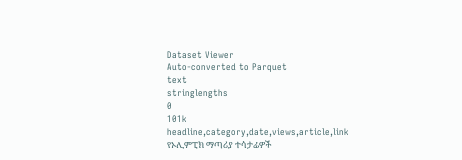Dataset Viewer
Auto-converted to Parquet
text
stringlengths
0
101k
headline,category,date,views,article,link
የኦሊምፒክ ማጣሪያ ተሳታፊዎች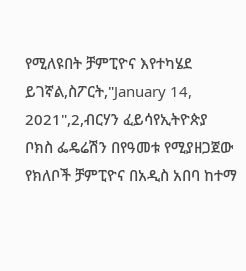የሚለዩበት ቻምፒዮና እየተካሄደ ይገኛል,ስፖርት,"January 14, 2021",2,ብርሃን ፈይሳየኢትዮጵያ ቦክስ ፌዴሬሽን በየዓመቱ የሚያዘጋጀው የክለቦች ቻምፒዮና በአዲስ አበባ ከተማ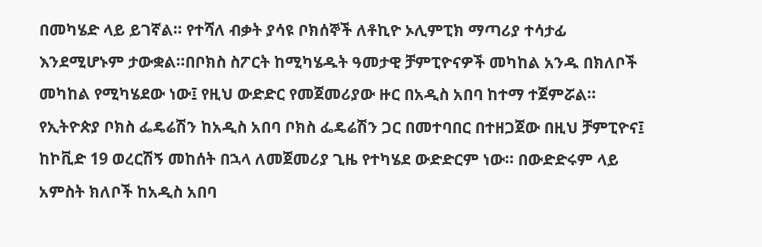በመካሄድ ላይ ይገኛል። የተሻለ ብቃት ያሳዩ ቦክሰኞች ለቶኪዮ ኦሊምፒክ ማጣሪያ ተሳታፊ እንደሚሆኑም ታውቋል።በቦክስ ስፖርት ከሚካሄዱት ዓመታዊ ቻምፒዮናዎች መካከል አንዱ በክለቦች መካከል የሚካሄደው ነው፤ የዚህ ውድድር የመጀመሪያው ዙር በአዲስ አበባ ከተማ ተጀምሯል። የኢትዮጵያ ቦክስ ፌዴሬሽን ከአዲስ አበባ ቦክስ ፌዴሬሽን ጋር በመተባበር በተዘጋጀው በዚህ ቻምፒዮና፤ ከኮቪድ 19 ወረርሽኝ መከሰት በኋላ ለመጀመሪያ ጊዜ የተካሄደ ውድድርም ነው። በውድድሩም ላይ አምስት ክለቦች ከአዲስ አበባ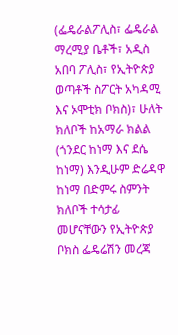(ፌዴራልፖሊስ፣ ፌዴራል ማረሚያ ቤቶች፣ አዲስ አበባ ፖሊስ፣ የኢትዮጵያ ወጣቶች ስፖርት አካዳሚ እና ኦሞቲክ ቦክስ)፣ ሁለት ክለቦች ከአማራ ክልል (ጎንደር ከነማ እና ደሴ ከነማ) እንዲሁም ድሬዳዋ ከነማ በድምሩ ስምንት ክለቦች ተሳታፊ መሆናቸውን የኢትዮጵያ ቦክስ ፌዴሬሽን መረጃ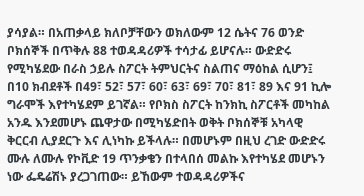ያሳያል። በአጠቃላይ ክለቦቻቸውን ወክለውም 12 ሴትና 76 ወንድ ቦክሰኞች በጥቅሉ 88 ተወዳዳሪዎች ተሳታፊ ይሆናሉ። ውድድሩ የሚካሄደው በራስ ኃይሉ ስፖርት ትምህርትና ስልጠና ማዕከል ሲሆን፤ በ10 ክብደቶች በ49፣ 52፣ 57፣ 60፣ 63፣ 69፣ 70፣ 81፣ 89 እና 91 ኪሎ ግራሞች እየተካሄደም ይገኛል። የቦክስ ስፖርት ከንክኪ ስፖርቶች መካከል አንዱ እንደመሆኑ ጨዋታው በሚካሄድበት ወቅት ቦክሰኞቹ አካላዊ ቅርርብ ሊያደርጉ እና ሊነካኩ ይችላሉ። በመሆኑም በዚህ ረገድ ውድድሩ ሙሉ ለሙሉ የኮቪድ 19 ጥንቃቄን በተላበሰ መልኩ እየተካሄደ መሆኑን ነው ፌዴሬሽኑ ያረጋገጠው። ይኸውም ተወዳዳሪዎችና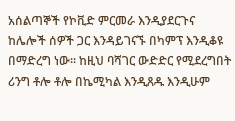አሰልጣኞች የኮቪድ ምርመራ እንዲያደርጉና ከሌሎች ሰዎች ጋር እንዳይገናኙ በካምፕ እንዲቆዩ በማድረግ ነው። ከዚህ ባሻገር ውድድር የሚደረግበት ሪንግ ቶሎ ቶሎ በኬሚካል እንዲጸዱ እንዲሁም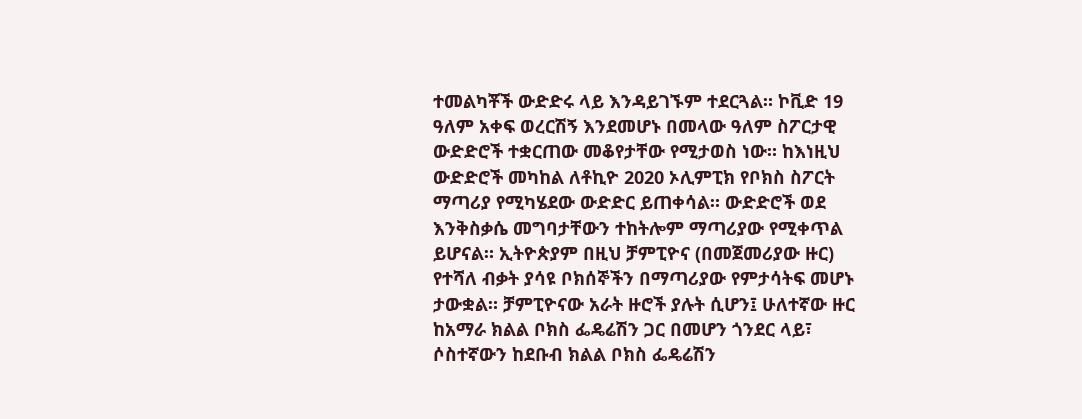ተመልካቾች ውድድሩ ላይ እንዳይገኙም ተደርጓል። ኮቪድ 19 ዓለም አቀፍ ወረርሽኝ እንደመሆኑ በመላው ዓለም ስፖርታዊ ውድድሮች ተቋርጠው መቆየታቸው የሚታወስ ነው። ከእነዚህ ውድድሮች መካከል ለቶኪዮ 2020 ኦሊምፒክ የቦክስ ስፖርት ማጣሪያ የሚካሄደው ውድድር ይጠቀሳል። ውድድሮች ወደ እንቅስቃሴ መግባታቸውን ተከትሎም ማጣሪያው የሚቀጥል ይሆናል። ኢትዮጵያም በዚህ ቻምፒዮና (በመጀመሪያው ዙር) የተሻለ ብቃት ያሳዩ ቦክሰኞችን በማጣሪያው የምታሳትፍ መሆኑ ታውቋል። ቻምፒዮናው አራት ዙሮች ያሉት ሲሆን፤ ሁለተኛው ዙር ከአማራ ክልል ቦክስ ፌዴሬሽን ጋር በመሆን ጎንደር ላይ፣ ሶስተኛውን ከደቡብ ክልል ቦክስ ፌዴሬሽን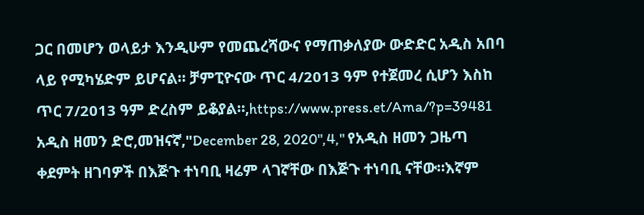ጋር በመሆን ወላይታ እንዲሁም የመጨረሻውና የማጠቃለያው ውድድር አዲስ አበባ ላይ የሚካሄድም ይሆናል። ቻምፒዮናው ጥር 4/2013 ዓም የተጀመረ ሲሆን እስከ ጥር 7/2013 ዓም ድረስም ይቆያል።,https://www.press.et/Ama/?p=39481
አዲስ ዘመን ድሮ,መዝናኛ,"December 28, 2020",4," የአዲስ ዘመን ጋዜጣ ቀደምት ዘገባዎች በእጅጉ ተነባቢ ዛሬም ላገኛቸው በእጅጉ ተነባቢ ናቸው።እኛም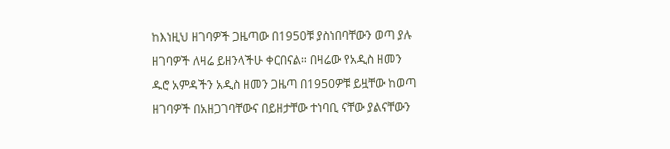ከእነዚህ ዘገባዎች ጋዜጣው በ1950ቹ ያስነበባቸውን ወጣ ያሉ ዘገባዎች ለዛሬ ይዘንላችሁ ቀርበናል። በዛሬው የአዲስ ዘመን ዱሮ አምዳችን አዲስ ዘመን ጋዜጣ በ1950ዎቹ ይዟቸው ከወጣ ዘገባዎች በአዘጋገባቸውና በይዘታቸው ተነባቢ ናቸው ያልናቸውን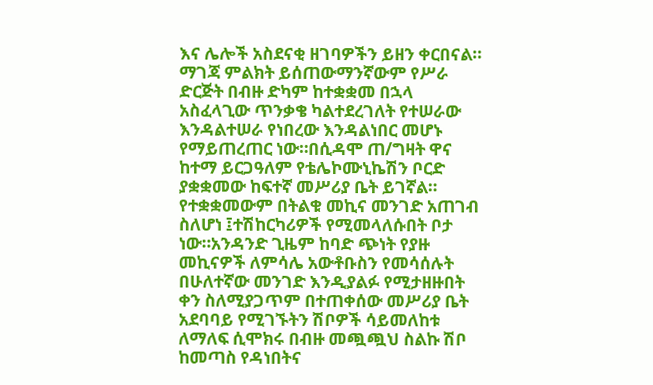እና ሌሎች አስደናቂ ዘገባዎችን ይዘን ቀርበናል። ማገጃ ምልክት ይሰጠውማንኛውም የሥራ ድርጅት በብዙ ድካም ከተቋቋመ በኋላ አስፈላጊው ጥንቃቄ ካልተደረገለት የተሠራው እንዳልተሠራ የነበረው እንዳልነበር መሆኑ የማይጠረጠር ነው።በሲዳሞ ጠ/ግዛት ዋና ከተማ ይርጋዓለም የቴሌኮሙኒኬሽን ቦርድ ያቋቋመው ከፍተኛ መሥሪያ ቤት ይገኛል። የተቋቋመውም በትልቁ መኪና መንገድ አጠገብ ስለሆነ ፤ተሽከርካሪዎች የሚመላለሱበት ቦታ ነው።አንዳንድ ጊዜም ከባድ ጭነት የያዙ መኪናዎች ለምሳሌ አውቶቡስን የመሳሰሉት በሁለተኛው መንገድ እንዲያልፉ የሚታዘዙበት ቀን ስለሚያጋጥም በተጠቀሰው መሥሪያ ቤት አደባባይ የሚገኙትን ሽቦዎች ሳይመለከቱ ለማለፍ ሲሞክሩ በብዙ መጯጯህ ስልኩ ሽቦ ከመጣስ የዳነበትና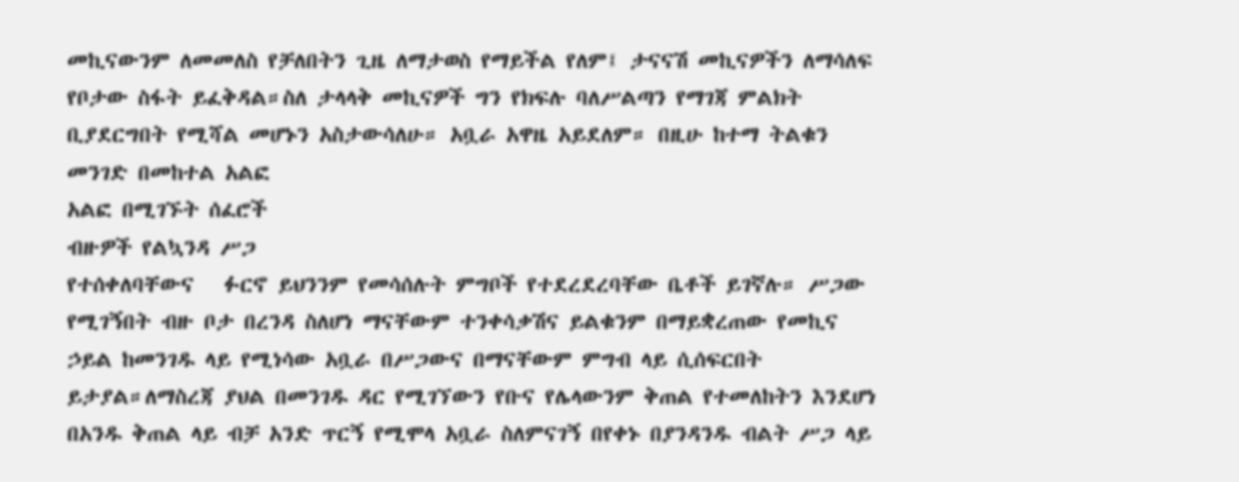መኪናውንም ለመመለስ የቻለበትን ጊዜ ለማታወስ የማይችል የለም፤ ታናናሽ መኪናዎችን ለማሳለፍ የቦታው ስፋት ይፈቅዳል።ስለ ታላላቅ መኪናዎች ግን የክፍሉ ባለሥልጣን የማገጃ ምልክት ቢያደርግበት የሚሻል መሆኑን አስታውሳለሁ። አቧራ አዋዜ አይደለም። በዚሁ ከተማ ትልቁን
መንገድ በመከተል አልፎ
አልፎ በሚገኙት ሰፈሮች
ብዙዎች የልኳንዳ ሥጋ
የተሰቀለባቸውና   ፉርኖ ይህንንም የመሳሰሉት ምግቦች የተደረደረባቸው ቤቶች ይገኛሉ። ሥጋው የሚገኝበት ብዙ ቦታ በረንዳ ስለሆነ ማናቸውም ተንቀሳቃሽና ይልቁንም በማይቋረጠው የመኪና ኃይል ከመንገዱ ላይ የሚነሳው አቧራ በሥጋውና በማናቸውም ምግብ ላይ ሲሰፍርበት ይታያል።ለማስረጃ ያህል በመንገዱ ዳር የሚገኘውን የቡና የሌላውንም ቅጠል የተመለከትን እንደሆነ በአንዱ ቅጠል ላይ ብቻ አንድ ጥርኝ የሚሞላ አቧራ ስለምናገኝ በየቀኑ በያንዳንዱ ብልት ሥጋ ላይ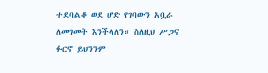ተደባልቆ ወደ ሆድ የገባውን አቧራ ለመገመት እንችላለን። ስለዚህ ሥጋና ፉርኖ ይህንንም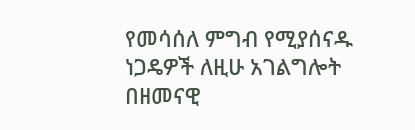የመሳሰለ ምግብ የሚያሰናዱ ነጋዴዎች ለዚሁ አገልግሎት በዘመናዊ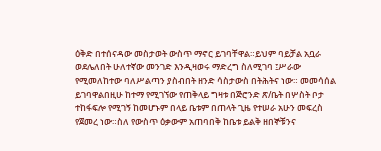ዕቅድ በተሰናዳው መስታወት ውስጥ ማኖር ይገባቸዋል።ይህም ባይቻል አቧራ ወደሌለበት ሁለተኛው መንገድ እንዲዛወሩ ማድረግ ስለሚገባ ፤ሥራው የሚመለከተው ባለሥልጣን ያስብበት ዘንድ ሳስታውስ በትሕትና ነው። መመሳሰል ይገባዋልበዚሁ ከተማ የሚገኘው የጠቅላይ ግዛቱ በጅሮንድ ጽ/ቤት በሦስት ቦታ ተከፋፍሎ የሚገኝ ከመሆኑም በላይ ቤቱም በጠላት ጊዜ የተሠራ አሁን መፍረስ የጀመረ ነው።ስለ የውስጥ ዕቃውም አጠባበቅ ከቤቱ ይልቅ ዘበኞቹንና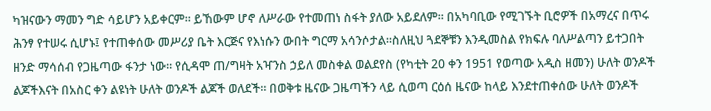ካዝናውን ማመን ግድ ሳይሆን አይቀርም። ይኸውም ሆኖ ለሥራው የተመጠነ ስፋት ያለው አይደለም። በአካባቢው የሚገኙት ቢሮዎች በአማረና በጥሩ ሕንፃ የተሠሩ ሲሆኑ፤ የተጠቀሰው መሥሪያ ቤት እርጅና የእነሱን ውበት ግርማ አሳንሶታል።ስለዚህ ጓደኞቹን እንዲመስል የክፍሉ ባለሥልጣን ይተጋበት ዘንድ ማሳሰብ የጋዜጣው ፋንታ ነው። የሲዳሞ ጠ/ግዛት አዣንስ ኃይለ መስቀል ወልደየስ (የካቲት 20 ቀን 1951 የወጣው አዲስ ዘመን) ሁለት ወንዶች ልጆችእናት በአስር ቀን ልዩነት ሁለት ወንዶች ልጆች ወለደች። በወቅቱ ዜናው ጋዜጣችን ላይ ሲወጣ ርዕሰ ዜናው ከላይ እንደተጠቀሰው ሁለት ወንዶች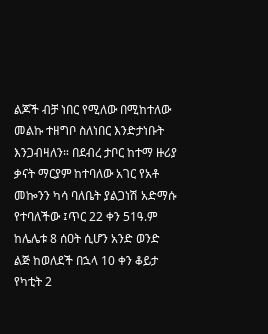ልጆች ብቻ ነበር የሚለው በሚከተለው መልኩ ተዘግቦ ስለነበር እንድታነቡት እንጋብዛለን። በደብረ ታቦር ከተማ ዙሪያ ቃናት ማርያም ከተባለው አገር የአቶ መኰንን ካሳ ባለቤት ያልጋነሽ አድማሱ የተባለችው ፤ጥር 22 ቀን 51ዓ.ም ከሌሌቱ 8 ሰዐት ሲሆን አንድ ወንድ ልጅ ከወለደች በኋላ 10 ቀን ቆይታ የካቲት 2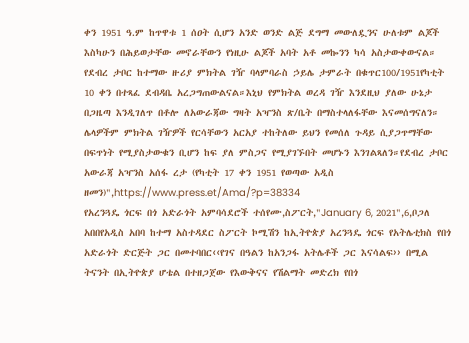ቀን 1951 ዓ.ም ከጥዋቱ 1 ሰዐት ሲሆን አንድ ወንድ ልጅ ደግማ መውለዷንና ሁለቱም ልጆች እስካሁን በሕይወታቸው መኖራቸውን የነዚሁ ልጆች አባት አቶ መኰንን ካሳ አስታውቀውናል። የደብረ ታቦር ከተማው ዙሪያ ምክትል ገዥ ባላምባራስ ኃይሌ ታምራት በቁጥር100/1951የካቲት 10 ቀን በተጻፈ ደብዳቤ አረጋግጠውልናል።እኒህ የምክትል ወረዳ ገዥ እንደዚህ ያለው ሁኔታ በጋዜጣ እንዲገለጥ በቶሎ ለአውራጃው ግዛት አዣንስ ጽ/ቤት በማስተላለፋቸው እናመሰግናለን። ሌላዎችም ምክትል ገዥዎች የርሳቸውን አርአያ ተከትለው ይህን የመሰለ ጉዳይ ሲያጋጥማቸው በፍጥነት የሚያስታውቁን ቢሆን ከፍ ያለ ምስጋና የሚያገኙበት መሆኑን እንገልጻለን።የደብረ ታቦር አውራጃ አዣንስ አሰፋ ረታ (የካቲት 17 ቀን 1951 የወጣው አዲስ ዘመን)",https://www.press.et/Ama/?p=38334
የአረንጓዴ ጎርፍ በጎ አድራጎት አምባሳደሮች ተሰየሙ,ስፖርት,"January 6, 2021",6,ቦጋለ አበበየአዲስ አበባ ከተማ አስተዳደር ስፖርት ኮሚሽን ከኢትዮጵያ አረንጓዴ ጎርፍ የአትሌቲክስ የበጎ አድራጎት ድርጅት ጋር በመተባበር‹‹የገና በዓልን ከአንጋፋ አትሌቶች ጋር እናሳልፍ›› በሚል ትናንት በኢትዮጵያ ሆቴል በተዘጋጀው የእውቅናና የሽልማት መድረክ የበጎ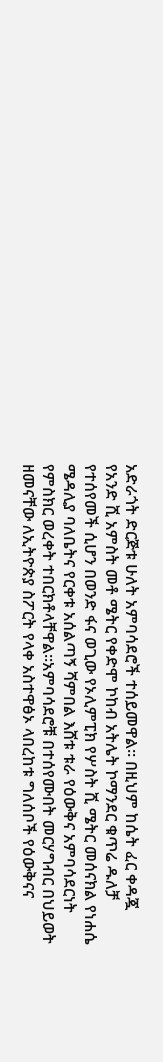አድራጎት ድርጅቱ ሁለት አምባሳደሮች ተሰይመዋል፡፡ በዚህም ከሴት ፈር ቀዳጇ የአንድ ሺ አምስት መቶ ሜትር የቀድሞ ኮከብ አትሌት ኮማንደር ቁጥሬ ዱለቻ የተሰየመች ሲሆን በወንድ ፋና ወጊው የኦሊምፒክ የሦስት ሺ ሜትር መሰናክል የነሐሴ ሜዳሊያ ባለቤትና የርቀቱ አሰልጣኝ ሻምበል እሸቱ ቱራ የዕውቅና አምባሳደርነት የምስክር ወረቀት ተበርክቶላቸዋል።አምባሳደሮቹ በተሰየሙበት መርሃግብር በህይወት ዘመናቸው ለኢትዮጵያ ስፖርት የላቀ አስተዋፅኦ ላበረከቱ ግለሰቦች የዕውቅናና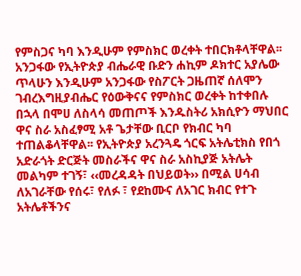የምስጋና ካባ እንዲሁም የምስክር ወረቀት ተበርክቶላቸዋል፡፡ አንጋፋው የኢትዮጵያ ብሔራዊ ቡድን ሐኪም ዶክተር አያሌው ጥላሁን እንዲሁም አንጋፋው የስፖርት ጋዜጠኛ ሰለሞን ገብረእግዚያብሔር የዕውቅናና የምስክር ወረቀት ከተቀበሉ በኋላ በሞሀ ለስላሳ መጠጦች እንዱስትሪ አክሲዮን ማህበር ዋና ስራ አስፈፃሚ አቶ ጌታቸው ቢርቦ የክብር ካባ ተጠልቆላቸዋል፡፡ የኢትዮጵያ አረንጓዴ ጎርፍ አትሌቲክስ የበጎ አድራጎት ድርጅት መስራችና ዋና ስራ አስኪያጅ አትሌት መልካም ተገኝ፣ ‹‹መረዳዳት በህይወት›› በሚል ሀሳብ ለአገራቸው የሰሩ፣ የለፉ ፣ የደከሙና ለአገር ክብር የተጉ አትሌቶችንና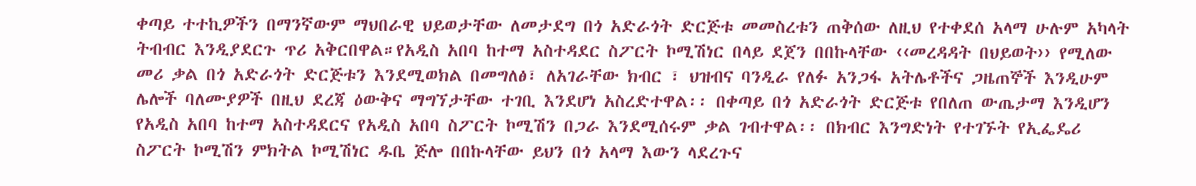ቀጣይ ተተኪዎችን በማንኛውም ማህበራዊ ህይወታቸው ለመታደግ በጎ አድራጎት ድርጅቱ መመስረቱን ጠቅሰው ለዚህ የተቀደሰ አላማ ሁሉም አካላት ትብብር እንዲያደርጉ ጥሪ አቅርበዋል።የአዲስ አበባ ከተማ አስተዳደር ስፖርት ኮሚሽነር በላይ ደጀን በበኩላቸው ‹‹መረዳዳት በህይወት›› የሚለው መሪ ቃል በጎ አድራጎት ድርጅቱን እንደሚወክል በመግለፅ፣ ለአገራቸው ክብር ፣ ህዝብና ባንዲራ የለፉ አንጋፋ አትሌቶችና ጋዜጠኞች እንዲሁም ሌሎች ባለሙያዎች በዚህ ደረጃ ዕውቅና ማግኘታቸው ተገቢ እንደሆነ አስረድተዋል፡፡ በቀጣይ በጎ አድራጎት ድርጅቱ የበለጠ ውጤታማ እንዲሆን የአዲስ አበባ ከተማ አስተዳደርና የአዲስ አበባ ስፖርት ኮሚሽን በጋራ እንደሚሰሩም ቃል ገብተዋል፡፡ በክብር እንግድነት የተገኙት የኢፌዴሪ ስፖርት ኮሚሽን ምክትል ኮሚሽነር ዱቤ ጅሎ በበኩላቸው ይህን በጎ አላማ እውን ላደረጉና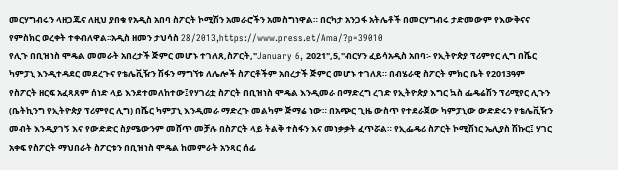መርሃግብሩን ላዘጋጁና ለዚህ ያበቁ የአዲስ አበባ ስፖርት ኮሚሽን አመራሮችን አመስግነዋል። በርካታ አንጋፋ አትሌቶች በመርሃግብሩ ታድመውም የእውቅናና የምስክር ወረቀት ተቀብለዋል፡፡አዲስ ዘመን ታህሳስ 28/2013,https://www.press.et/Ama/?p=39010
የሊጉ በቢዝነስ ሞዴል መመራት አበረታች ጅምር መሆኑ ተገለጸ,ስፖርት,"January 6, 2021",5,"ብርሃን ፈይሳአዲስ አበባ፡- የኢትዮጵያ ፕሪምየር ሊግ በሼር ካምፓኒ እንዲተዳደር መደረጉና የቴሌቪዥን ሽፋን ማግኘቱ ለሌሎች ስፖርቶችም አበረታች ጅምር መሆኑ ተገለጸ። በብሄራዊ ስፖርት ምክር ቤት የ2013ዓም የስፖርት ዘርፍ አፈጻጸም ሰነድ ላይ እንደተመለከተው፤የሃገሪቷ ስፖርት በቢዝነስ ሞዴል እንዲመራ በማድረግ ረገድ የኢትዮጵያ እግር ኳስ ፌዴሬሽን ፕሪሚየር ሊጉን (ቤትኪንግ የኢትዮጵያ ፕሪምየር ሊግ) በሼር ካምፓኒ እንዲመራ ማድረጉ መልካም ጅማሬ ነው። በአጭር ጊዜ ውስጥ የተደራጀው ካምፓኒው ውድድሩን የቴሌቪዥን መብት እንዲያገኝ እና የውድድር ስያሜውንም መሸጥ መቻሉ በስፖርት ላይ ትልቅ ተስፋን እና መነቃቃት ፈጥሯል። የኢፌዴሪ ስፖርት ኮሚሽነር ኤሊያስ ሽኩር፤ ሃገር አቀፍ የስፖርት ማህበራት ስፖርቱን በቢዝነስ ሞዴል ከመምራት አንጻር ሰፊ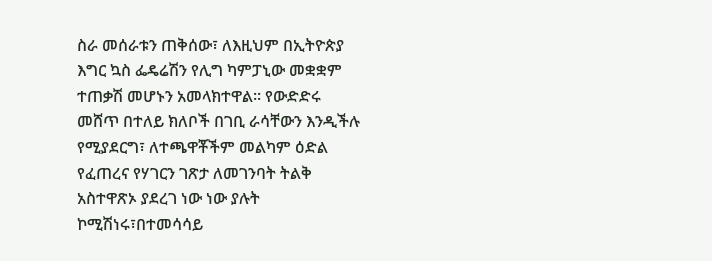ስራ መሰራቱን ጠቅሰው፣ ለእዚህም በኢትዮጵያ እግር ኳስ ፌዴሬሽን የሊግ ካምፓኒው መቋቋም ተጠቃሽ መሆኑን አመላክተዋል። የውድድሩ መሸጥ በተለይ ክለቦች በገቢ ራሳቸውን እንዲችሉ የሚያደርግ፣ ለተጫዋቾችም መልካም ዕድል የፈጠረና የሃገርን ገጽታ ለመገንባት ትልቅ አስተዋጽኦ ያደረገ ነው ነው ያሉት ኮሚሽነሩ፣በተመሳሳይ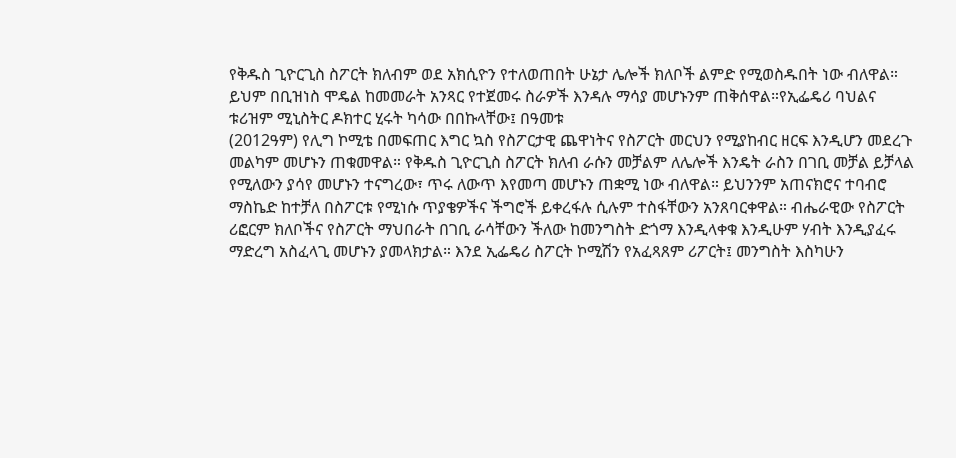የቅዱስ ጊዮርጊስ ስፖርት ክለብም ወደ አክሲዮን የተለወጠበት ሁኔታ ሌሎች ክለቦች ልምድ የሚወስዱበት ነው ብለዋል። ይህም በቢዝነስ ሞዴል ከመመራት አንጻር የተጀመሩ ስራዎች እንዳሉ ማሳያ መሆኑንም ጠቅሰዋል።የኢፌዴሪ ባህልና ቱሪዝም ሚኒስትር ዶክተር ሂሩት ካሳው በበኩላቸው፤ በዓመቱ
(2012ዓም) የሊግ ኮሚቴ በመፍጠር እግር ኳስ የስፖርታዊ ጨዋነትና የስፖርት መርህን የሚያከብር ዘርፍ እንዲሆን መደረጉ መልካም መሆኑን ጠቁመዋል። የቅዱስ ጊዮርጊስ ስፖርት ክለብ ራሱን መቻልም ለሌሎች እንዴት ራስን በገቢ መቻል ይቻላል የሚለውን ያሳየ መሆኑን ተናግረው፣ ጥሩ ለውጥ እየመጣ መሆኑን ጠቋሚ ነው ብለዋል። ይህንንም አጠናክሮና ተባብሮ ማስኬድ ከተቻለ በስፖርቱ የሚነሱ ጥያቄዎችና ችግሮች ይቀረፋሉ ሲሉም ተስፋቸውን አንጸባርቀዋል። ብሔራዊው የስፖርት ሪፎርም ክለቦችና የስፖርት ማህበራት በገቢ ራሳቸውን ችለው ከመንግስት ድጎማ እንዲላቀቁ እንዲሁም ሃብት እንዲያፈሩ ማድረግ አስፈላጊ መሆኑን ያመላክታል። እንደ ኢፌዴሪ ስፖርት ኮሚሽን የአፈጻጸም ሪፖርት፤ መንግስት እስካሁን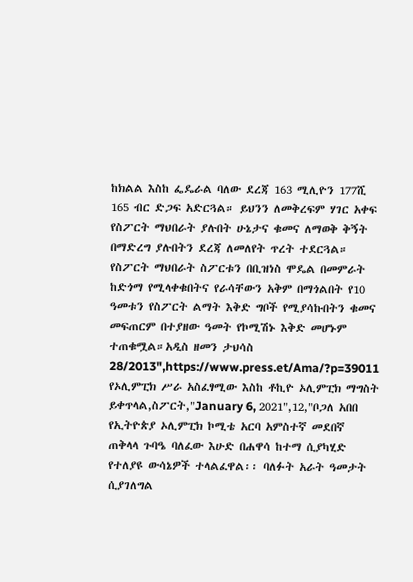ከክልል እስከ ፌዴራል ባለው ደረጃ 163 ሚሊዮን 177ሺ 165 ብር ድጋፍ አድርጓል። ይህንን ለመቅረፍም ሃገር አቀፍ የስፖርት ማህበራት ያሉበት ሁኔታና ቁመና ለማወቅ ቅኝት በማድረግ ያሉበትን ደረጃ ለመለየት ጥረት ተደርጓል። የስፖርት ማህበራት ስፖርቱን በቢዝነስ ሞዴል በመምራት ከድጎማ የሚላቀቁበትና የራሳቸውን አቅም በማጎልበት የ10 ዓመቱን የስፖርት ልማት እቅድ ግቦች የሚያሳኩበትን ቁመና መፍጠርም በተያዘው ዓመት የኮሚሽኑ እቅድ መሆኑም ተጠቁሟል።አዲስ ዘመን ታህሳስ 28/2013",https://www.press.et/Ama/?p=39011
የኦሊምፒክ ሥራ አስፈፃሚው እስከ ቶኪዮ ኦሊምፒክ ማግስት ይቀጥላል,ስፖርት,"January 6, 2021",12,"ቦጋለ አበበ የኢትዮጵያ ኦሊምፒክ ኮሚቴ አርባ አምስተኛ መደበኛ ጠቅላላ ጉባዔ ባለፈው እሁድ በሐዋሳ ከተማ ሲያካሂድ የተለያዩ ውሳኔዎች ተላልፈዋል፡፡ ባለፉት አራት ዓመታት ሲያገለግል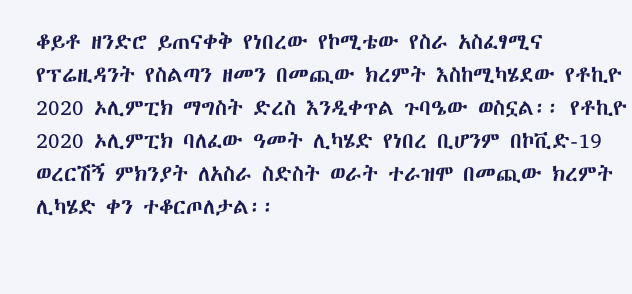ቆይቶ ዘንድሮ ይጠናቀቅ የነበረው የኮሚቴው የስራ አስፈፃሚና የፕሬዚዳንት የስልጣን ዘመን በመጪው ክረምት እስከሚካሄደው የቶኪዮ 2020 ኦሊምፒክ ማግስት ድረስ እንዲቀጥል ጉባዔው ወስኗል፡፡ የቶኪዮ 2020 ኦሊምፒክ ባለፈው ዓመት ሊካሄድ የነበረ ቢሆንም በኮቪድ-19 ወረርሽኝ ምክንያት ለአስራ ስድስት ወራት ተራዝሞ በመጪው ክረምት ሊካሄድ ቀን ተቆርጦለታል፡፡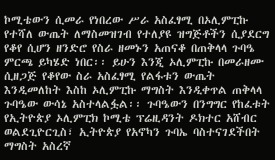ኮሚቴውን ሲመራ የነበረው ሥራ አስፈፃሚ በኦሊምፒኩ የተሻለ ውጤት ለማስመዝገብ የተለያዩ ዝግጅቶችን ሲያደርግ የቆየ ሲሆን ዘንድሮ የስራ ዘመኑን አጠናቆ በጠቅላላ ጉባዔ ምርጫ ይካሄድ ነበር፡፡ ይሁን እንጂ ኦሊምፒኩ በመራዘሙ ሲዘጋጅ የቆየው ስራ አስፈፃሚ የልፋቱን ውጤት እንዲመለከት እስከ ኦሊምፒኩ ማግስት እንዲቀጥል ጠቅላላ ጉባዔው ውሳኔ አስተላልፏል፡፡ ጉባዔውን በንግግር የከፈቱት የኢትዮጵያ ኦሊምፒክ ኮሚቴ ፕሬዚዳንት ዶክተር አሸብር ወልደጊዮርጊስ፣ ኢትዮጵያ የአኖካን ጉባኤ ባስተናገደችበት ማግስት አስረኛ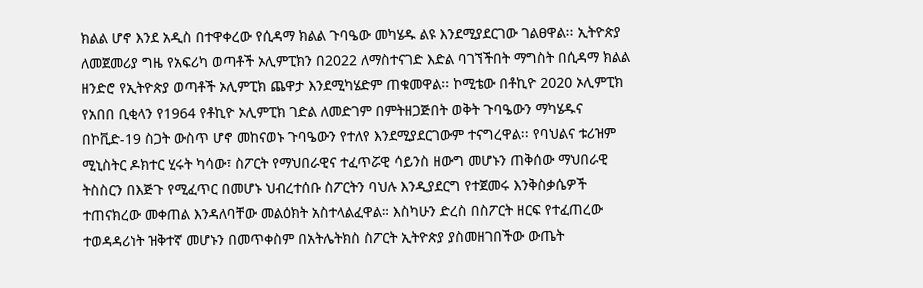ክልል ሆኖ እንደ አዲስ በተዋቀረው የሲዳማ ክልል ጉባዔው መካሄዱ ልዩ እንደሚያደርገው ገልፀዋል፡፡ ኢትዮጵያ ለመጀመሪያ ግዜ የአፍሪካ ወጣቶች ኦሊምፒክን በ2022 ለማስተናገድ እድል ባገኘችበት ማግስት በሲዳማ ክልል ዘንድሮ የኢትዮጵያ ወጣቶች ኦሊምፒክ ጨዋታ እንደሚካሄድም ጠቁመዋል፡፡ ኮሚቴው በቶኪዮ 2020 ኦሊምፒክ የአበበ ቢቂላን የ1964 የቶኪዮ ኦሊምፒክ ገድል ለመድገም በምትዘጋጅበት ወቅት ጉባዔውን ማካሄዱና በኮቪድ-19 ስጋት ውስጥ ሆኖ መከናወኑ ጉባዔውን የተለየ እንደሚያደርገውም ተናግረዋል፡፡ የባህልና ቱሪዝም ሚኒስትር ዶክተር ሂሩት ካሳው፣ ስፖርት የማህበራዊና ተፈጥሯዊ ሳይንስ ዘውግ መሆኑን ጠቅሰው ማህበራዊ ትስስርን በእጅጉ የሚፈጥር በመሆኑ ህብረተሰቡ ስፖርትን ባህሉ እንዲያደርግ የተጀመሩ እንቅስቃሴዎች ተጠናክረው መቀጠል እንዳለባቸው መልዕክት አስተላልፈዋል። እስካሁን ድረስ በስፖርት ዘርፍ የተፈጠረው ተወዳዳሪነት ዝቅተኛ መሆኑን በመጥቀስም በአትሌትክስ ስፖርት ኢትዮጵያ ያስመዘገበችው ውጤት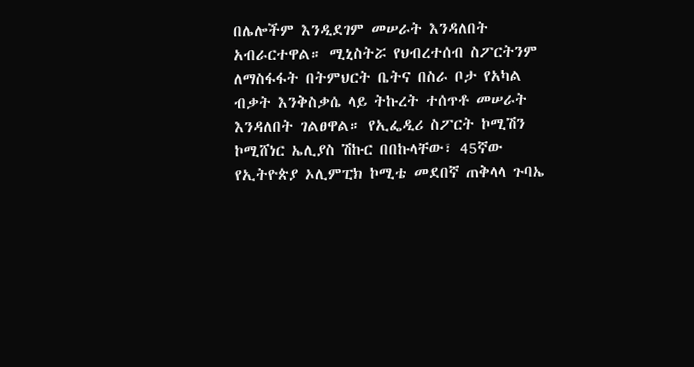በሌሎችም እንዲደገም መሠራት እንዳለበት አብራርተዋል። ሚኒስትሯ የህብረተሰብ ስፖርትንም ለማስፋፋት በትምህርት ቤትና በስራ ቦታ የአካል ብቃት እንቅስቃሴ ላይ ትኩረት ተሰጥቶ መሠራት እንዳለበት ገልፀዋል። የኢፌዲሪ ስፖርት ኮሚሽን ኮሚሸነር ኤሊያስ ሽኩር በበኩላቸው፣ 45ኛው የኢትዮጵያ ኦሊምፒክ ኮሚቴ መደበኛ ጠቅላላ ጉባኤ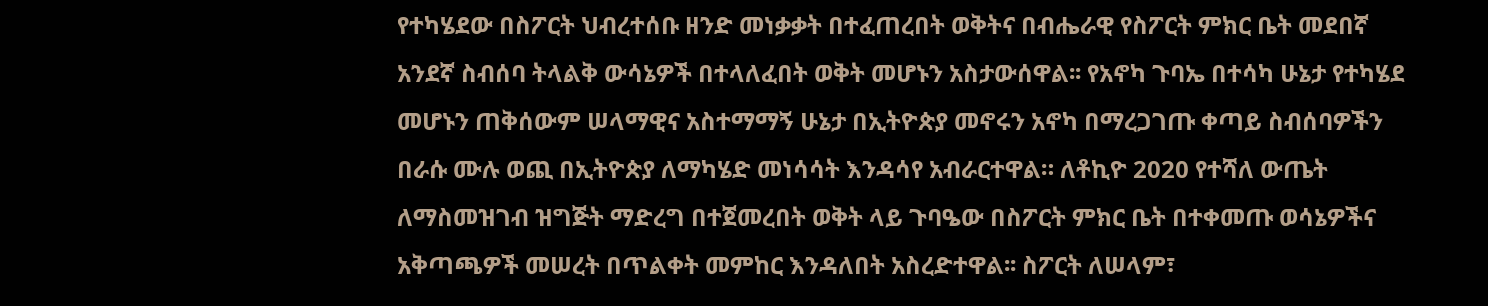የተካሄደው በስፖርት ህብረተሰቡ ዘንድ መነቃቃት በተፈጠረበት ወቅትና በብሔራዊ የስፖርት ምክር ቤት መደበኛ አንደኛ ስብሰባ ትላልቅ ውሳኔዎች በተላለፈበት ወቅት መሆኑን አስታውሰዋል፡፡ የአኖካ ጉባኤ በተሳካ ሁኔታ የተካሄደ መሆኑን ጠቅሰውም ሠላማዊና አስተማማኝ ሁኔታ በኢትዮጵያ መኖሩን አኖካ በማረጋገጡ ቀጣይ ስብሰባዎችን በራሱ ሙሉ ወጪ በኢትዮጵያ ለማካሄድ መነሳሳት እንዳሳየ አብራርተዋል። ለቶኪዮ 2020 የተሻለ ውጤት ለማስመዝገብ ዝግጅት ማድረግ በተጀመረበት ወቅት ላይ ጉባዔው በስፖርት ምክር ቤት በተቀመጡ ወሳኔዎችና አቅጣጫዎች መሠረት በጥልቀት መምከር እንዳለበት አስረድተዋል፡፡ ስፖርት ለሠላም፣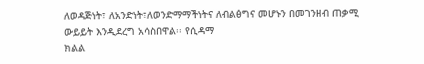ለወዳጅነት፣ ለአንድነት፣ለወንድማማችነትና ለብልፅግና መሆኑን በመገንዘብ ጠቃሚ ውይይት እንዲደረግ አሳስበዋል፡፡ የሲዳማ
ክልል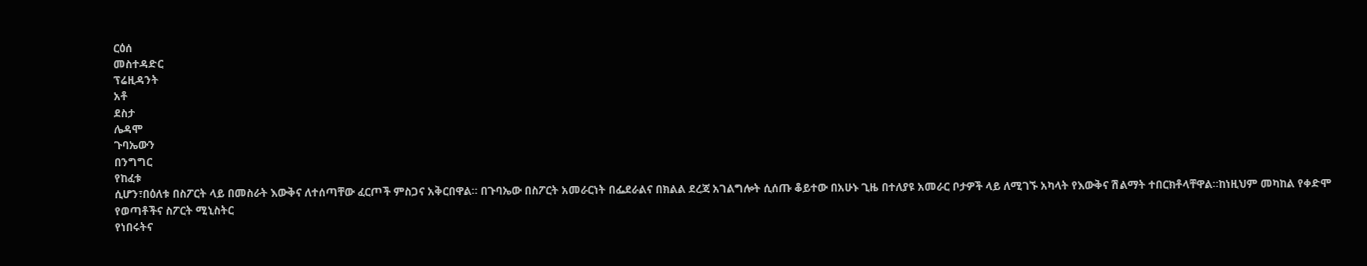ርዕሰ
መስተዳድር
ፕሬዚዳንት
አቶ
ደስታ
ሌዳሞ
ጉባኤውን
በንግግር
የከፈቱ
ሲሆን፣በዕለቱ በስፖርት ላይ በመስራት እውቅና ለተሰጣቸው ፈርጦች ምስጋና አቅርበዋል። በጉባኤው በስፖርት አመራርነት በፌደራልና በክልል ደረጃ አገልግሎት ሲሰጡ ቆይተው በአሁኑ ጊዜ በተለያዩ አመራር ቦታዎች ላይ ለሚገኙ አካላት የእውቅና ሽልማት ተበርክቶላቸዋል።ከነዚህም መካከል የቀድሞ
የወጣቶችና ስፖርት ሚኒስትር
የነበሩትና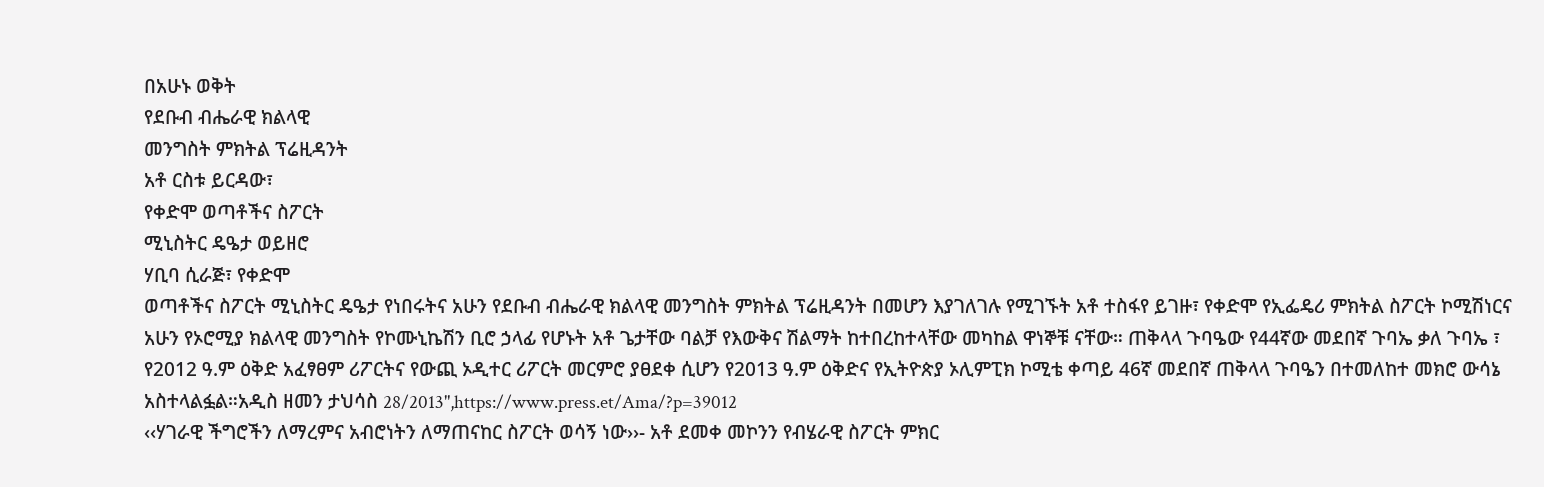በአሁኑ ወቅት
የደቡብ ብሔራዊ ክልላዊ
መንግስት ምክትል ፕሬዚዳንት
አቶ ርስቱ ይርዳው፣
የቀድሞ ወጣቶችና ስፖርት
ሚኒስትር ዴዔታ ወይዘሮ
ሃቢባ ሲራጅ፣ የቀድሞ
ወጣቶችና ስፖርት ሚኒስትር ዴዔታ የነበሩትና አሁን የደቡብ ብሔራዊ ክልላዊ መንግስት ምክትል ፕሬዚዳንት በመሆን እያገለገሉ የሚገኙት አቶ ተስፋየ ይገዙ፣ የቀድሞ የኢፌዴሪ ምክትል ስፖርት ኮሚሽነርና አሁን የኦሮሚያ ክልላዊ መንግስት የኮሙኒኬሽን ቢሮ ኃላፊ የሆኑት አቶ ጌታቸው ባልቻ የእውቅና ሽልማት ከተበረከተላቸው መካከል ዋነኞቹ ናቸው። ጠቅላላ ጉባዔው የ44ኛው መደበኛ ጉባኤ ቃለ ጉባኤ ፣ የ2012 ዓ.ም ዕቅድ አፈፃፀም ሪፖርትና የውጪ ኦዲተር ሪፖርት መርምሮ ያፀደቀ ሲሆን የ2013 ዓ.ም ዕቅድና የኢትዮጵያ ኦሊምፒክ ኮሚቴ ቀጣይ 46ኛ መደበኛ ጠቅላላ ጉባዔን በተመለከተ መክሮ ውሳኔ አስተላልፏል።አዲስ ዘመን ታህሳስ 28/2013",https://www.press.et/Ama/?p=39012
‹‹ሃገራዊ ችግሮችን ለማረምና አብሮነትን ለማጠናከር ስፖርት ወሳኝ ነው››- አቶ ደመቀ መኮንን የብሄራዊ ስፖርት ምክር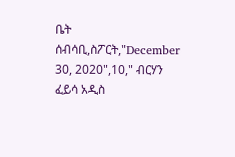ቤት ሰብሳቢ,ስፖርት,"December 30, 2020",10," ብርሃን ፈይሳ አዲስ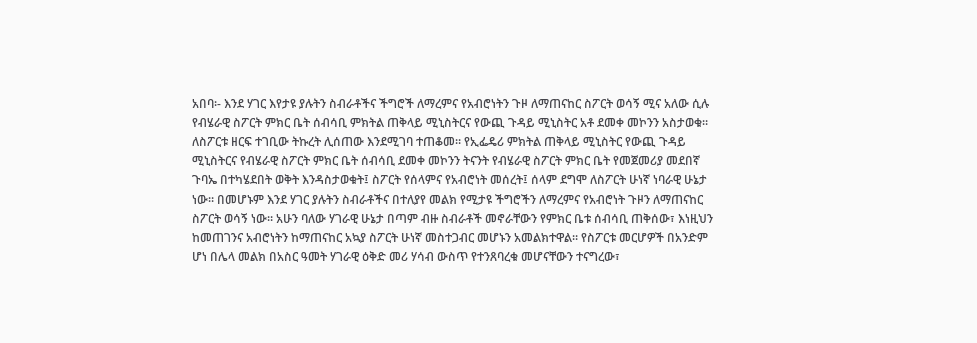አበባ፡- እንደ ሃገር እየታዩ ያሉትን ስብራቶችና ችግሮች ለማረምና የአብሮነትን ጉዞ ለማጠናከር ስፖርት ወሳኝ ሚና አለው ሲሉ የብሄራዊ ስፖርት ምክር ቤት ሰብሳቢ ምክትል ጠቅላይ ሚኒስትርና የውጪ ጉዳይ ሚኒስትር አቶ ደመቀ መኮንን አስታወቁ። ለስፖርቱ ዘርፍ ተገቢው ትኩረት ሊሰጠው እንደሚገባ ተጠቆመ። የኢፌዴሪ ምክትል ጠቅላይ ሚኒስትር የውጪ ጉዳይ ሚኒስትርና የብሄራዊ ስፖርት ምክር ቤት ሰብሳቢ ደመቀ መኮንን ትናንት የብሄራዊ ስፖርት ምክር ቤት የመጀመሪያ መደበኛ ጉባኤ በተካሄደበት ወቅት እንዳስታወቁት፤ ስፖርት የሰላምና የአብሮነት መሰረት፤ ሰላም ደግሞ ለስፖርት ሁነኛ ነባራዊ ሁኔታ ነው። በመሆኑም እንደ ሃገር ያሉትን ስብራቶችና በተለያየ መልክ የሚታዩ ችግሮችን ለማረምና የአብሮነት ጉዞን ለማጠናከር ስፖርት ወሳኝ ነው። አሁን ባለው ሃገራዊ ሁኔታ በጣም ብዙ ስብራቶች መኖራቸውን የምክር ቤቱ ሰብሳቢ ጠቅሰው፣ እነዚህን ከመጠገንና አብሮነትን ከማጠናከር አኳያ ስፖርት ሁነኛ መስተጋብር መሆኑን አመልክተዋል። የስፖርቱ መርሆዎች በአንድም ሆነ በሌላ መልክ በአስር ዓመት ሃገራዊ ዕቅድ መሪ ሃሳብ ውስጥ የተንጸባረቁ መሆናቸውን ተናግረው፣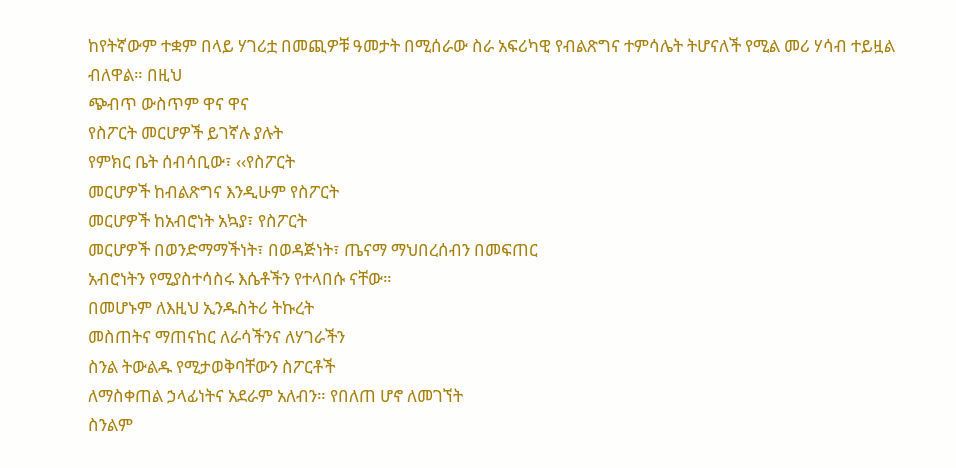ከየትኛውም ተቋም በላይ ሃገሪቷ በመጪዎቹ ዓመታት በሚሰራው ስራ አፍሪካዊ የብልጽግና ተምሳሌት ትሆናለች የሚል መሪ ሃሳብ ተይዟል ብለዋል። በዚህ
ጭብጥ ውስጥም ዋና ዋና
የስፖርት መርሆዎች ይገኛሉ ያሉት
የምክር ቤት ሰብሳቢው፣ ‹‹የስፖርት
መርሆዎች ከብልጽግና እንዲሁም የስፖርት
መርሆዎች ከአብሮነት አኳያ፣ የስፖርት
መርሆዎች በወንድማማችነት፣ በወዳጅነት፣ ጤናማ ማህበረሰብን በመፍጠር
አብሮነትን የሚያስተሳስሩ እሴቶችን የተላበሱ ናቸው።
በመሆኑም ለእዚህ ኢንዱስትሪ ትኩረት
መስጠትና ማጠናከር ለራሳችንና ለሃገራችን
ስንል ትውልዱ የሚታወቅባቸውን ስፖርቶች
ለማስቀጠል ኃላፊነትና አደራም አለብን። የበለጠ ሆኖ ለመገኘት
ስንልም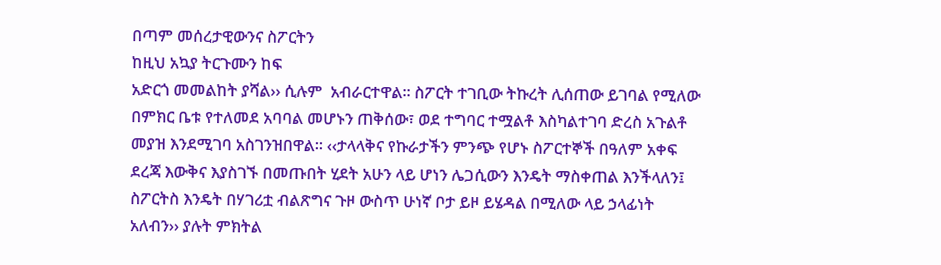በጣም መሰረታዊውንና ስፖርትን
ከዚህ አኳያ ትርጉሙን ከፍ
አድርጎ መመልከት ያሻል›› ሲሉም  አብራርተዋል። ስፖርት ተገቢው ትኩረት ሊሰጠው ይገባል የሚለው በምክር ቤቱ የተለመደ አባባል መሆኑን ጠቅሰው፣ ወደ ተግባር ተሟልቶ እስካልተገባ ድረስ አጉልቶ መያዝ እንደሚገባ አስገንዝበዋል። ‹‹ታላላቅና የኩራታችን ምንጭ የሆኑ ስፖርተኞች በዓለም አቀፍ ደረጃ እውቅና እያስገኙ በመጡበት ሂደት አሁን ላይ ሆነን ሌጋሲውን እንዴት ማስቀጠል እንችላለን፤ ስፖርትስ እንዴት በሃገሪቷ ብልጽግና ጉዞ ውስጥ ሁነኛ ቦታ ይዞ ይሄዳል በሚለው ላይ ኃላፊነት አለብን›› ያሉት ምክትል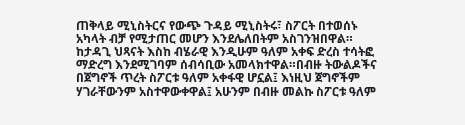ጠቅላይ ሚኒስትርና የውጭ ጉዳይ ሚኒስትሩ፣ ስፖርት በተወሰኑ አካላት ብቻ የሚታጠር መሆን እንደሌለበትም አስገንዝበዋል። ከታዳጊ ህጻናት እስከ ብሄራዊ እንዲሁም ዓለም አቀፍ ድረስ ተሳትፎ ማድረግ እንደሚገባም ሰብሳቢው አመላክተዋል።በብዙ ትውልዶችና በጀግኖች ጥረት ስፖርቱ ዓለም አቀፋዊ ሆኗል፤ እነዚህ ጀግኖችም ሃገራቸውንም አስተዋውቀዋል፤ አሁንም በብዙ መልኩ ስፖርቱ ዓለም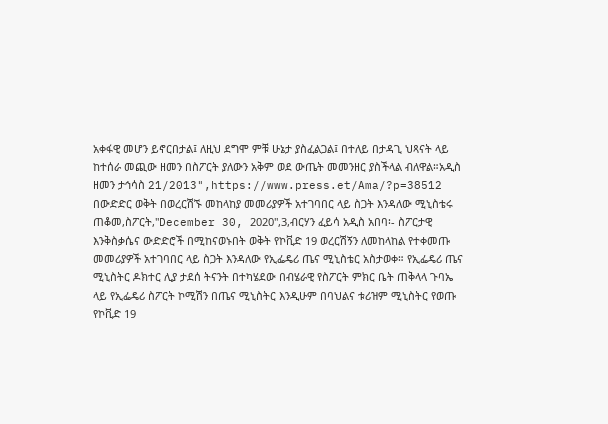አቀፋዊ መሆን ይኖርበታል፤ ለዚህ ደግሞ ምቹ ሁኔታ ያስፈልጋል፤ በተለይ በታዳጊ ህጻናት ላይ ከተሰራ መጪው ዘመን በስፖርት ያለውን አቅም ወደ ውጤት መመንዘር ያስችላል ብለዋል።አዲስ ዘመን ታኅሳስ 21/2013",https://www.press.et/Ama/?p=38512
በውድድር ወቅት በወረርሽኙ መከላከያ መመሪያዎች አተገባበር ላይ ስጋት እንዳለው ሚኒስቴሩ ጠቆመ,ስፖርት,"December 30, 2020",3,ብርሃን ፈይሳ አዲስ አበባ፡- ስፖርታዊ እንቅስቃሴና ውድድሮች በሚከናወኑበት ወቅት የኮቪድ 19 ወረርሽኝን ለመከላከል የተቀመጡ መመሪያዎች አተገባበር ላይ ስጋት እንዳለው የኢፌዴሪ ጤና ሚኒስቴር አስታወቀ። የኢፌዴሪ ጤና ሚኒስትር ዶክተር ሊያ ታደሰ ትናንት በተካሄደው በብሄራዊ የስፖርት ምክር ቤት ጠቅላላ ጉባኤ ላይ የኢፌዴሪ ስፖርት ኮሚሽን በጤና ሚኒስትር እንዲሁም በባህልና ቱሪዝም ሚኒስትር የወጡ የኮቪድ 19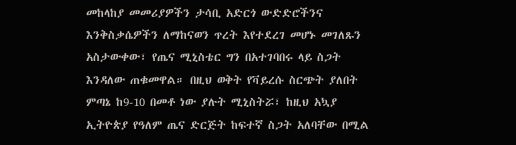መከላከያ መመሪያዎችን ታሳቢ አድርጎ ውድድሮችንና እንቅስቃሴዎችን ለማከናወን ጥረት እየተደረገ መሆኑ መገለጹን አስታውቀው፣ የጤና ሚኒስቴር ግን በአተገባበሩ ላይ ስጋት እንዳለው ጠቁመዋል። በዚህ ወቅት የቫይረሱ ስርጭት ያለበት ምጣኔ ከ9-10 በመቶ ነው ያሉት ሚኒስትሯ፣ ከዚህ አኳያ ኢትዮጵያ የዓለም ጤና ድርጅት ከፍተኛ ስጋት አለባቸው በሚል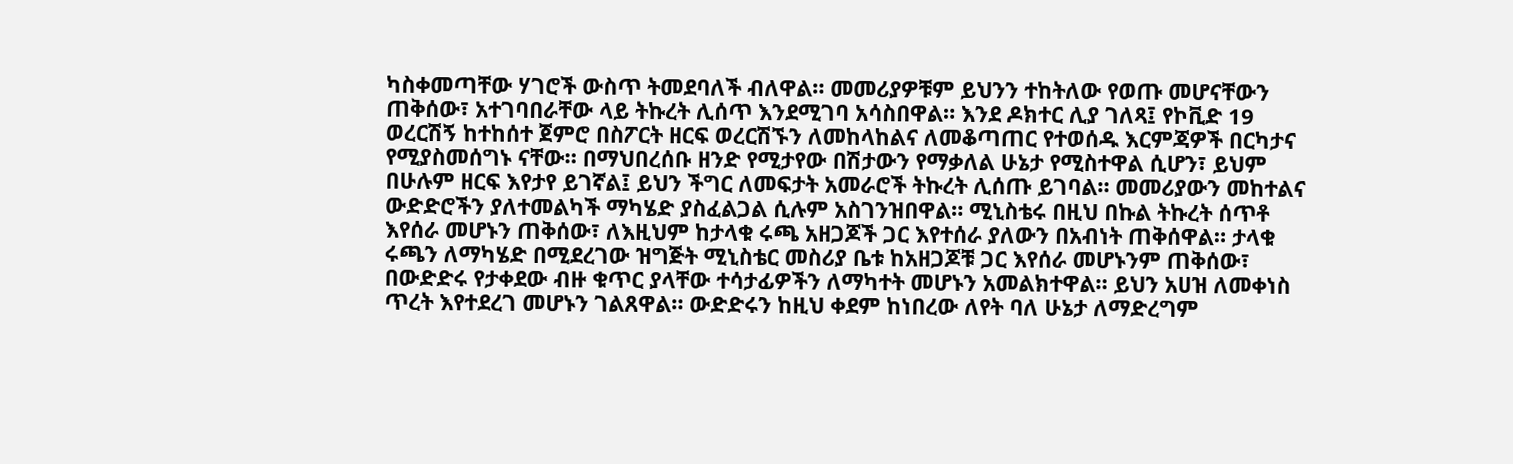ካስቀመጣቸው ሃገሮች ውስጥ ትመደባለች ብለዋል። መመሪያዎቹም ይህንን ተከትለው የወጡ መሆናቸውን ጠቅሰው፣ አተገባበራቸው ላይ ትኩረት ሊሰጥ እንደሚገባ አሳስበዋል። እንደ ዶክተር ሊያ ገለጻ፤ የኮቪድ 19 ወረርሽኝ ከተከሰተ ጀምሮ በስፖርት ዘርፍ ወረርሽኙን ለመከላከልና ለመቆጣጠር የተወሰዱ እርምጃዎች በርካታና የሚያስመሰግኑ ናቸው። በማህበረሰቡ ዘንድ የሚታየው በሽታውን የማቃለል ሁኔታ የሚስተዋል ሲሆን፣ ይህም በሁሉም ዘርፍ እየታየ ይገኛል፤ ይህን ችግር ለመፍታት አመራሮች ትኩረት ሊሰጡ ይገባል። መመሪያውን መከተልና ውድድሮችን ያለተመልካች ማካሄድ ያስፈልጋል ሲሉም አስገንዝበዋል። ሚኒስቴሩ በዚህ በኩል ትኩረት ሰጥቶ እየሰራ መሆኑን ጠቅሰው፣ ለእዚህም ከታላቁ ሩጫ አዘጋጆች ጋር እየተሰራ ያለውን በአብነት ጠቅሰዋል። ታላቁ ሩጫን ለማካሄድ በሚደረገው ዝግጅት ሚኒስቴር መስሪያ ቤቱ ከአዘጋጆቹ ጋር እየሰራ መሆኑንም ጠቅሰው፣ በውድድሩ የታቀደው ብዙ ቁጥር ያላቸው ተሳታፊዎችን ለማካተት መሆኑን አመልክተዋል። ይህን አሀዝ ለመቀነስ ጥረት እየተደረገ መሆኑን ገልጸዋል። ውድድሩን ከዚህ ቀደም ከነበረው ለየት ባለ ሁኔታ ለማድረግም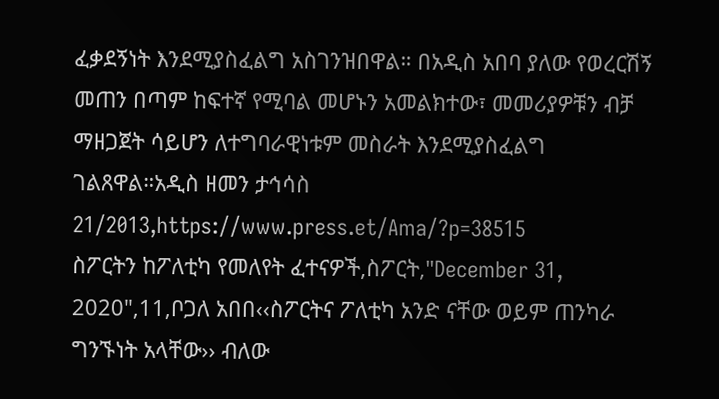ፈቃደኝነት እንደሚያስፈልግ አስገንዝበዋል። በአዲስ አበባ ያለው የወረርሽኝ መጠን በጣም ከፍተኛ የሚባል መሆኑን አመልክተው፣ መመሪያዎቹን ብቻ ማዘጋጀት ሳይሆን ለተግባራዊነቱም መስራት እንደሚያስፈልግ ገልጸዋል።አዲስ ዘመን ታኅሳስ 21/2013,https://www.press.et/Ama/?p=38515
ስፖርትን ከፖለቲካ የመለየት ፈተናዎች,ስፖርት,"December 31, 2020",11,ቦጋለ አበበ‹‹ስፖርትና ፖለቲካ አንድ ናቸው ወይም ጠንካራ ግንኙነት አላቸው›› ብለው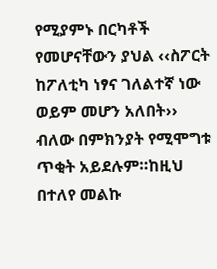የሚያምኑ በርካቶች የመሆናቸውን ያህል ‹‹ስፖርት ከፖለቲካ ነፃና ገለልተኛ ነው ወይም መሆን አለበት›› ብለው በምክንያት የሚሞግቱ ጥቂት አይደሉም።ከዚህ በተለየ መልኩ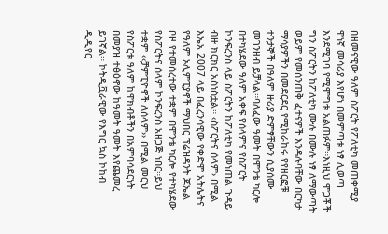በዘመናዊው ዓለም ስፖርት የፖለቲካ መጠቀሚያ ዋነኛ መሳሪያ እየሆነ በመምጣቱ ነፃ ሊወጣ እንደሚገባ የሚሞግቱ አልጠፉም።እነዚህ ሞጋቾች ግን ስፖርትን ከፖለቲካ ሙሉ በሙሉ ነፃ ለማውጣት ወይም የመሰንጠቅ ፈተናዎች እንዳሉባቸው በርካታ ማሳያዎችን በመደርደር የሚከራከሩ የየዘርፎቹ ተንታኞች በዓለም ዙሪያ ድምፃቸውን ሲያሰሙ መገንዘብ ይቻላል።ባለፈው ዓመት በሞንቴ ካርሎ በተካሄደው ዓለም አቀፍ የሰላምና የስፖርት ኮንፍረንስ ላይ ስፖርትን ከፖለቲካ የመነጠል ጉዳይ ብዙ ክርክር አስነስቷል። ‹ስፖርትና ሰላም› በሚል እኤአ 2007 ላይ በፈረንሳዊው የቀድሞ አትሌትና የዓለም ኦሊምፒያኖች ማህበር ፕሬዝዳንት ጆኤል ቦዞ የተመሰረተው ተቋም በሞንቴ ካርሎ የተካሄደው የስፖርትና ሰላም ኮንፍረንስ አዘጋጅ ነበር።ይህ ተቋም ‹‹ቻምፒዮኖች ለሰላም›› በሚል መርህ የስፖርቱ ዓለም ከዋክብቶችን በአምባሳደርነት በመያዝ ተፅዕኖው ከዓመት ዓመት እየጨመረ ይገኛል። ኮትዲቯራዊው የእግር ኳስ ኮከብ ዲዲየር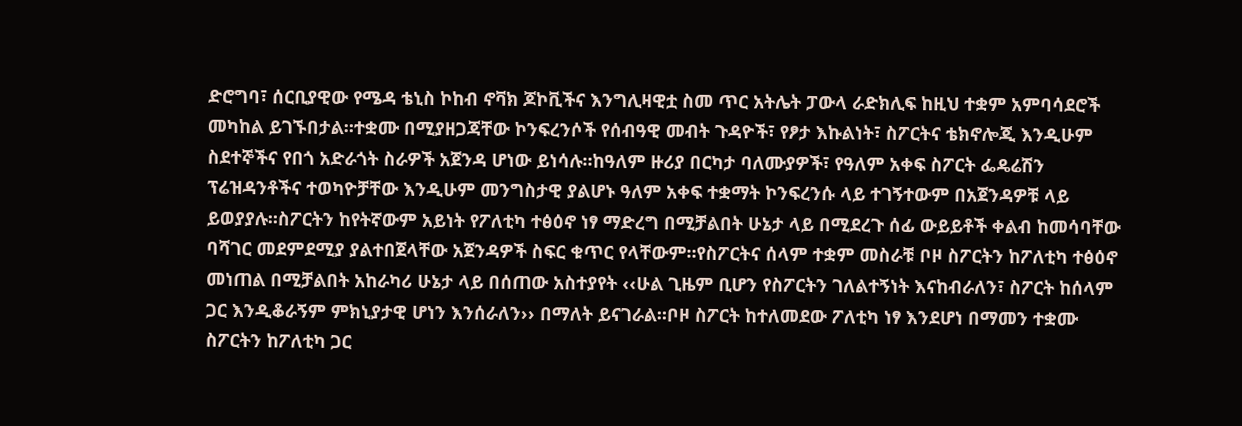ድሮግባ፣ ሰርቢያዊው የሜዳ ቴኒስ ኮከብ ኖቫክ ጆኮቪችና እንግሊዛዊቷ ስመ ጥር አትሌት ፓውላ ራድክሊፍ ከዚህ ተቋም አምባሳደሮች መካከል ይገኙበታል።ተቋሙ በሚያዘጋጃቸው ኮንፍረንሶች የሰብዓዊ መብት ጉዳዮች፣ የፆታ እኩልነት፣ ስፖርትና ቴክኖሎጂ እንዲሁም ስደተኞችና የበጎ አድራጎት ስራዎች አጀንዳ ሆነው ይነሳሉ።ከዓለም ዙሪያ በርካታ ባለሙያዎች፣ የዓለም አቀፍ ስፖርት ፌዴሬሽን ፕሬዝዳንቶችና ተወካዮቻቸው እንዲሁም መንግስታዊ ያልሆኑ ዓለም አቀፍ ተቋማት ኮንፍረንሱ ላይ ተገኝተውም በአጀንዳዎቹ ላይ ይወያያሉ።ስፖርትን ከየትኛውም አይነት የፖለቲካ ተፅዕኖ ነፃ ማድረግ በሚቻልበት ሁኔታ ላይ በሚደረጉ ሰፊ ውይይቶች ቀልብ ከመሳባቸው ባሻገር መደምደሚያ ያልተበጀላቸው አጀንዳዎች ስፍር ቁጥር የላቸውም።የስፖርትና ሰላም ተቋም መስራቹ ቦዞ ስፖርትን ከፖለቲካ ተፅዕኖ መነጠል በሚቻልበት አከራካሪ ሁኔታ ላይ በሰጠው አስተያየት ‹‹ሁል ጊዜም ቢሆን የስፖርትን ገለልተኝነት እናከብራለን፣ ስፖርት ከሰላም ጋር እንዲቆራኝም ምክኒያታዊ ሆነን እንሰራለን›› በማለት ይናገራል።ቦዞ ስፖርት ከተለመደው ፖለቲካ ነፃ እንደሆነ በማመን ተቋሙ ስፖርትን ከፖለቲካ ጋር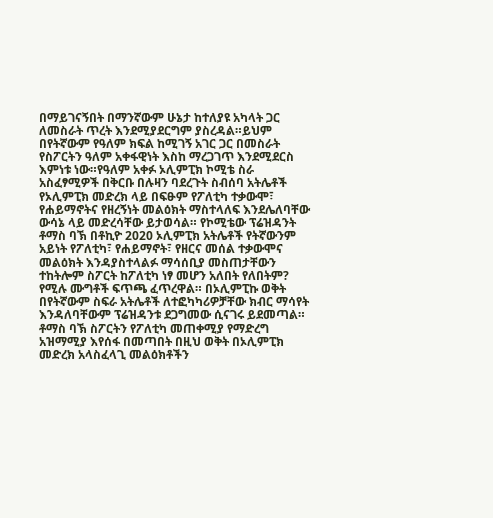በማይገናኝበት በማንኛውም ሁኔታ ከተለያዩ አካላት ጋር ለመስራት ጥረት እንደሚያደርግም ያስረዳል።ይህም በየትኛውም የዓለም ክፍል ከሚገኝ አገር ጋር በመስራት የስፖርትን ዓለም አቀፋዊነት እስከ ማረጋገጥ እንደሚደርስ እምነቱ ነው።የዓለም አቀፉ ኦሊምፒክ ኮሚቴ ስራ አስፈፃሚዎች በቅርቡ በሉዛን ባደረጉት ስብሰባ አትሌቶች የኦሊምፒክ መድረክ ላይ በፍፁም የፖለቲካ ተቃውሞ፣ የሐይማኖትና የዘረኝነት መልዕክት ማስተላለፍ እንደሌለባቸው ውሳኔ ላይ መድረሳቸው ይታወሳል። የኮሚቴው ፕሬዝዳንት ቶማስ ባኽ በቶኪዮ 2020 ኦሊምፒክ አትሌቶች የትኛውንም አይነት የፖለቲካ፣ የሐይማኖት፣ የዘርና መሰል ተቃውሞና መልዕክት እንዳያስተላልፉ ማሳሰቢያ መስጠታቸውን ተከትሎም ስፖርት ከፖለቲካ ነፃ መሆን አለበት የለበትም? የሚሉ ሙግቶች ፍጥጫ ፈጥረዋል። በኦሊምፒኩ ወቅት በየትኛውም ስፍራ አትሌቶች ለተፎካካሪዎቻቸው ክብር ማሳየት እንዳለባቸውም ፕሬዝዳንቱ ደጋግመው ሲናገሩ ይደመጣል። ቶማስ ባኽ ስፖርትን የፖለቲካ መጠቀሚያ የማድረግ አዝማሚያ እየሰፋ በመጣበት በዚህ ወቅት በኦሊምፒክ መድረክ አላስፈላጊ መልዕክቶችን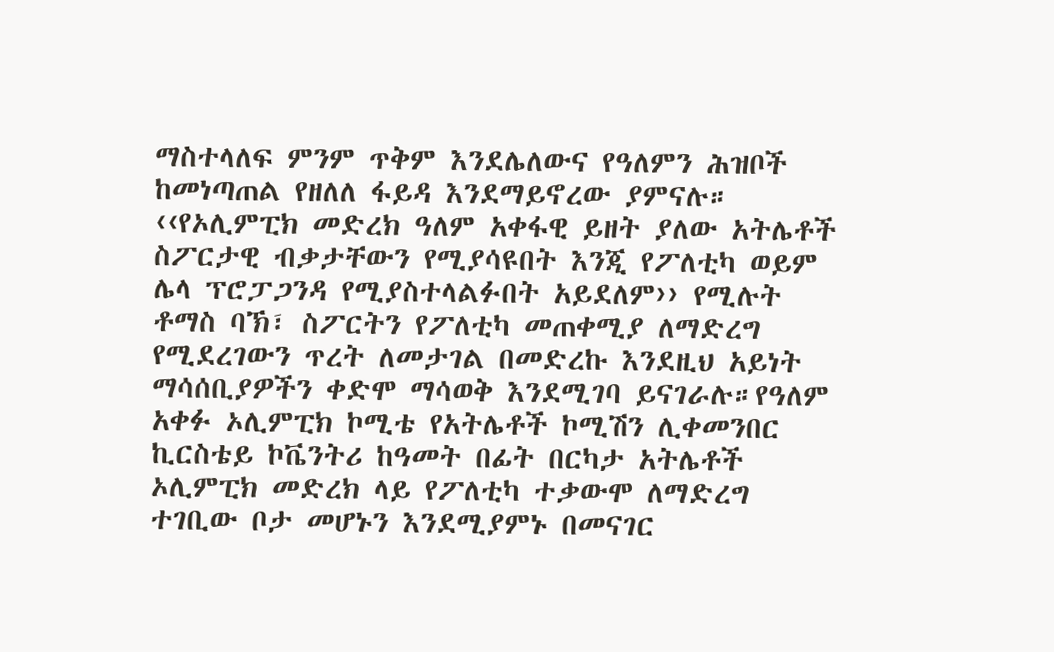ማስተላለፍ ምንም ጥቅም እንደሌለውና የዓለምን ሕዝቦች ከመነጣጠል የዘለለ ፋይዳ እንደማይኖረው ያምናሉ። ‹‹የኦሊምፒክ መድረክ ዓለም አቀፋዊ ይዘት ያለው አትሌቶች ስፖርታዊ ብቃታቸውን የሚያሳዩበት እንጂ የፖለቲካ ወይም ሌላ ፕሮፓጋንዳ የሚያስተላልፉበት አይደለም›› የሚሉት ቶማስ ባኽ፣ ስፖርትን የፖለቲካ መጠቀሚያ ለማድረግ የሚደረገውን ጥረት ለመታገል በመድረኩ እንደዚህ አይነት ማሳሰቢያዎችን ቀድሞ ማሳወቅ እንደሚገባ ይናገራሉ።የዓለም አቀፉ ኦሊምፒክ ኮሚቴ የአትሌቶች ኮሚሽን ሊቀመንበር ኪርስቴይ ኮቬንትሪ ከዓመት በፊት በርካታ አትሌቶች ኦሊምፒክ መድረክ ላይ የፖለቲካ ተቃውሞ ለማድረግ ተገቢው ቦታ መሆኑን እንደሚያምኑ በመናገር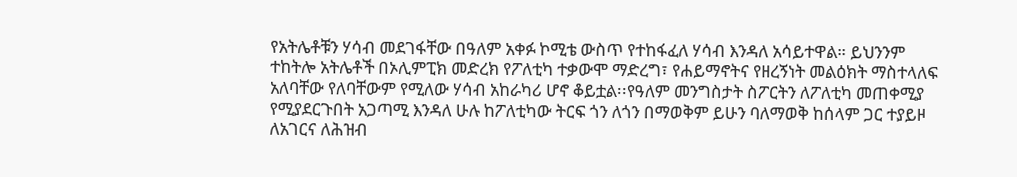የአትሌቶቹን ሃሳብ መደገፋቸው በዓለም አቀፉ ኮሚቴ ውስጥ የተከፋፈለ ሃሳብ እንዳለ አሳይተዋል። ይህንንም ተከትሎ አትሌቶች በኦሊምፒክ መድረክ የፖለቲካ ተቃውሞ ማድረግ፣ የሐይማኖትና የዘረኝነት መልዕክት ማስተላለፍ አለባቸው የለባቸውም የሚለው ሃሳብ አከራካሪ ሆኖ ቆይቷል፡፡የዓለም መንግስታት ስፖርትን ለፖለቲካ መጠቀሚያ የሚያደርጉበት አጋጣሚ እንዳለ ሁሉ ከፖለቲካው ትርፍ ጎን ለጎን በማወቅም ይሁን ባለማወቅ ከሰላም ጋር ተያይዞ ለአገርና ለሕዝብ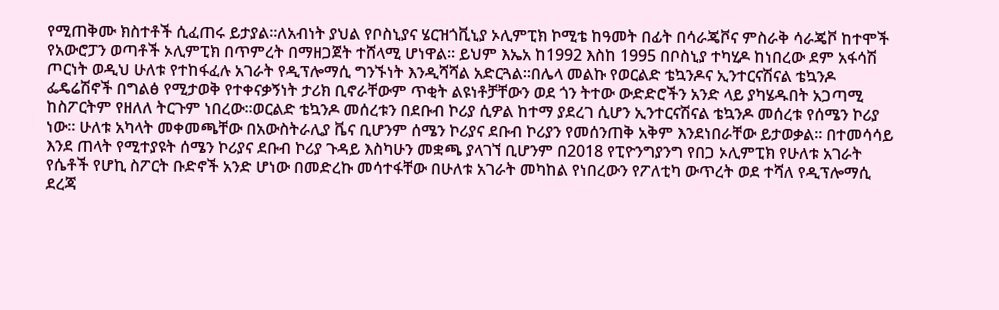የሚጠቅሙ ክስተቶች ሲፈጠሩ ይታያል።ለአብነት ያህል የቦስኒያና ሄርዝጎቪኒያ ኦሊምፒክ ኮሚቴ ከዓመት በፊት በሳራጄቮና ምስራቅ ሳራጄቮ ከተሞች የአውሮፓን ወጣቶች ኦሊምፒክ በጥምረት በማዘጋጀት ተሸላሚ ሆነዋል። ይህም እኤአ ከ1992 እስከ 1995 በቦስኒያ ተካሂዶ ከነበረው ደም አፋሳሽ ጦርነት ወዲህ ሁለቱ የተከፋፈሉ አገራት የዲፕሎማሲ ግንኙነት እንዲሻሻል አድርጓል።በሌላ መልኩ የወርልድ ቴኳንዶና ኢንተርናሽናል ቴኳንዶ ፌዴሬሽኖች በግልፅ የሚታወቅ የተቀናቃኝነት ታሪክ ቢኖራቸውም ጥቂት ልዩነቶቻቸውን ወደ ጎን ትተው ውድድሮችን አንድ ላይ ያካሄዱበት አጋጣሚ ከስፖርትም የዘለለ ትርጉም ነበረው።ወርልድ ቴኳንዶ መሰረቱን በደቡብ ኮሪያ ሲዎል ከተማ ያደረገ ሲሆን ኢንተርናሽናል ቴኳንዶ መሰረቱ የሰሜን ኮሪያ ነው። ሁለቱ አካላት መቀመጫቸው በአውስትራሊያ ቬና ቢሆንም ሰሜን ኮሪያና ደቡብ ኮሪያን የመሰንጠቅ አቅም እንደነበራቸው ይታወቃል። በተመሳሳይ እንደ ጠላት የሚተያዩት ሰሜን ኮሪያና ደቡብ ኮሪያ ጉዳይ እስካሁን መቋጫ ያላገኘ ቢሆንም በ2018 የፒዮንግያንግ የበጋ ኦሊምፒክ የሁለቱ አገራት የሴቶች የሆኪ ስፖርት ቡድኖች አንድ ሆነው በመድረኩ መሳተፋቸው በሁለቱ አገራት መካከል የነበረውን የፖለቲካ ውጥረት ወደ ተሻለ የዲፕሎማሲ ደረጃ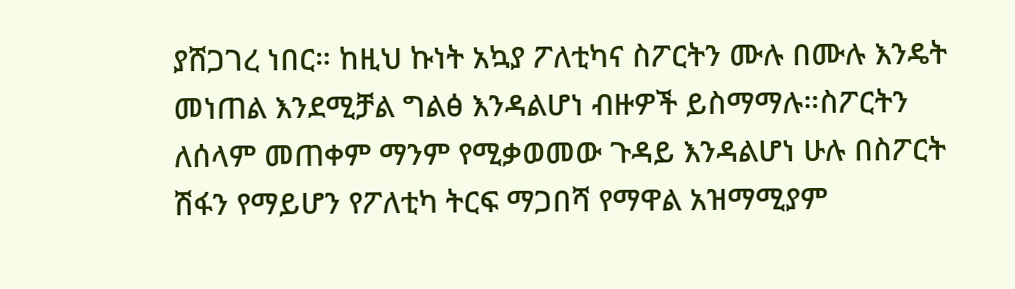ያሸጋገረ ነበር። ከዚህ ኩነት አኳያ ፖለቲካና ስፖርትን ሙሉ በሙሉ እንዴት መነጠል እንደሚቻል ግልፅ እንዳልሆነ ብዙዎች ይስማማሉ።ስፖርትን ለሰላም መጠቀም ማንም የሚቃወመው ጉዳይ እንዳልሆነ ሁሉ በስፖርት ሽፋን የማይሆን የፖለቲካ ትርፍ ማጋበሻ የማዋል አዝማሚያም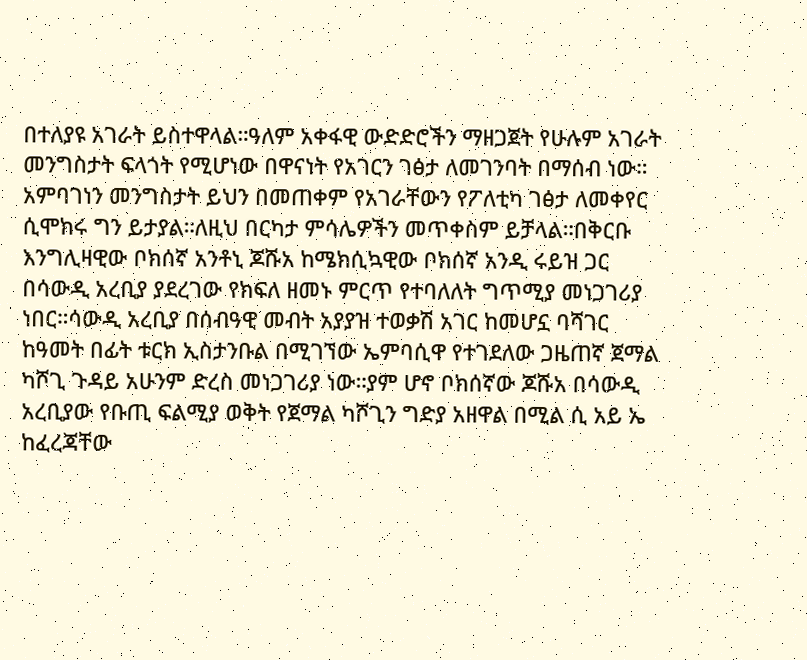በተለያዩ አገራት ይስተዋላል።ዓለም አቀፋዊ ውድድሮችን ማዘጋጀት የሁሉም አገራት መንግስታት ፍላጎት የሚሆነው በዋናነት የአገርን ገፅታ ለመገንባት በማሰብ ነው። አምባገነን መንግስታት ይህን በመጠቀም የአገራቸውን የፖለቲካ ገፅታ ለመቀየር ሲሞክሩ ግን ይታያል።ለዚህ በርካታ ምሳሌዎችን መጥቀስም ይቻላል።በቅርቡ እንግሊዛዊው ቦክሰኛ አንቶኒ ጆሹአ ከሜክሲኳዊው ቦክሰኛ አንዲ ሩይዝ ጋር በሳውዲ አረቢያ ያደረገው የክፍለ ዘመኑ ምርጥ የተባለለት ግጥሚያ መነጋገሪያ ነበር።ሳውዲ አረቢያ በሰብዓዊ መብት አያያዝ ተወቃሽ አገር ከመሆኗ ባሻገር ከዓመት በፊት ቱርክ ኢስታንቡል በሚገኘው ኤምባሲዋ የተገደለው ጋዜጠኛ ጀማል ካሾጊ ጉዳይ አሁንም ድረስ መነጋገሪያ ነው።ያም ሆኖ ቦክሰኛው ጆሹአ በሳውዲ አረቢያው የቡጢ ፍልሚያ ወቅት የጀማል ካሾጊን ግድያ አዘዋል በሚል ሲ አይ ኤ ከፈረጃቸው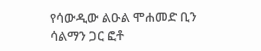የሳውዲው ልዑል ሞሐመድ ቢን ሳልማን ጋር ፎቶ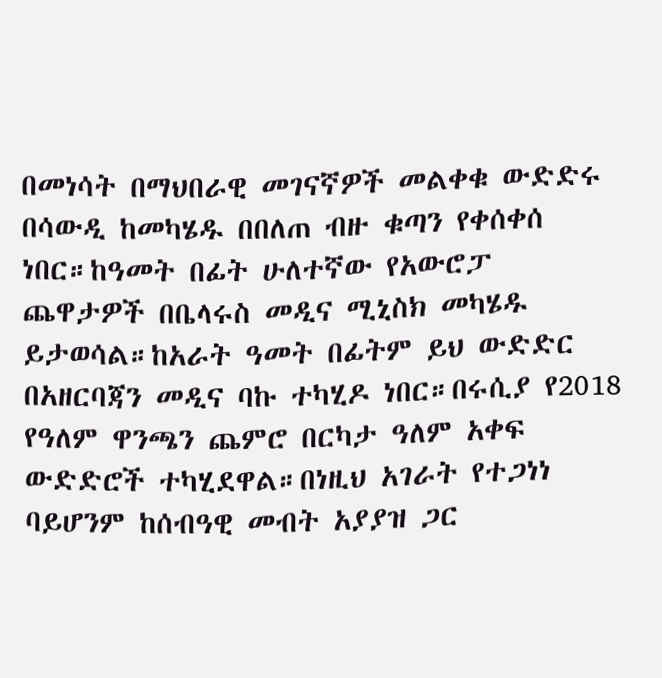በመነሳት በማህበራዊ መገናኛዎች መልቀቁ ውድድሩ በሳውዲ ከመካሄዱ በበለጠ ብዙ ቁጣን የቀሰቀሰ ነበር።ከዓመት በፊት ሁለተኛው የአውሮፓ ጨዋታዎች በቤላሩስ መዲና ሚኒስክ መካሄዱ ይታወሳል።ከአራት ዓመት በፊትም ይህ ውድድር በአዘርባጃን መዲና ባኩ ተካሂዶ ነበር።በሩሲያ የ2018 የዓለም ዋንጫን ጨምሮ በርካታ ዓለም አቀፍ ውድድሮች ተካሂደዋል።በነዚህ አገራት የተጋነነ ባይሆንም ከሰብዓዊ መብት አያያዝ ጋር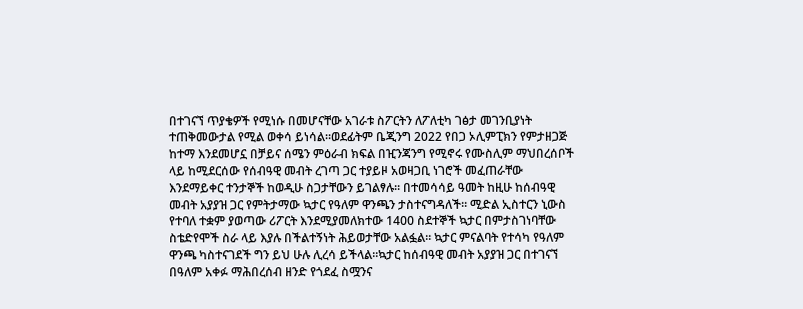በተገናኘ ጥያቄዎች የሚነሱ በመሆናቸው አገራቱ ስፖርትን ለፖለቲካ ገፅታ መገንቢያነት ተጠቅመውታል የሚል ወቀሳ ይነሳል።ወደፊትም ቤጂንግ 2022 የበጋ ኦሊምፒክን የምታዘጋጅ ከተማ እንደመሆኗ በቻይና ሰሜን ምዕራብ ክፍል በዢንጃንግ የሚኖሩ የሙስሊም ማህበረሰቦች ላይ ከሚደርሰው የሰብዓዊ መብት ረገጣ ጋር ተያይዞ አወዛጋቢ ነገሮች መፈጠራቸው እንደማይቀር ተንታኞች ከወዲሁ ስጋታቸውን ይገልፃሉ። በተመሳሳይ ዓመት ከዚሁ ከሰብዓዊ መብት አያያዝ ጋር የምትታማው ኳታር የዓለም ዋንጫን ታስተናግዳለች። ሚድል ኢስተርን ኒውስ የተባለ ተቋም ያወጣው ሪፖርት እንደሚያመለክተው 1400 ስደተኞች ኳታር በምታስገነባቸው ስቴድየሞች ስራ ላይ እያሉ በችልተኝነት ሕይወታቸው አልፏል። ኳታር ምናልባት የተሳካ የዓለም ዋንጫ ካስተናገደች ግን ይህ ሁሉ ሊረሳ ይችላል።ኳታር ከሰብዓዊ መብት አያያዝ ጋር በተገናኘ በዓለም አቀፉ ማሕበረሰብ ዘንድ የጎደፈ ስሟንና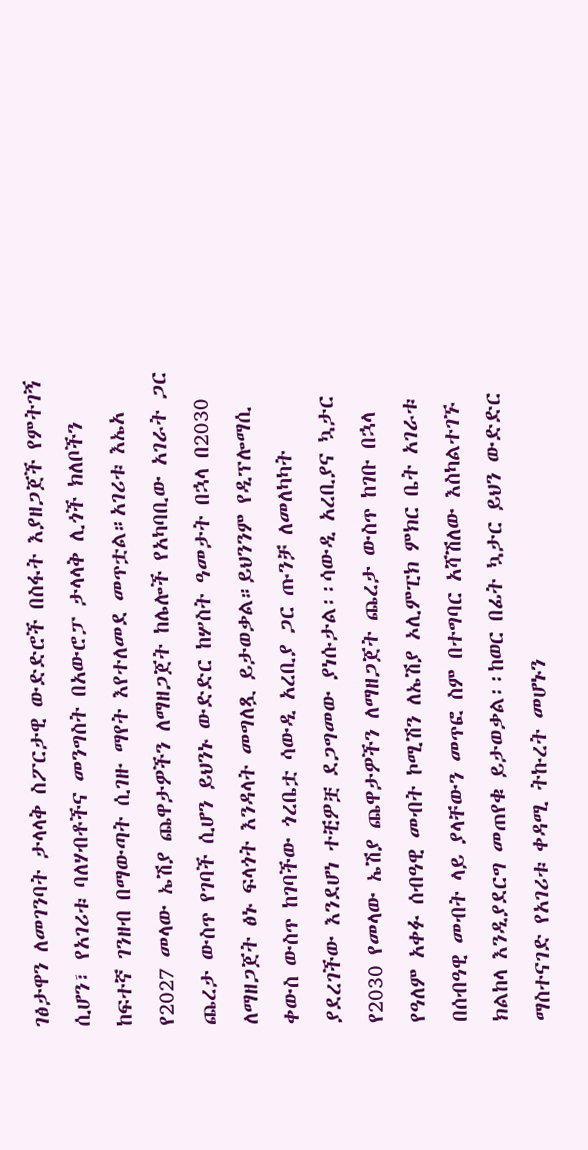ገፅታዋን ለመገንባት ታላላቅ ስፖርታዊ ውድድሮች በስፋት እያዘጋጀች የምትገኝ ሲሆን፣ የአገሪቱ ባለሃብቶችና መንግስት በአውሮፓ ታላላቅ ሊጎች ክለቦችን ከፍተኛ ገንዘብ በማውጣት ሲገዙ ማየት እየተለመደ መጥቷል።አገሪቱ እኤአ የ2027 መላው ኤሽያ ጨዋታዎችን ለማዘጋጀት ከሌሎች የአካባቢው አገራት ጋር ጨረታ ውስጥ የገባች ሲሆን ይህንኑ ውድድር ከሦስት ዓመታት በኋላ በ2030 ለማዘጋጀት ፅኑ ፍላጎት እንዳላት መግለጿ ይታወቃል።ይህንንም የዲፕሎማሲ ቀውስ ውስጥ ከገባችው ጎረቤቷ ሳውዲ አረቢያ ጋር ጡንቻ ለመለካካት ያደረገችው እንደሆነ ተቺዎቿ ደጋግመው ያነሱታል፡፡ሳውዲ አረቢያና ኳታር የ2030 የመላው ኤሽያ ጨዋታዎችን ለማዘጋጀት ጨረታ ውስጥ ከገቡ በኋላ የዓለም አቀፉ ሰብዓዊ መብት ኮሚሽን ለኤሽያ ኦሊምፒክ ምክር ቤት አገራቱ በሰብዓዊ መብት ላይ ያላቸውን መጥፎ ስም በተግባር አሻሽለው እስካልተገኙ ክልከላ እንዲያደርግ መጠየቁ ይታወቃል፡፡ከወር በፊት ኳታር ይህን ውድድር ማስተናገድ የአገሪቱ ቀዳሚ ትኩረት መሆኑን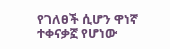የገለፀች ሲሆን ዋነኛ ተቀናቃኟ የሆነው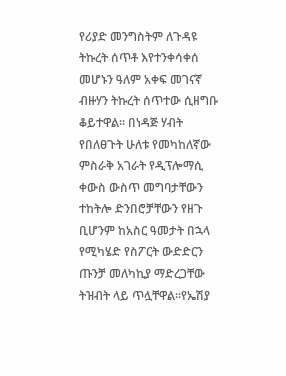የሪያድ መንግስትም ለጉዳዩ ትኩረት ሰጥቶ እየተንቀሳቀሰ መሆኑን ዓለም አቀፍ መገናኛ ብዙሃን ትኩረት ሰጥተው ሲዘግቡ ቆይተዋል። በነዳጅ ሃብት የበለፀጉት ሁለቱ የመካከለኛው ምስራቅ አገራት የዲፕሎማሲ ቀውስ ውስጥ መግባታቸውን ተከትሎ ድንበሮቻቸውን የዘጉ ቢሆንም ከአስር ዓመታት በኋላ የሚካሄድ የስፖርት ውድድርን ጡንቻ መለካኪያ ማድረጋቸው ትዝብት ላይ ጥሏቸዋል፡፡የኤሽያ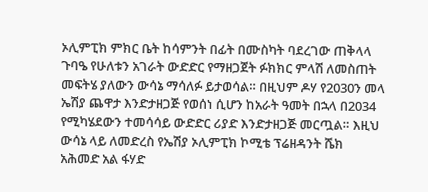ኦሊምፒክ ምክር ቤት ከሳምንት በፊት በሙስካት ባደረገው ጠቅላላ ጉባዔ የሁለቱን አገራት ውድድር የማዘጋጀት ፉክክር ምላሽ ለመስጠት መፍትሄ ያለውን ውሳኔ ማሳለፉ ይታወሳል። በዚህም ዶሃ የ2030ን መላ ኤሽያ ጨዋታ እንድታዘጋጅ የወሰነ ሲሆን ከአራት ዓመት በኋላ በ2034 የሚካሄደውን ተመሳሳይ ውድድር ሪያድ እንድታዘጋጅ መርጧል። እዚህ ውሳኔ ላይ ለመድረስ የኤሽያ ኦሊምፒክ ኮሚቴ ፕሬዘዳንት ሼክ አሕመድ አል ፋሃድ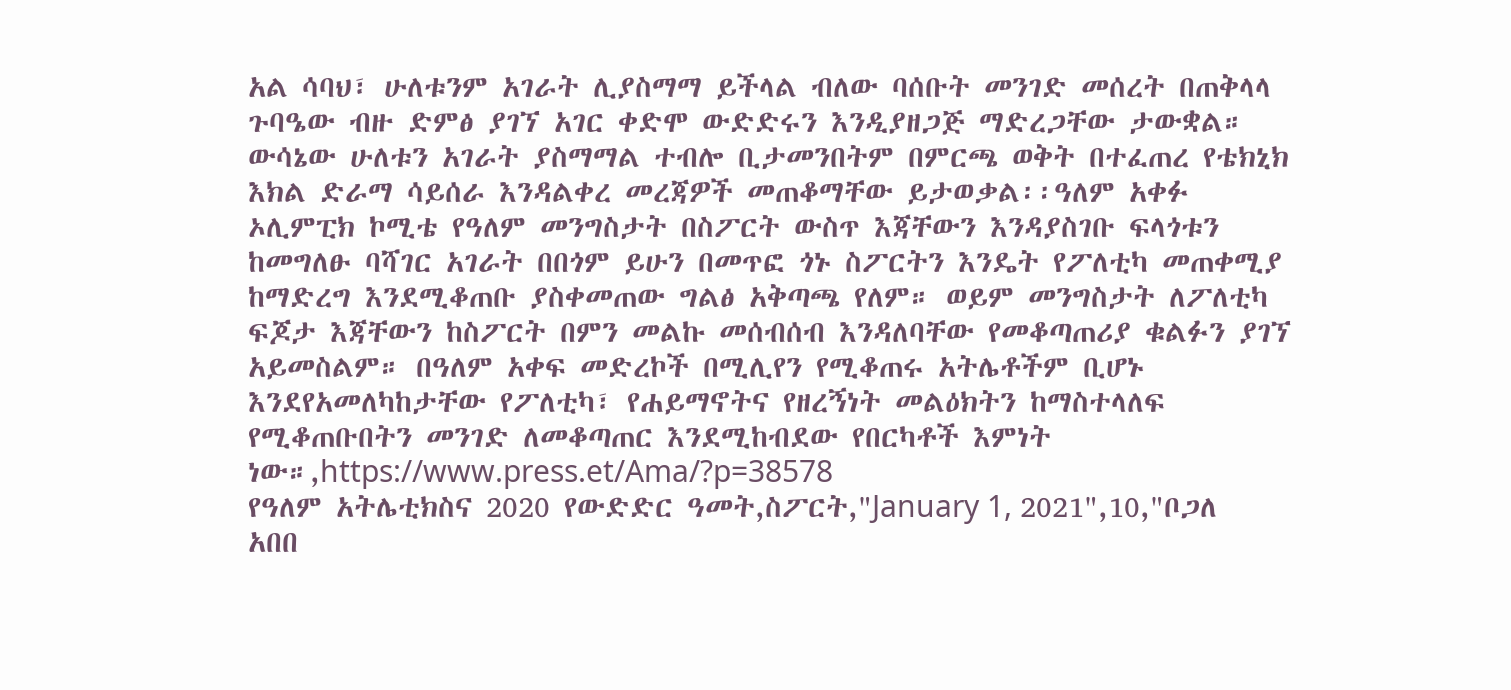አል ሳባህ፣ ሁለቱንም አገራት ሊያስማማ ይችላል ብለው ባሰቡት መንገድ መሰረት በጠቅላላ ጉባዔው ብዙ ድምፅ ያገኘ አገር ቀድሞ ውድድሩን እንዲያዘጋጅ ማድረጋቸው ታውቋል። ውሳኔው ሁለቱን አገራት ያስማማል ተብሎ ቢታመንበትም በምርጫ ወቅት በተፈጠረ የቴክኒክ እክል ድራማ ሳይሰራ እንዳልቀረ መረጃዎች መጠቆማቸው ይታወቃል፡፡ዓለም አቀፉ ኦሊምፒክ ኮሚቴ የዓለም መንግስታት በስፖርት ውስጥ እጃቸውን እንዳያስገቡ ፍላጎቱን ከመግለፁ ባሻገር አገራት በበጎም ይሁን በመጥፎ ጎኑ ስፖርትን እንዴት የፖለቲካ መጠቀሚያ ከማድረግ እንደሚቆጠቡ ያስቀመጠው ግልፅ አቅጣጫ የለም። ወይም መንግስታት ለፖለቲካ ፍጆታ እጃቸውን ከስፖርት በምን መልኩ መሰብሰብ እንዳለባቸው የመቆጣጠሪያ ቁልፉን ያገኘ አይመስልም። በዓለም አቀፍ መድረኮች በሚሊየን የሚቆጠሩ አትሌቶችም ቢሆኑ እንደየአመለካከታቸው የፖለቲካ፣ የሐይማኖትና የዘረኝነት መልዕክትን ከማስተላለፍ የሚቆጠቡበትን መንገድ ለመቆጣጠር እንደሚከብደው የበርካቶች እምነት ነው።,https://www.press.et/Ama/?p=38578
የዓለም አትሌቲክስና 2020 የውድድር ዓመት,ስፖርት,"January 1, 2021",10,"ቦጋለ አበበ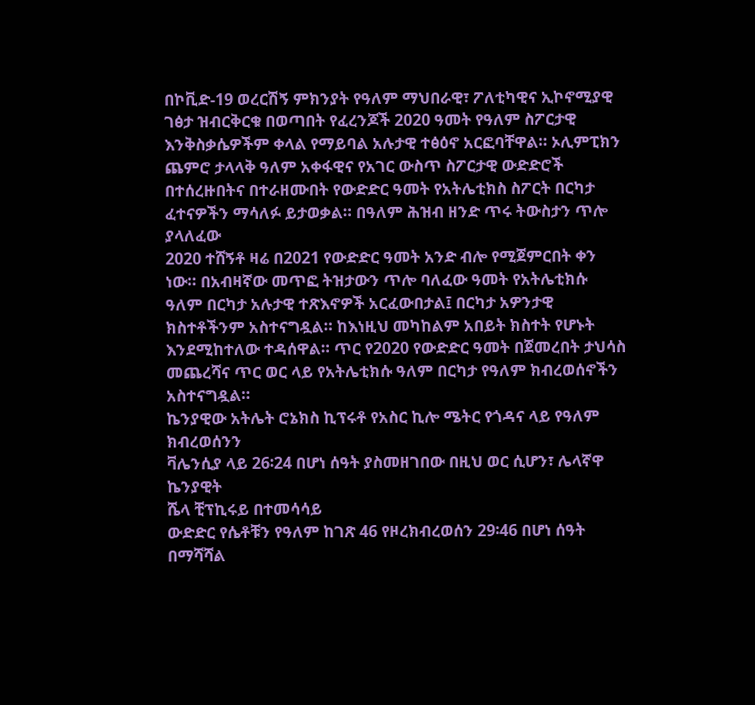በኮቪድ-19 ወረርሽኝ ምክንያት የዓለም ማህበራዊ፣ ፖለቲካዊና ኢኮኖሚያዊ ገፅታ ዝብርቅርቁ በወጣበት የፈረንጆች 2020 ዓመት የዓለም ስፖርታዊ እንቅስቃሴዎችም ቀላል የማይባል አሉታዊ ተፅዕኖ አርፎባቸዋል። ኦሊምፒክን ጨምሮ ታላላቅ ዓለም አቀፋዊና የአገር ውስጥ ስፖርታዊ ውድድሮች በተሰረዙበትና በተራዘሙበት የውድድር ዓመት የአትሌቲክስ ስፖርት በርካታ ፈተናዎችን ማሳለፉ ይታወቃል። በዓለም ሕዝብ ዘንድ ጥሩ ትውስታን ጥሎ ያላለፈው
2020 ተሸኝቶ ዛሬ በ2021 የውድድር ዓመት አንድ ብሎ የሚጀምርበት ቀን ነው። በአብዛኛው መጥፎ ትዝታውን ጥሎ ባለፈው ዓመት የአትሌቲክሱ ዓለም በርካታ አሉታዊ ተጽእኖዎች አርፈውበታል፤ በርካታ አዎንታዊ ክስተቶችንም አስተናግዷል። ከእነዚህ መካከልም አበይት ክስተት የሆኑት እንደሚከተለው ተዳሰዋል። ጥር የ2020 የውድድር ዓመት በጀመረበት ታህሳስ መጨረሻና ጥር ወር ላይ የአትሌቲክሱ ዓለም በርካታ የዓለም ክብረወሰኖችን አስተናግዷል።
ኬንያዊው አትሌት ሮኔክስ ኪፕሩቶ የአስር ኪሎ ሜትር የጎዳና ላይ የዓለም ክብረወሰንን
ቫሌንሲያ ላይ 26፡24 በሆነ ሰዓት ያስመዘገበው በዚህ ወር ሲሆን፣ ሌላኛዋ ኬንያዊት
ሼላ ቺፕኪሩይ በተመሳሳይ
ውድድር የሴቶቹን የዓለም ከገጽ 46 የዞረክብረወሰን 29፡46 በሆነ ሰዓት በማሻሻል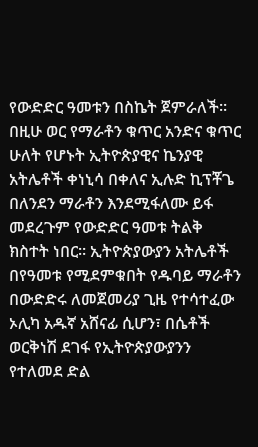የውድድር ዓመቱን በስኬት ጀምራለች። በዚሁ ወር የማራቶን ቁጥር አንድና ቁጥር ሁለት የሆኑት ኢትዮጵያዊና ኬንያዊ አትሌቶች ቀነኒሳ በቀለና ኢሉድ ኪፕቾጌ በለንደን ማራቶን እንደሚፋለሙ ይፋ መደረጉም የውድድር ዓመቱ ትልቅ ክስተት ነበር። ኢትዮጵያውያን አትሌቶች በየዓመቱ የሚደምቁበት የዱባይ ማራቶን በውድድሩ ለመጀመሪያ ጊዜ የተሳተፈው ኦሊካ አዱኛ አሸናፊ ሲሆን፣ በሴቶች ወርቅነሽ ደገፋ የኢትዮጵያውያንን የተለመደ ድል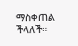ማስቀጠል ችላለች።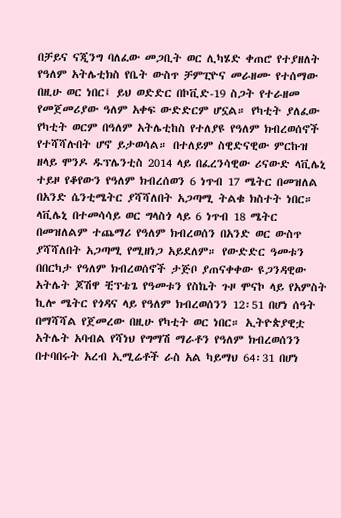በቻይና ናጂንግ ባለፈው መጋቢት ወር ሊካሄድ ቀጠሮ የተያዘለት የዓለም አትሌቲክስ የቤት ውስጥ ቻምፒዮና መራዘሙ የተሰማው በዚሁ ወር ነበር፤ ይህ ወድድር በኮቪድ-19 ስጋት የተራዘመ የመጀመሪያው ዓለም አቀፍ ውድድርም ሆኗል። የካቲት ያለፈው የካቲት ወርም በዓለም አትሌቲከስ የተለያዩ የዓለም ክብረወሰኖች የተሻሻሉበት ሆኖ ይታወሳል። በተለይም ስዊድናዊው ምርኩዝ ዘላይ ሞንዶ ዱፕሌንቲስ 2014 ላይ በፈረንሳዊው ሪናውድ ላቪሌኒ ተይዞ የቆየውን የዓለም ክብረሰወን 6 ነጥብ 17 ሜትር በመዝለል በአንድ ሴንቲሜትር ያሻሻለበት አጋጣሚ ትልቁ ክስተት ነበር። ላቪሌኒ በተመሳሳይ ወር ግላስጎ ላይ 6 ነጥብ 18 ሜትር በመዝለልም ተጨማሪ የዓለም ክብረወሰን በአንድ ወር ውስጥ ያሻሻለበት አጋጣሚ የሚዘነጋ አይደለም። የውድድር ዓመቱን በበርካታ የዓለም ክብረወሰኖች ታጅቦ ያጠናቀቀው ዩጋንዳዊው አትሌት ጆሽዋ ቺፕቴጌ የዓመቱን የስኬት ጉዞ ሞናኮ ላይ የአምስት ኪሎ ሜትር የጎዳና ላይ የዓለም ክብረወሰንን 12፡51 በሆነ ሰዓት በማሻሻል የጀመረው በዚሁ የካቲት ወር ነበር። ኢትዮጵያዊቷ አትሌት አባብል የሻነህ የግማሽ ማራቶን የዓለም ክብረወሰንን በተባበሩት አረብ ኢሚሬቶች ራስ አል ካይማህ 64፡31 በሆነ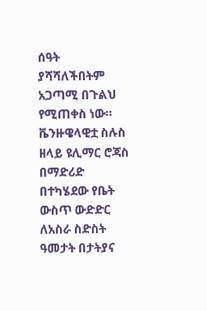ሰዓት ያሻሻለችበትም አጋጣሚ በጉልህ የሚጠቀስ ነው። ቬንዙዌላዊቷ ስሉስ ዘላይ ዩሊማር ሮጃስ በማድሪድ በተካሄደው የቤት ውስጥ ውድድር ለአስራ ስድስት ዓመታት በታትያና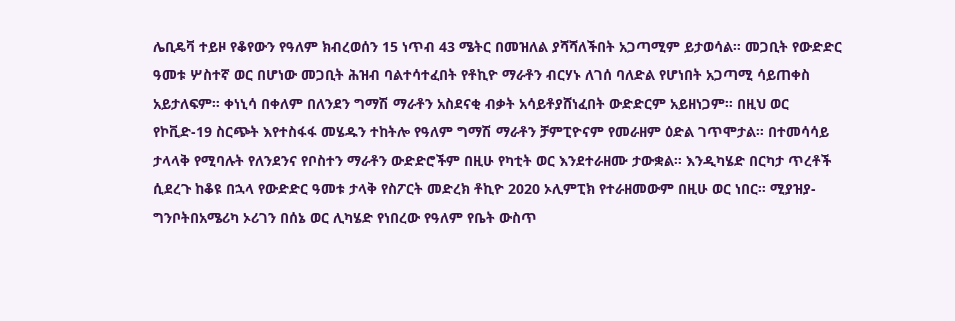ሌቢዴቫ ተይዞ የቆየውን የዓለም ክብረወሰን 15 ነጥብ 43 ሜትር በመዝለል ያሻሻለችበት አጋጣሚም ይታወሳል። መጋቢት የውድድር ዓመቱ ሦስተኛ ወር በሆነው መጋቢት ሕዝብ ባልተሳተፈበት የቶኪዮ ማራቶን ብርሃኑ ለገሰ ባለድል የሆነበት አጋጣሚ ሳይጠቀስ አይታለፍም። ቀነኒሳ በቀለም በለንደን ግማሽ ማራቶን አስደናቂ ብቃት አሳይቶያሸነፈበት ውድድርም አይዘነጋም። በዚህ ወር የኮቪድ-19 ስርጭት እየተስፋፋ መሄዱን ተከትሎ የዓለም ግማሽ ማራቶን ቻምፒዮናም የመራዘም ዕድል ገጥሞታል። በተመሳሳይ ታላላቅ የሚባሉት የለንደንና የቦስተን ማራቶን ውድድሮችም በዚሁ የካቲት ወር እንደተራዘሙ ታውቋል። እንዲካሄድ በርካታ ጥረቶች ሲደረጉ ከቆዩ በኋላ የውድድር ዓመቱ ታላቅ የስፖርት መድረክ ቶኪዮ 2020 ኦሊምፒክ የተራዘመውም በዚሁ ወር ነበር። ሚያዝያ-ግንቦትበአሜሪካ ኦሪገን በሰኔ ወር ሊካሄድ የነበረው የዓለም የቤት ውስጥ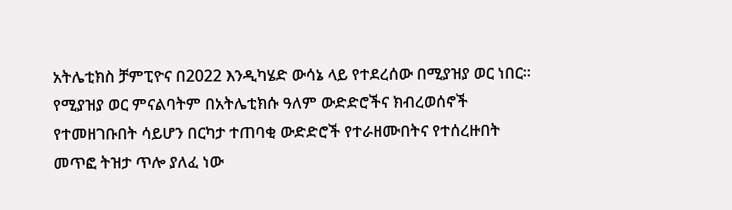አትሌቲክስ ቻምፒዮና በ2022 እንዲካሄድ ውሳኔ ላይ የተደረሰው በሚያዝያ ወር ነበር። የሚያዝያ ወር ምናልባትም በአትሌቲክሱ ዓለም ውድድሮችና ክብረወሰኖች የተመዘገቡበት ሳይሆን በርካታ ተጠባቂ ውድድሮች የተራዘሙበትና የተሰረዙበት መጥፎ ትዝታ ጥሎ ያለፈ ነው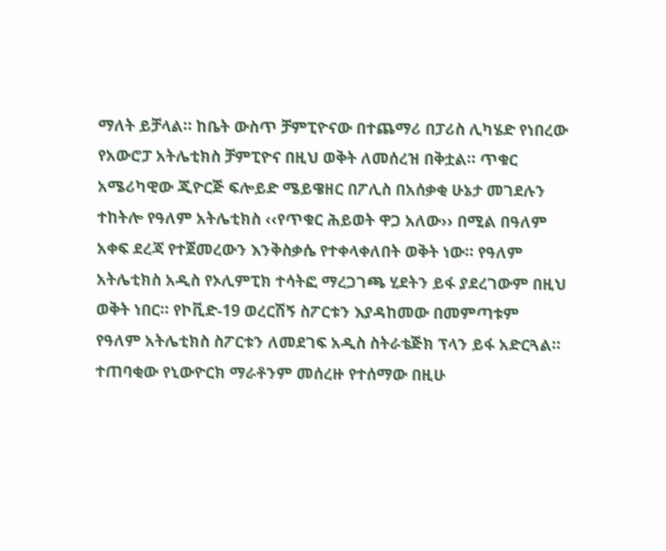ማለት ይቻላል። ከቤት ውስጥ ቻምፒዮናው በተጨማሪ በፓሪስ ሊካሄድ የነበረው የአውሮፓ አትሌቲክስ ቻምፒዮና በዚህ ወቅት ለመሰረዝ በቅቷል። ጥቁር አሜሪካዊው ጂዮርጅ ፍሎይድ ሜይዌዘር በፖሊስ በአሰቃቂ ሁኔታ መገደሉን ተከትሎ የዓለም አትሌቲክስ ‹‹የጥቁር ሕይወት ዋጋ አለው›› በሚል በዓለም አቀፍ ደረጃ የተጀመረውን እንቅስቃሴ የተቀላቀለበት ወቅት ነው። የዓለም አትሌቲክስ አዲስ የኦሊምፒክ ተሳትፎ ማረጋገጫ ሂደትን ይፋ ያደረገውም በዚህ ወቅት ነበር። የኮቪድ-19 ወረርሽኝ ስፖርቱን እያዳከመው በመምጣቱም የዓለም አትሌቲክስ ስፖርቱን ለመደገፍ አዲስ ስትራቴጅክ ፕላን ይፋ አድርጓል። ተጠባቂው የኒውዮርክ ማራቶንም መሰረዙ የተሰማው በዚሁ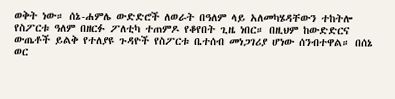ወቅት ነው። ሰኔ-ሐምሌ ውድድሮች ለወራት በዓለም ላይ አለመካሄዳቸውን ተከትሎ የስፖርቱ ዓለም በዘርፉ ፖለቲካ ተጠምዶ የቆየበት ጊዜ ነበር። በዚህም ከውድድርና ውጤቶች ይልቅ የተለያዩ ጉዳዮች የስፖርቱ ቤተሰብ መነጋገሪያ ሆነው ሰንብተዋል። በሰኔ ወር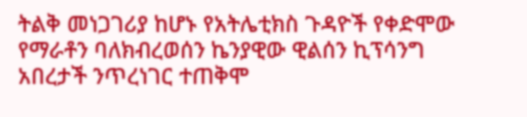ትልቅ መነጋገሪያ ከሆኑ የአትሌቲክስ ጉዳዮች የቀድሞው የማራቶን ባለክብረወሰን ኬንያዊው ዊልሰን ኪፕሳንግ አበረታች ንጥረነገር ተጠቅሞ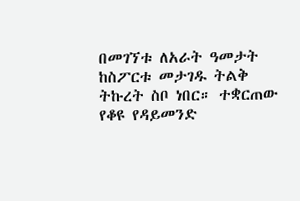በመገኘቱ ለአራት ዓመታት ከስፖርቱ መታገዱ ትልቅ ትኩረት ስቦ ነበር። ተቋርጠው የቆዩ የዳይመንድ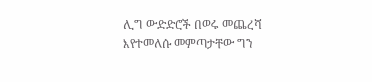ሊግ ውድድሮች በወሩ መጨረሻ እየተመለሱ መምጣታቸው ግን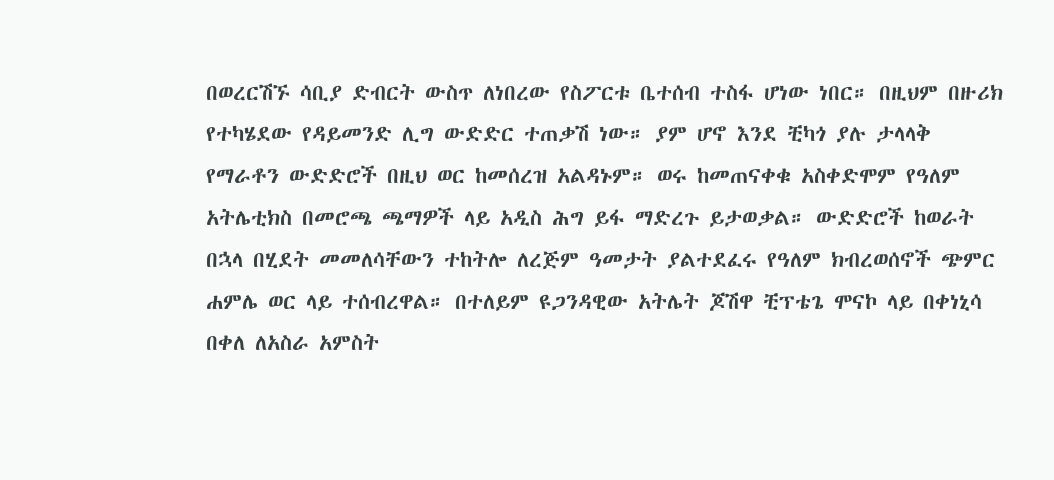በወረርሽኙ ሳቢያ ድብርት ውስጥ ለነበረው የስፖርቱ ቤተሰብ ተስፋ ሆነው ነበር። በዚህም በዙሪክ የተካሄደው የዳይመንድ ሊግ ውድድር ተጠቃሽ ነው። ያም ሆኖ እንደ ቺካጎ ያሉ ታላላቅ የማራቶን ውድድሮች በዚህ ወር ከመሰረዝ አልዳኑም። ወሩ ከመጠናቀቁ አስቀድሞም የዓለም አትሌቲክስ በመሮጫ ጫማዎች ላይ አዲስ ሕግ ይፋ ማድረጉ ይታወቃል። ውድድሮች ከወራት በኋላ በሂደት መመለሳቸውን ተከትሎ ለረጅም ዓመታት ያልተደፈሩ የዓለም ክብረወሰኖች ጭምር ሐምሌ ወር ላይ ተሰብረዋል። በተለይም ዩጋንዳዊው አትሌት ጆሽዋ ቺፕቴጌ ሞናኮ ላይ በቀነኒሳ በቀለ ለአስራ አምስት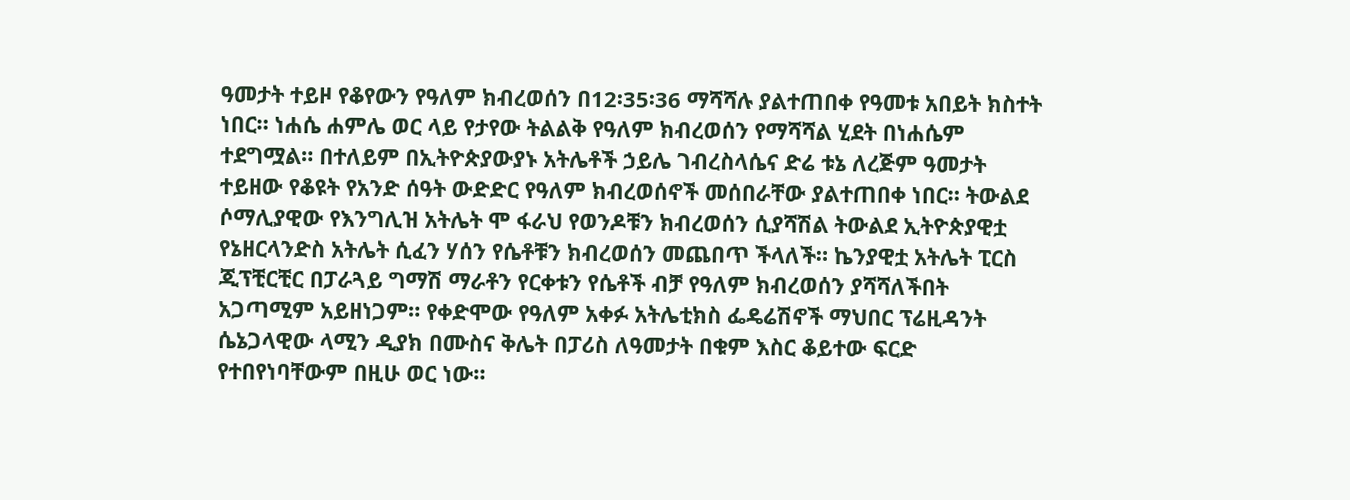ዓመታት ተይዞ የቆየውን የዓለም ክብረወሰን በ12፡35፡36 ማሻሻሉ ያልተጠበቀ የዓመቱ አበይት ክስተት ነበር። ነሐሴ ሐምሌ ወር ላይ የታየው ትልልቅ የዓለም ክብረወሰን የማሻሻል ሂደት በነሐሴም ተደግሟል። በተለይም በኢትዮጵያውያኑ አትሌቶች ኃይሌ ገብረስላሴና ድሬ ቱኔ ለረጅም ዓመታት ተይዘው የቆዩት የአንድ ሰዓት ውድድር የዓለም ክብረወሰኖች መሰበራቸው ያልተጠበቀ ነበር። ትውልደ ሶማሊያዊው የእንግሊዝ አትሌት ሞ ፋራህ የወንዶቹን ክብረወሰን ሲያሻሽል ትውልደ ኢትዮጵያዊቷ የኔዘርላንድስ አትሌት ሲፈን ሃሰን የሴቶቹን ክብረወሰን መጨበጥ ችላለች። ኬንያዊቷ አትሌት ፒርስ ጂፕቺርቺር በፓራጓይ ግማሽ ማራቶን የርቀቱን የሴቶች ብቻ የዓለም ክብረወሰን ያሻሻለችበት አጋጣሚም አይዘነጋም። የቀድሞው የዓለም አቀፉ አትሌቲክስ ፌዴሬሽኖች ማህበር ፕሬዚዳንት ሴኔጋላዊው ላሚን ዲያክ በሙስና ቅሌት በፓሪስ ለዓመታት በቁም እስር ቆይተው ፍርድ የተበየነባቸውም በዚሁ ወር ነው።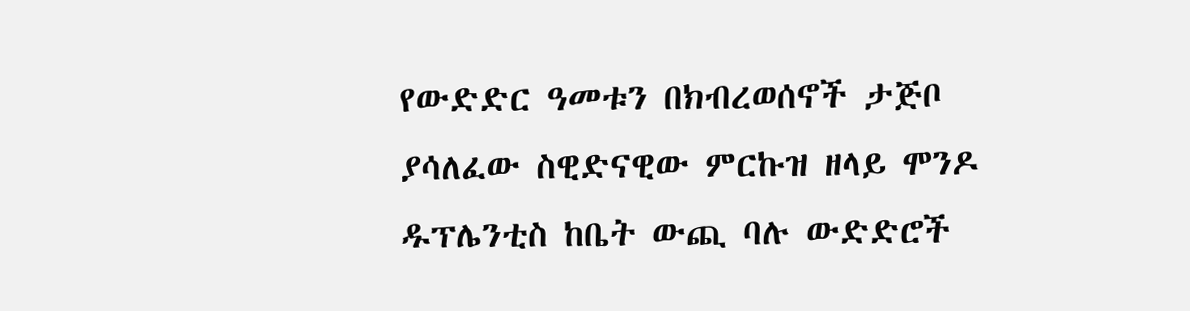የውድድር ዓመቱን በክብረወሰኖች ታጅቦ ያሳለፈው ስዊድናዊው ምርኩዝ ዘላይ ሞንዶ ዱፕሌንቲስ ከቤት ውጪ ባሉ ውድድሮች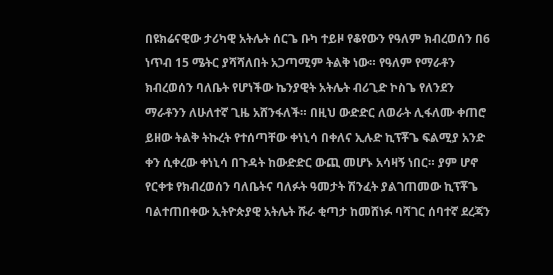በዩክሬናዊው ታሪካዊ አትሌት ሰርጌ ቡካ ተይዞ የቆየውን የዓለም ክብረወሰን በ6 ነጥብ 15 ሜትር ያሻሻለበት አጋጣሚም ትልቅ ነው። የዓለም የማራቶን ክብረወሰን ባለቤት የሆነችው ኬንያዊት አትሌት ብሪጊድ ኮስጌ የለንደን ማራቶንን ለሁለተኛ ጊዜ አሸንፋለች። በዚህ ውድድር ለወራት ሊፋለሙ ቀጠሮ ይዘው ትልቅ ትኩረት የተሰጣቸው ቀነኒሳ በቀለና ኢሉድ ኪፕቾጌ ፍልሚያ አንድ ቀን ሲቀረው ቀነኒሳ በጉዳት ከውድድር ውጪ መሆኑ አሳዛኝ ነበር። ያም ሆኖ የርቀቱ የክብረወሰን ባለቤትና ባለፉት ዓመታት ሽንፈት ያልገጠመው ኪፕቾጌ ባልተጠበቀው ኢትዮጵያዊ አትሌት ሹራ ቂጣታ ከመሸነፉ ባሻገር ሰባተኛ ደረጃን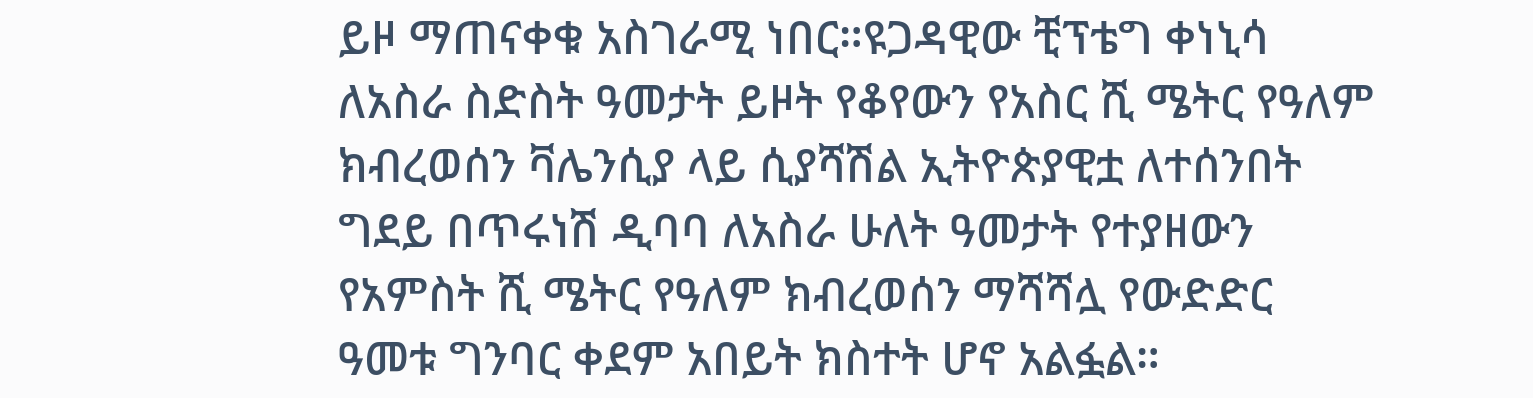ይዞ ማጠናቀቁ አስገራሚ ነበር።ዩጋዳዊው ቺፕቴግ ቀነኒሳ ለአስራ ስድስት ዓመታት ይዞት የቆየውን የአስር ሺ ሜትር የዓለም ክብረወሰን ቫሌንሲያ ላይ ሲያሻሽል ኢትዮጵያዊቷ ለተሰንበት ግደይ በጥሩነሽ ዲባባ ለአስራ ሁለት ዓመታት የተያዘውን የአምስት ሺ ሜትር የዓለም ክብረወሰን ማሻሻሏ የውድድር ዓመቱ ግንባር ቀደም አበይት ክስተት ሆኖ አልፏል።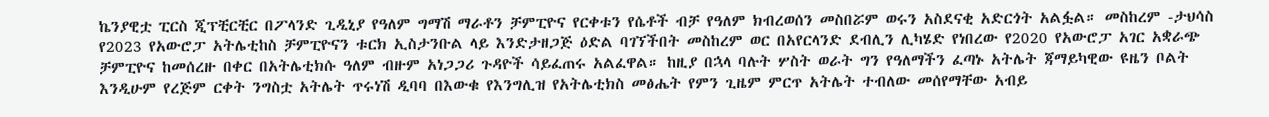ኬንያዊቷ ፒርስ ጂፕቺርቺር በፖላንድ ጊዲኒያ የዓለም ግማሽ ማራቶን ቻምፒዮና የርቀቱን የሴቶች ብቻ የዓለም ክብረወሰን መስበሯም ወሩን አስደናቂ አድርጎት አልፏል። መስከረም -ታህሳስ የ2023 የአውሮፓ አትሌቲከስ ቻምፒዮናን ቱርክ ኢስታንቡል ላይ እንድታዘጋጅ ዕድል ባገኘችበት መስከረም ወር በአየርላንድ ደብሊን ሊካሄድ የነበረው የ2020 የአውሮፓ አገር አቋራጭ ቻምፒዮና ከመሰረዙ በቀር በአትሌቲክሱ ዓለም ብዙም አነጋጋሪ ጉዳዮች ሳይፈጠሩ አልፈዋል። ከዚያ በኋላ ባሉት ሦስት ወራት ግን የዓለማችን ፈጣኑ አትሌት ጃማይካዊው ዩዜን ቦልት እንዲሁም የረጅም ርቀት ንግስቷ አትሌት ጥሩነሽ ዲባባ በእውቁ የእንግሊዝ የአትሌቲክስ መፅሔት የምን ጊዜም ምርጥ አትሌት ተብለው መሰየማቸው አብይ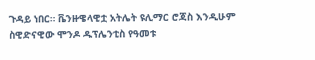ጉዳይ ነበር። ቬንዙዌላዊቷ አትሌት ዩሊማር ሮጃስ እንዲሁም ስዊድናዊው ሞንዶ ዱፕሌንቲስ የዓመቱ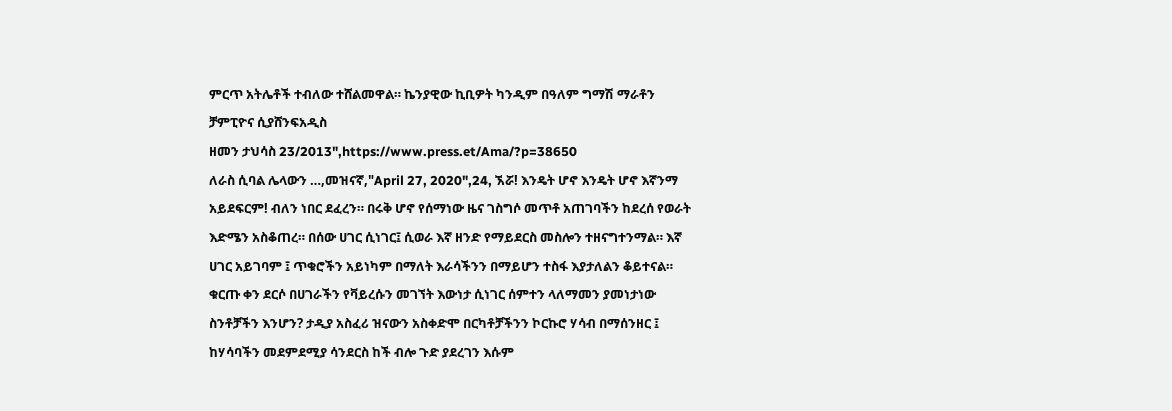ምርጥ አትሌቶች ተብለው ተሸልመዋል። ኬንያዊው ኪቢዎት ካንዲም በዓለም ግማሽ ማራቶን ቻምፒዮና ሲያሸንፍአዲስ
ዘመን ታህሳስ 23/2013",https://www.press.et/Ama/?p=38650
ለራስ ሲባል ሌላውን …,መዝናኛ,"April 27, 2020",24, ኧሯ! እንዴት ሆኖ እንዴት ሆኖ እኛንማ አይደፍርም! ብለን ነበር ደፈረን። በሩቅ ሆኖ የሰማነው ዜና ገስግሶ መጥቶ አጠገባችን ከደረሰ የወራት እድሜን አስቆጠረ። በሰው ሀገር ሲነገር፤ ሲወራ እኛ ዘንድ የማይደርስ መስሎን ተዘናግተንማል። እኛ ሀገር አይገባም ፤ ጥቁሮችን አይነካም በማለት እራሳችንን በማይሆን ተስፋ እያታለልን ቆይተናል። ቁርጡ ቀን ደርሶ በሀገራችን የቫይረሱን መገኘት እውነታ ሲነገር ሰምተን ላለማመን ያመነታነው ስንቶቻችን እንሆን? ታዲያ አስፈሪ ዝናውን አስቀድሞ በርካቶቻችንን ኮርኩሮ ሃሳብ በማሰንዘር ፤ ከሃሳባችን መደምደሚያ ሳንደርስ ከች ብሎ ጉድ ያደረገን እሱም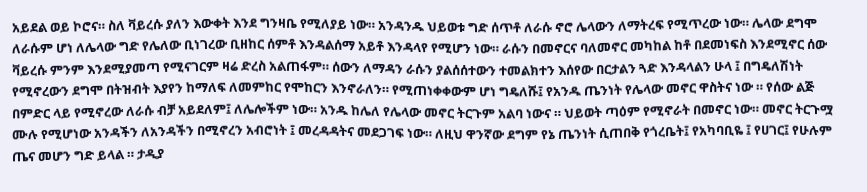አይደል ወይ ኮሮና። ስለ ቫይረሱ ያለን እውቀት እንደ ግንዛቤ የሚለያይ ነው። አንዳንዱ ህይወቱ ግድ ሰጥቶ ለራሱ ኖሮ ሌላውን ለማትረፍ የሚጥረው ነው። ሌላው ደግሞ ለራሱም ሆነ ለሌላው ግድ የሌለው ቢነገረው ቢዘከር ሰምቶ እንዳልሰማ አይቶ እንዳላየ የሚሆን ነው። ራሱን በመኖርና ባለመኖር መካከል ከቶ በደመነፍስ እንደሚኖር ሰው ቫይረሱ ምንም እንደሚያመጣ የሚናገርም ዛሬ ድረስ አልጠፋም። ሰውን ለማዳን ራሱን ያልሰሰተውን ተመልክተን እሰየው በርታልን ጓድ እንዳላልን ሁላ ፤ በግዴለሽነት የሚኖረውን ደግሞ በትዝብት እያየን ከማለፍ ለመምከር የሞከርን እንኖራለን። የሚጠነቀቀውም ሆነ ግዴለሹ፤ የአንዱ ጤንነት የሌላው መኖር ዋስትና ነው ። የሰው ልጅ በምድር ላይ የሚኖረው ለራሱ ብቻ አይደለም፤ ለሌሎችም ነው። አንዱ ከሌለ የሌላው መኖር ትርጉም አልባ ነውና ። ህይወት ጣዕም የሚኖራት በመኖር ነው። መኖር ትርጉሟ ሙሉ የሚሆነው አንዳችን ለአንዳችን በሚኖረን አብሮነት ፤ መረዳዳትና መደጋገፍ ነው። ለዚህ ዋንኛው ደግም የኔ ጤንነት ሲጠበቅ የጎረቤት፤ የአካባቢዬ ፤ የሀገር፤ የሁሉም ጤና መሆን ግድ ይላል ። ታዲያ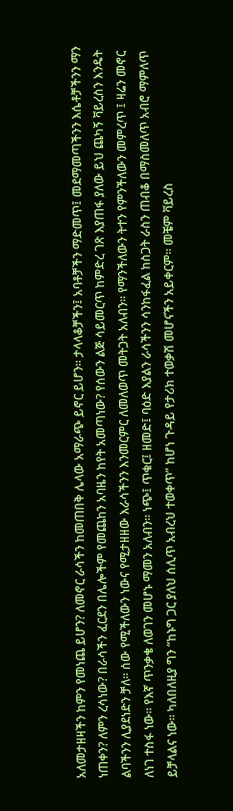አለመታዘዛችን ከምን የመነጨ ይሆን? ለመኖር ራሳችን ከመጠበቅ ሌላው አማራጭ ይኖር ይሆን። ታላላቆቻችን፤ አባቶቻችን ማድመጥ፤ መደማመጣችንን እሴቶቻችንን ማን ነጠቀን? ለምን ረሳነው? በራሳችን ፈርደን በሌሎችም የመጨከን አባዜን ከየት አመጣነው? የሰውን ልጅ ሳይመርጥ ከምድረ ገጽ እያጠፋ ያለው ይህ ጨካኝ ቫይረስን እንዴት ልባችንን ሊያደነድን ቻለ። ሰው የሚችለውን ነውና የሚታዘዘው እራሳችንን እንመርምር ለመለወጥ መትጋት አለብን። የማንችለውን ትተን የምንችለውን መምረጥ ፤ ዛሬን መኖር ለነገ ተስፋ ነው። የእኛ ጥንቃቄ ለወገን መሆኑ ማመን አለብን። ነጭ፤ ጥቁር፤ ዘመድ፤ ባዕድ እያልን ራሳችንን ሳንከፋፈል ከስጋት ራስን ጠብቆ በማስመለጥ አብሮ ማምለጥ ይቻላልና ነው። ካለበለዚያ ግን “ከኑግ ጋር ያለህ ሰሊጥ አብረህ ተወቀጥ” ከሆነ ጉዳይ የታሪክ ተወቃሽ መሆናችን አይቀርም። መቼም ቫይረስ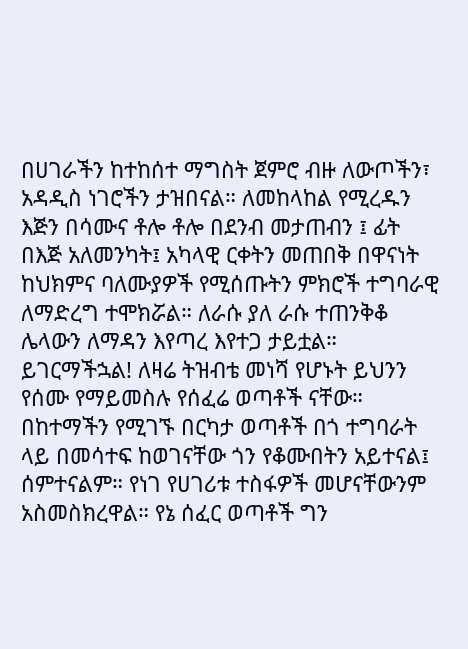በሀገራችን ከተከሰተ ማግስት ጀምሮ ብዙ ለውጦችን፣ አዳዲስ ነገሮችን ታዝበናል። ለመከላከል የሚረዱን እጅን በሳሙና ቶሎ ቶሎ በደንብ መታጠብን ፤ ፊት በእጅ አለመንካት፤ አካላዊ ርቀትን መጠበቅ በዋናነት ከህክምና ባለሙያዎች የሚሰጡትን ምክሮች ተግባራዊ ለማድረግ ተሞክሯል። ለራሱ ያለ ራሱ ተጠንቅቆ ሌላውን ለማዳን እየጣረ እየተጋ ታይቷል። ይገርማችኋል! ለዛሬ ትዝብቴ መነሻ የሆኑት ይህንን የሰሙ የማይመስሉ የሰፈሬ ወጣቶች ናቸው። በከተማችን የሚገኙ በርካታ ወጣቶች በጎ ተግባራት ላይ በመሳተፍ ከወገናቸው ጎን የቆሙበትን አይተናል፤ ሰምተናልም። የነገ የሀገሪቱ ተስፋዎች መሆናቸውንም አስመስክረዋል። የኔ ሰፈር ወጣቶች ግን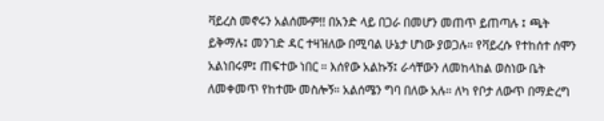ቫይረስ መኖሩን አልሰሙም!! በአንድ ላይ በጋራ በመሆን መጠጥ ይጠጣሉ ፤ ጫት ይቅማሉ፤ መንገድ ዳር ተዛዝለው በሚባል ሁኔታ ሆነው ያወጋሉ። የቫይረሱ የተከሰተ ሰሞን አልነበሩም፤ ጠፍተው ነበር ። እሰየው አልኩኝ፤ ራሳቸውን ለመከላከል ወስነው ቤት ለመቀመጥ የከተሙ መስሎኝ። አልሰሜን ግባ በለው አሉ። ለካ የቦታ ለውጥ በማድረግ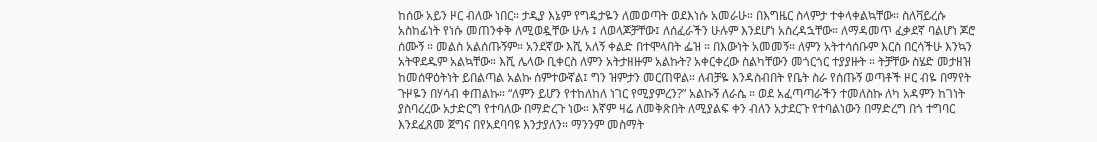ከሰው አይን ዞር ብለው ነበር። ታዲያ እኔም የግዴታዬን ለመወጣት ወደእነሱ አመራሁ። በእግዜር ስላምታ ተቀላቀልኳቸው። ስለቫይረሱ አስከፊነት የነሱ መጠንቀቅ ለሚወዷቸው ሁሉ ፤ ለወላጆቻቸው፤ ለሰፈራችን ሁሉም እንደሆነ አስረዳኋቸው። ለማዳመጥ ፈቃደኛ ባልሆነ ጆሮ ሰሙኝ ። መልስ አልሰጡኝም። አንደኛው እሺ አለኝ ቀልድ በተሞላበት ፌዝ ። በእውነት አመመኝ። ለምን አትተሳሰቡም እርስ በርሳችሁ እንኳን አትዋደዱም አልኳቸው። እሺ ሌላው ቢቀርስ ለምን አትታዘዙም አልኩት? አቀርቀረው ስልካቸውን መጎርጎር ተያያዙት ። ትቻቸው ስሄድ መታዘዝ ከመሰዋዕትነት ይበልጣል አልኩ ሰምተውኛል፤ ግን ዝምታን መርጠዋል። ለብቻዬ እንዳስብበት የቤት ስራ የሰጡኝ ወጣቶች ዞር ብዬ በማየት ጉዞዬን በሃሳብ ቀጠልኩ። “ለምን ይሆን የተከለከለ ነገር የሚያምረን?” አልኩኝ ለራሴ ። ወደ አፈጣጣራችን ተመለስኩ ለካ አዳምን ከገነት ያስባረረው አታድርግ የተባለው በማድረጉ ነው። እኛም ዛሬ ለመቅጽበት ለሚያልፍ ቀን ብለን አታደርጉ የተባልነውን በማድረግ በጎ ተግባር እንደፈጸመ ጀግና በየአደባባዩ እንታያለን። ማንንም መስማት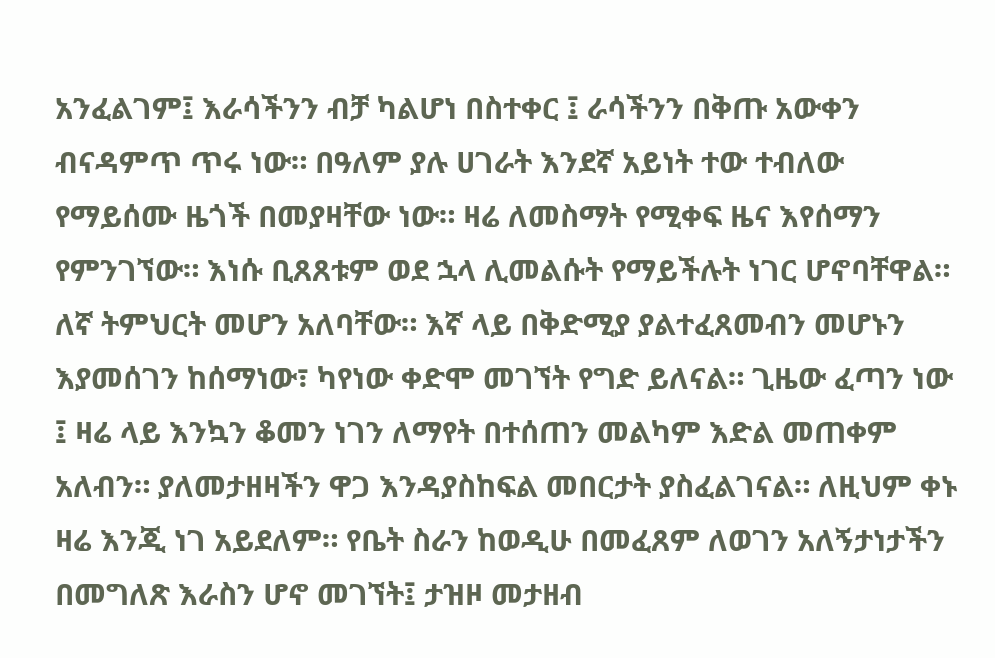አንፈልገም፤ እራሳችንን ብቻ ካልሆነ በስተቀር ፤ ራሳችንን በቅጡ አውቀን ብናዳምጥ ጥሩ ነው። በዓለም ያሉ ሀገራት እንደኛ አይነት ተው ተብለው የማይሰሙ ዜጎች በመያዛቸው ነው። ዛሬ ለመስማት የሚቀፍ ዜና እየሰማን የምንገኘው። እነሱ ቢጸጸቱም ወደ ኋላ ሊመልሱት የማይችሉት ነገር ሆኖባቸዋል። ለኛ ትምህርት መሆን አለባቸው። እኛ ላይ በቅድሚያ ያልተፈጸመብን መሆኑን እያመሰገን ከሰማነው፣ ካየነው ቀድሞ መገኘት የግድ ይለናል። ጊዜው ፈጣን ነው ፤ ዛሬ ላይ እንኳን ቆመን ነገን ለማየት በተሰጠን መልካም እድል መጠቀም አለብን። ያለመታዘዛችን ዋጋ እንዳያስከፍል መበርታት ያስፈልገናል። ለዚህም ቀኑ ዛሬ እንጂ ነገ አይደለም። የቤት ስራን ከወዲሁ በመፈጸም ለወገን አለኝታነታችን በመግለጽ እራስን ሆኖ መገኘት፤ ታዝዞ መታዘብ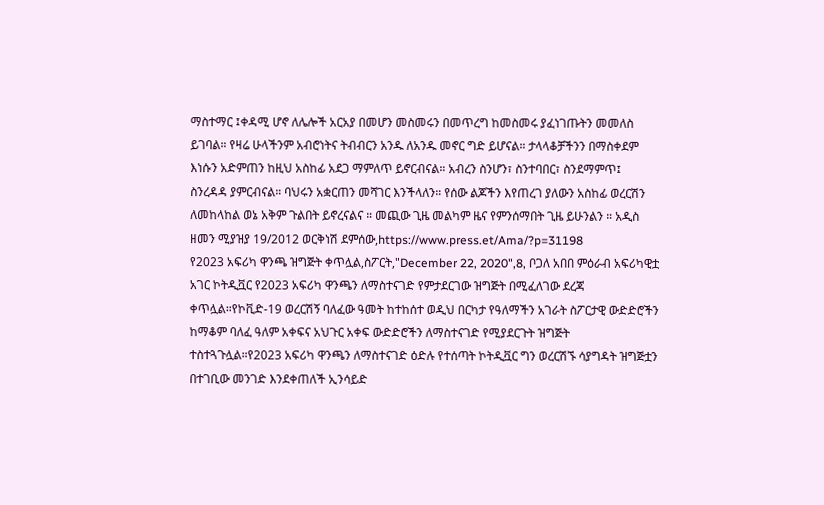ማስተማር ፤ቀዳሚ ሆኖ ለሌሎች አርአያ በመሆን መስመሩን በመጥረግ ከመስመሩ ያፈነገጡትን መመለስ ይገባል። የዛሬ ሁላችንም አብሮነትና ትብብርን አንዱ ለአንዱ መኖር ግድ ይሆናል። ታላላቆቻችንን በማስቀደም እነሱን አድምጠን ከዚህ አስከፊ አደጋ ማምለጥ ይኖርብናል። አብረን ስንሆን፣ ስንተባበር፣ ስንደማምጥ፤ ስንረዳዳ ያምርብናል። ባህሩን አቋርጠን መሻገር እንችላለን። የሰው ልጆችን እየጠረገ ያለውን አስከፊ ወረርሽን ለመከላከል ወኔ አቅም ጉልበት ይኖረናልና ። መጪው ጊዜ መልካም ዜና የምንሰማበት ጊዜ ይሁንልን ። አዲስ ዘመን ሚያዝያ 19/2012 ወርቅነሽ ደምሰው,https://www.press.et/Ama/?p=31198
የ2023 አፍሪካ ዋንጫ ዝግጅት ቀጥሏል,ስፖርት,"December 22, 2020",8, ቦጋለ አበበ ምዕራብ አፍሪካዊቷ አገር ኮትዲቯር የ2023 አፍሪካ ዋንጫን ለማስተናገድ የምታደርገው ዝግጅት በሚፈለገው ደረጃ ቀጥሏል።የኮቪድ-19 ወረርሽኝ ባለፈው ዓመት ከተከሰተ ወዲህ በርካታ የዓለማችን አገራት ስፖርታዊ ውድድሮችን ከማቆም ባለፈ ዓለም አቀፍና አህጉር አቀፍ ውድድሮችን ለማስተናገድ የሚያደርጉት ዝግጅት ተስተጓጉሏል።የ2023 አፍሪካ ዋንጫን ለማስተናገድ ዕድሉ የተሰጣት ኮትዲቯር ግን ወረርሽኙ ሳያግዳት ዝግጅቷን በተገቢው መንገድ እንደቀጠለች ኢንሳይድ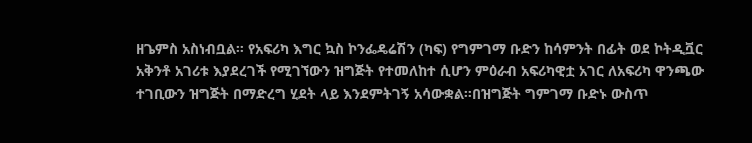ዘጌምስ አስነብቧል። የአፍሪካ እግር ኳስ ኮንፌዴሬሽን (ካፍ) የግምገማ ቡድን ከሳምንት በፊት ወደ ኮትዲቯር አቅንቶ አገሪቱ እያደረገች የሚገኘውን ዝግጅት የተመለከተ ሲሆን ምዕራብ አፍሪካዊቷ አገር ለአፍሪካ ዋንጫው ተገቢውን ዝግጅት በማድረግ ሂደት ላይ እንደምትገኝ አሳውቋል።በዝግጅት ግምገማ ቡድኑ ውስጥ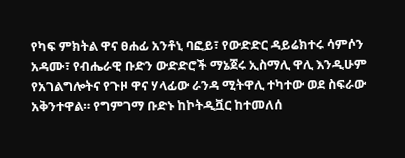የካፍ ምክትል ዋና ፀሐፊ አንቶኒ ባፎይ፣ የውድድር ዳይሬክተሩ ሳምሶን አዳሙ፣ የብሔራዊ ቡድን ውድድሮች ማኔጀሩ ኢስማሊ ዋሊ እንዲሁም የአገልግሎትና የጉዞ ዋና ሃላፊው ራንዳ ሚትዋሊ ተካተው ወደ ስፍራው አቅንተዋል። የግምገማ ቡድኑ ከኮትዲቯር ከተመለሰ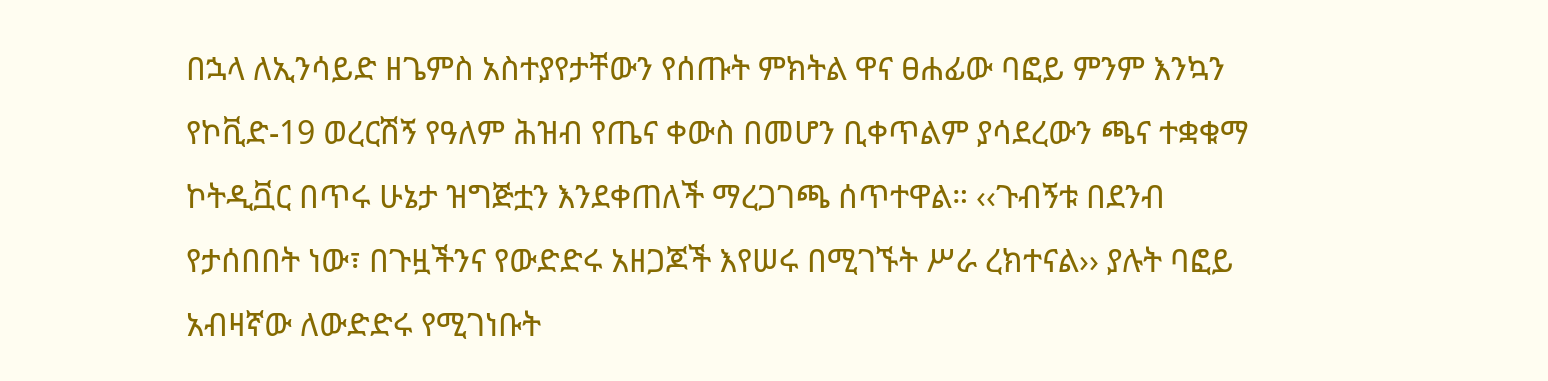በኋላ ለኢንሳይድ ዘጌምስ አስተያየታቸውን የሰጡት ምክትል ዋና ፀሐፊው ባፎይ ምንም እንኳን የኮቪድ-19 ወረርሽኝ የዓለም ሕዝብ የጤና ቀውስ በመሆን ቢቀጥልም ያሳደረውን ጫና ተቋቁማ ኮትዲቯር በጥሩ ሁኔታ ዝግጅቷን እንደቀጠለች ማረጋገጫ ሰጥተዋል። ‹‹ጉብኝቱ በደንብ የታሰበበት ነው፣ በጉዟችንና የውድድሩ አዘጋጆች እየሠሩ በሚገኙት ሥራ ረክተናል›› ያሉት ባፎይ አብዛኛው ለውድድሩ የሚገነቡት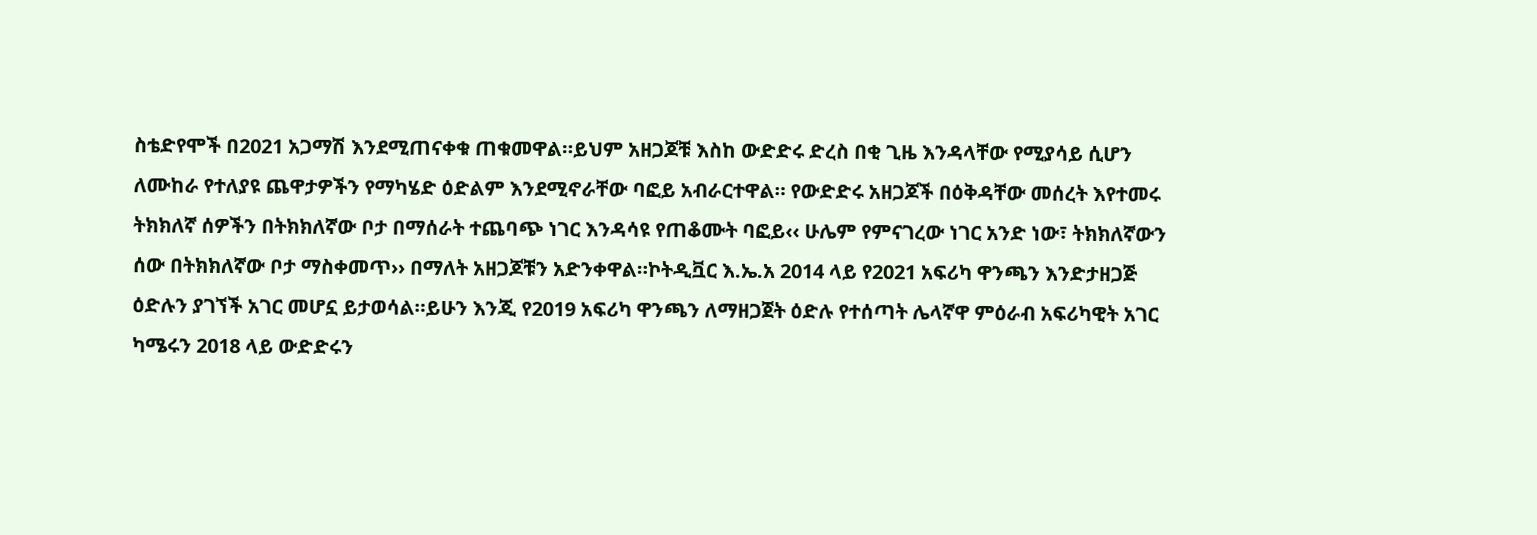ስቴድየሞች በ2021 አጋማሽ እንደሚጠናቀቁ ጠቁመዋል።ይህም አዘጋጆቹ እስከ ውድድሩ ድረስ በቂ ጊዜ እንዳላቸው የሚያሳይ ሲሆን ለሙከራ የተለያዩ ጨዋታዎችን የማካሄድ ዕድልም እንደሚኖራቸው ባፎይ አብራርተዋል። የውድድሩ አዘጋጆች በዕቅዳቸው መሰረት እየተመሩ ትክክለኛ ሰዎችን በትክክለኛው ቦታ በማሰራት ተጨባጭ ነገር እንዳሳዩ የጠቆሙት ባፎይ‹‹ ሁሌም የምናገረው ነገር አንድ ነው፣ ትክክለኛውን ሰው በትክክለኛው ቦታ ማስቀመጥ›› በማለት አዘጋጆቹን አድንቀዋል።ኮትዲቯር እ.ኤ.አ 2014 ላይ የ2021 አፍሪካ ዋንጫን እንድታዘጋጅ ዕድሉን ያገኘች አገር መሆኗ ይታወሳል።ይሁን እንጂ የ2019 አፍሪካ ዋንጫን ለማዘጋጀት ዕድሉ የተሰጣት ሌላኛዋ ምዕራብ አፍሪካዊት አገር ካሜሩን 2018 ላይ ውድድሩን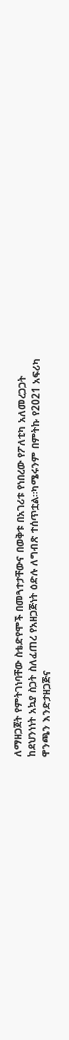ለማዘጋጀት የምትገነባቸው ስቴድየሞች በመጓተታቸውና በወቅቱ በአገሪቱ የነበረው የፖለቲካ አለመረጋጋት ከደህንነነት አኳያ ስጋት ስለፈጠረ የአዘጋጅነት ዕድሉ ለግብጽ ተሰጥቷል።ካሜሩንም በምትኩ የ2021 አፍሪካ ዋንጫን እንድታዘጋጅና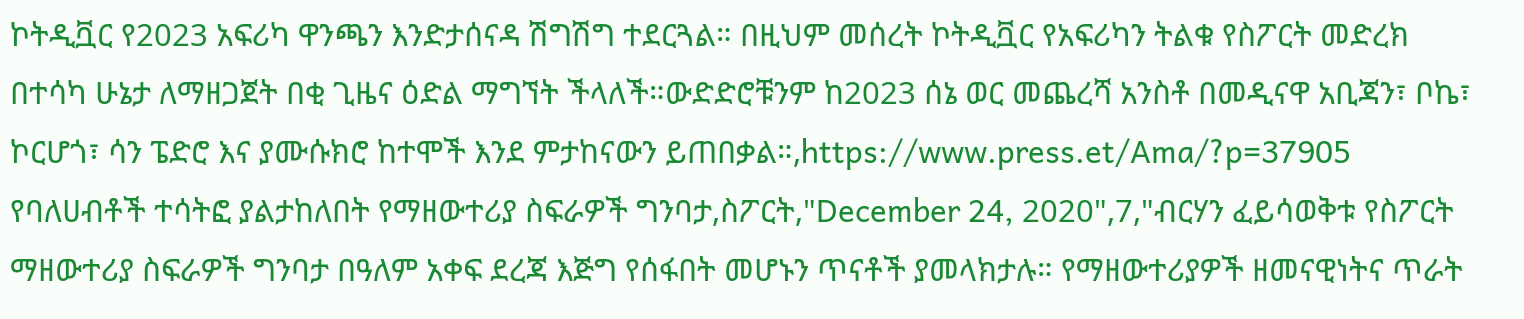ኮትዲቯር የ2023 አፍሪካ ዋንጫን እንድታሰናዳ ሽግሽግ ተደርጓል። በዚህም መሰረት ኮትዲቯር የአፍሪካን ትልቁ የስፖርት መድረክ በተሳካ ሁኔታ ለማዘጋጀት በቂ ጊዜና ዕድል ማግኘት ችላለች።ውድድሮቹንም ከ2023 ሰኔ ወር መጨረሻ አንስቶ በመዲናዋ አቢጃን፣ ቦኬ፣ ኮርሆጎ፣ ሳን ፔድሮ እና ያሙሱክሮ ከተሞች እንደ ምታከናውን ይጠበቃል።,https://www.press.et/Ama/?p=37905
የባለሀብቶች ተሳትፎ ያልታከለበት የማዘውተሪያ ስፍራዎች ግንባታ,ስፖርት,"December 24, 2020",7,"ብርሃን ፈይሳወቅቱ የስፖርት ማዘውተሪያ ስፍራዎች ግንባታ በዓለም አቀፍ ደረጃ እጅግ የሰፋበት መሆኑን ጥናቶች ያመላክታሉ። የማዘውተሪያዎች ዘመናዊነትና ጥራት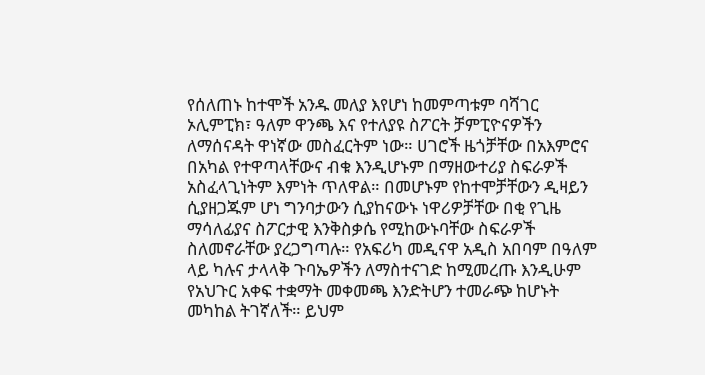የሰለጠኑ ከተሞች አንዱ መለያ እየሆነ ከመምጣቱም ባሻገር ኦሊምፒክ፣ ዓለም ዋንጫ እና የተለያዩ ስፖርት ቻምፒዮናዎችን ለማሰናዳት ዋነኛው መስፈርትም ነው። ሀገሮች ዜጎቻቸው በአእምሮና በአካል የተዋጣላቸውና ብቁ እንዲሆኑም በማዘውተሪያ ስፍራዎች አስፈላጊነትም እምነት ጥለዋል። በመሆኑም የከተሞቻቸውን ዲዛይን ሲያዘጋጁም ሆነ ግንባታውን ሲያከናውኑ ነዋሪዎቻቸው በቂ የጊዜ ማሳለፊያና ስፖርታዊ እንቅስቃሴ የሚከውኑባቸው ስፍራዎች ስለመኖራቸው ያረጋግጣሉ። የአፍሪካ መዲናዋ አዲስ አበባም በዓለም ላይ ካሉና ታላላቅ ጉባኤዎችን ለማስተናገድ ከሚመረጡ እንዲሁም የአህጉር አቀፍ ተቋማት መቀመጫ እንድትሆን ተመራጭ ከሆኑት መካከል ትገኛለች። ይህም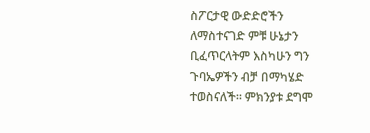ስፖርታዊ ውድድሮችን ለማስተናገድ ምቹ ሁኔታን ቢፈጥርላትም እስካሁን ግን ጉባኤዎችን ብቻ በማካሄድ ተወስናለች። ምክንያቱ ደግሞ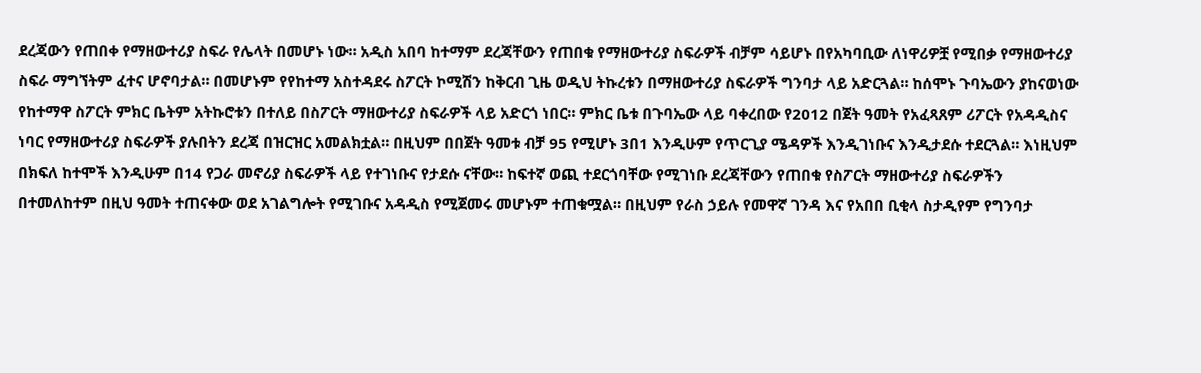ደረጃውን የጠበቀ የማዘውተሪያ ስፍራ የሌላት በመሆኑ ነው። አዲስ አበባ ከተማም ደረጃቸውን የጠበቁ የማዘውተሪያ ስፍራዎች ብቻም ሳይሆኑ በየአካባቢው ለነዋሪዎቿ የሚበቃ የማዘውተሪያ ስፍራ ማግኘትም ፈተና ሆኖባታል። በመሆኑም የየከተማ አስተዳደሩ ስፖርት ኮሚሽን ከቅርብ ጊዜ ወዲህ ትኩረቱን በማዘውተሪያ ስፍራዎች ግንባታ ላይ አድርጓል። ከሰሞኑ ጉባኤውን ያከናወነው የከተማዋ ስፖርት ምክር ቤትም አትኩሮቱን በተለይ በስፖርት ማዘውተሪያ ስፍራዎች ላይ አድርጎ ነበር። ምክር ቤቱ በጉባኤው ላይ ባቀረበው የ2012 በጀት ዓመት የአፈጻጸም ሪፖርት የአዳዲስና ነባር የማዘውተሪያ ስፍራዎች ያሉበትን ደረጃ በዝርዝር አመልክቷል። በዚህም በበጀት ዓመቱ ብቻ 95 የሚሆኑ 3በ1 እንዲሁም የጥርጊያ ሜዳዎች እንዲገነቡና እንዲታደሱ ተደርጓል። እነዚህም በክፍለ ከተሞች እንዲሁም በ14 የጋራ መኖሪያ ስፍራዎች ላይ የተገነቡና የታደሱ ናቸው። ከፍተኛ ወጪ ተደርጎባቸው የሚገነቡ ደረጃቸውን የጠበቁ የስፖርት ማዘውተሪያ ስፍራዎችን በተመለከተም በዚህ ዓመት ተጠናቀው ወደ አገልግሎት የሚገቡና አዳዲስ የሚጀመሩ መሆኑም ተጠቁሟል። በዚህም የራስ ኃይሉ የመዋኛ ገንዳ እና የአበበ ቢቂላ ስታዲየም የግንባታ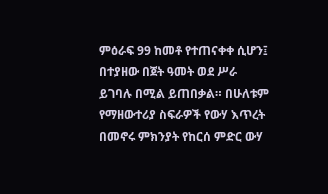ምዕራፍ 99 ከመቶ የተጠናቀቀ ሲሆን፤ በተያዘው በጀት ዓመት ወደ ሥራ ይገባሉ በሚል ይጠበቃል። በሁለቱም የማዘውተሪያ ስፍራዎች የውሃ እጥረት በመኖሩ ምክንያት የከርሰ ምድር ውሃ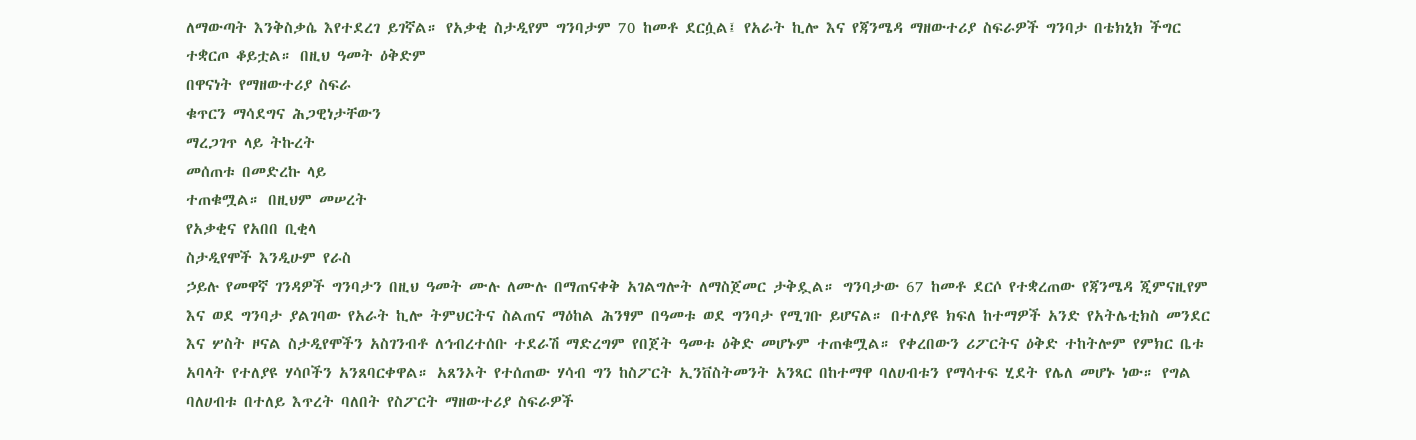ለማውጣት እንቅስቃሴ እየተደረገ ይገኛል። የአቃቂ ስታዲየም ግንባታም 70 ከመቶ ደርሷል፤ የአራት ኪሎ እና የጃንሜዳ ማዘውተሪያ ስፍራዎች ግንባታ በቴክኒክ ችግር ተቋርጦ ቆይቷል። በዚህ ዓመት ዕቅድም
በዋናነት የማዘውተሪያ ስፍራ
ቁጥርን ማሳደግና ሕጋዊነታቸውን
ማረጋገጥ ላይ ትኩረት
መሰጠቱ በመድረኩ ላይ
ተጠቁሟል። በዚህም መሠረት
የአቃቂና የአበበ ቢቂላ
ስታዲየሞች እንዲሁም የራስ
ኃይሉ የመዋኛ ገንዳዎች ግንባታን በዚህ ዓመት ሙሉ ለሙሉ በማጠናቀቅ አገልግሎት ለማስጀመር ታቅዷል። ግንባታው 67 ከመቶ ደርሶ የተቋረጠው የጃንሜዳ ጂምናዚየም እና ወደ ግንባታ ያልገባው የአራት ኪሎ ትምህርትና ስልጠና ማዕከል ሕንፃም በዓመቱ ወደ ግንባታ የሚገቡ ይሆናል። በተለያዩ ክፍለ ከተማዎች አንድ የአትሌቲክስ መንደር እና ሦስት ዞናል ስታዲየሞችን አስገንብቶ ለኅብረተሰቡ ተደራሽ ማድረግም የበጀት ዓመቱ ዕቅድ መሆኑም ተጠቁሟል። የቀረበውን ሪፖርትና ዕቅድ ተከትሎም የምክር ቤቱ አባላት የተለያዩ ሃሳቦችን አንጸባርቀዋል። አጸንኦት የተሰጠው ሃሳብ ግን ከስፖርት ኢንቨስትመንት አንጻር በከተማዋ ባለሀብቱን የማሳተፍ ሂደት የሌለ መሆኑ ነው። የግል ባለሀብቱ በተለይ እጥረት ባለበት የስፖርት ማዘውተሪያ ስፍራዎች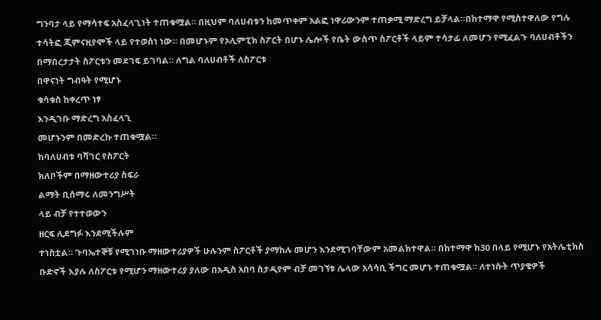ግንባታ ላይ የማሳተፍ አስፈላጊነት ተጠቁሟል። በዚህም ባለሀብቱን ከመጥቀም አልፎ ነዋሪውንም ተጠቃሚ ማድረግ ይቻላል።በከተማዋ የሚስተዋለው የግሉ ተሳትፎ ጂምናዚየሞች ላይ የተወሰነ ነው። በመሆኑም የኦሊምፒክ ስፖርት በሆኑ ሌሎች የቤት ውስጥ ስፖርቶች ላይም ተሳታፊ ለመሆን የሚፈልጉ ባለሀብቶችን በማበረታታት ስፖርቱን መደገፍ ይገባል። ለግል ባለሀብቶች ለስፖርቱ
በዋናነት ግብዓት የሚሆኑ
ቁሳቁስ ከቀረጥ ነፃ
እንዲገቡ ማድረግ አስፈላጊ
መሆኑንም በመድረኩ ተጠቁሟል።
ከባለሀብቱ ባሻገር የስፖርት
ክለቦችም በማዘውተሪያ ስፍራ
ልማት ቢሰማሩ ለመንግሥት
ላይ ብቻ የተተወውን
ዘርፍ ሊደግፉ እንደሚችሉም
ተነስቷል። ጉባኤተኞቹ የሚገነቡ ማዘውተሪያዎች ሁሉንም ስፖርቶች ያማከሉ መሆን እንደሚገባቸውም አመልክተዋል። በከተማዋ ከ30 በላይ የሚሆኑ የአትሌቲክስ ቡድኖች እያሉ ለስፖርቱ የሚሆን ማዘውተሪያ ያለው በአዲስ አበባ ስታዲየም ብቻ መገኘቱ ሌላው አሳሳቢ ችግር መሆኑ ተጠቁሟል። ለተነሱት ጥያቄዎች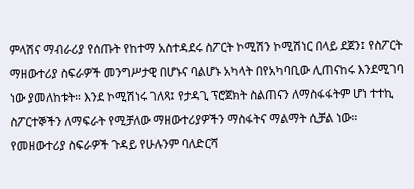ምላሽና ማብራሪያ የሰጡት የከተማ አስተዳደሩ ስፖርት ኮሚሽን ኮሚሽነር በላይ ደጀን፤ የስፖርት ማዘውተሪያ ስፍራዎች መንግሥታዊ በሆኑና ባልሆኑ አካላት በየአካባቢው ሊጠናከሩ እንደሚገባ ነው ያመለከቱት። እንደ ኮሚሽነሩ ገለጻ፤ የታዳጊ ፕሮጀክት ስልጠናን ለማስፋፋትም ሆነ ተተኪ ስፖርተኞችን ለማፍራት የሚቻለው ማዘውተሪያዎችን ማስፋትና ማልማት ሲቻል ነው። የመዘውተሪያ ስፍራዎች ጉዳይ የሁሉንም ባለድርሻ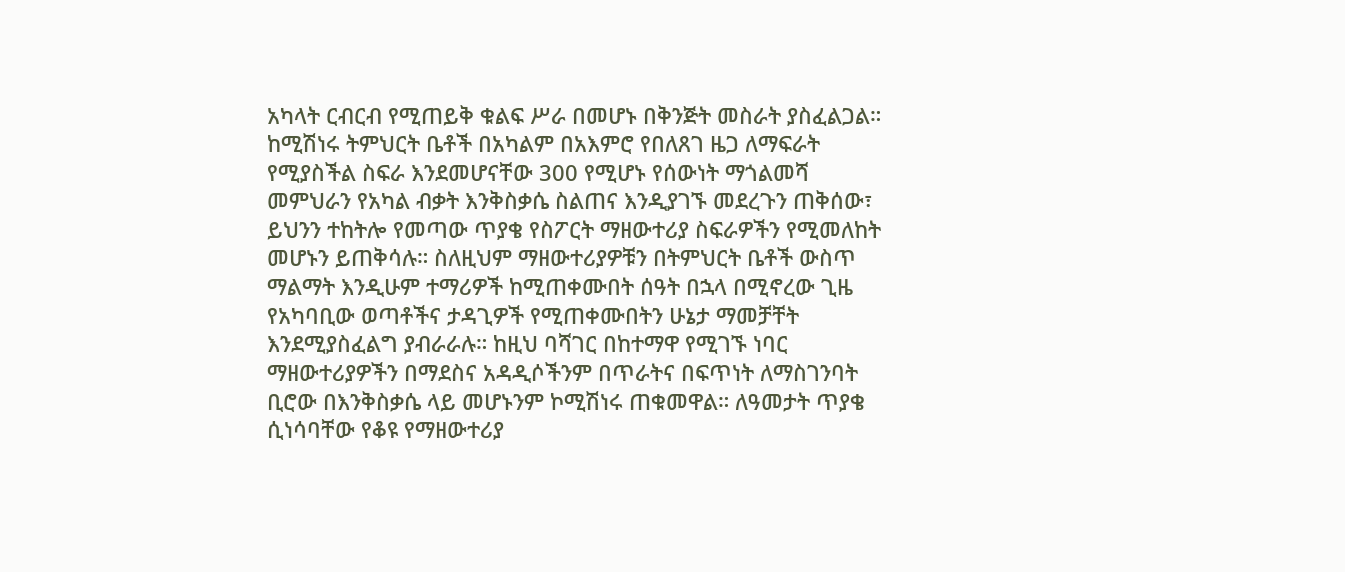አካላት ርብርብ የሚጠይቅ ቁልፍ ሥራ በመሆኑ በቅንጅት መስራት ያስፈልጋል። ከሚሽነሩ ትምህርት ቤቶች በአካልም በአእምሮ የበለጸገ ዜጋ ለማፍራት የሚያስችል ስፍራ እንደመሆናቸው 300 የሚሆኑ የሰውነት ማጎልመሻ መምህራን የአካል ብቃት እንቅስቃሴ ስልጠና እንዲያገኙ መደረጉን ጠቅሰው፣ ይህንን ተከትሎ የመጣው ጥያቄ የስፖርት ማዘውተሪያ ስፍራዎችን የሚመለከት መሆኑን ይጠቅሳሉ። ስለዚህም ማዘውተሪያዎቹን በትምህርት ቤቶች ውስጥ ማልማት እንዲሁም ተማሪዎች ከሚጠቀሙበት ሰዓት በኋላ በሚኖረው ጊዜ የአካባቢው ወጣቶችና ታዳጊዎች የሚጠቀሙበትን ሁኔታ ማመቻቸት እንደሚያስፈልግ ያብራራሉ። ከዚህ ባሻገር በከተማዋ የሚገኙ ነባር ማዘውተሪያዎችን በማደስና አዳዲሶችንም በጥራትና በፍጥነት ለማስገንባት ቢሮው በእንቅስቃሴ ላይ መሆኑንም ኮሚሽነሩ ጠቁመዋል። ለዓመታት ጥያቄ ሲነሳባቸው የቆዩ የማዘውተሪያ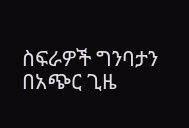ስፍራዎች ግንባታን በአጭር ጊዜ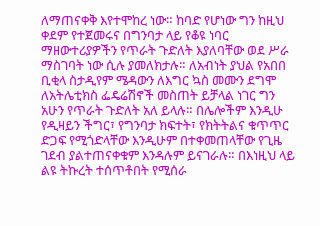ለማጠናቀቅ እየተሞከረ ነው። ከባድ የሆነው ግን ከዚህ ቀደም የተጀመሩና በግንባታ ላይ የቆዩ ነባር ማዘውተሪያዎችን የጥራት ጉድለት እያለባቸው ወደ ሥራ ማስገባት ነው ሲሉ ያመለክታሉ። ለአብነት ያህል የአበበ ቢቂላ ስታዲየም ሜዳውን ለእግር ኳስ መሙን ደግሞ ለአትሌቲክስ ፌዴሬሽኖች መስጠት ይቻላል ነገር ግን አሁን የጥራት ጉድለት አለ ይላሉ። በሌሎችም እንዲሁ የዲዛይን ችግር፣ የግንባታ ክፍተት፣ የክትትልና ቁጥጥር ድጋፍ የሚጎድላቸው እንዲሁም በተቀመጠላቸው የጊዜ ገደብ ያልተጠናቀቁም እንዳሉም ይናገራሉ። በእነዚህ ላይ ልዩ ትኩረት ተሰጥቶበት የሚሰራ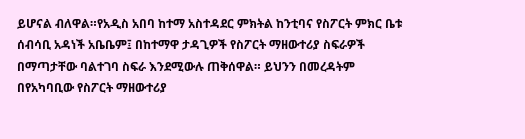ይሆናል ብለዋል።የአዲስ አበባ ከተማ አስተዳደር ምክትል ከንቲባና የስፖርት ምክር ቤቱ ሰብሳቢ አዳነች አቤቤም፤ በከተማዋ ታዳጊዎች የስፖርት ማዘውተሪያ ስፍራዎች በማጣታቸው ባልተገባ ስፍራ እንደሚውሉ ጠቅሰዋል። ይህንን በመረዳትም በየአካባቢው የስፖርት ማዘውተሪያ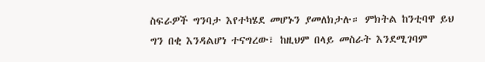ስፍራዎች ግንባታ እየተካሄደ መሆኑን ያመለክታሉ። ምክትል ከንቲባዋ ይህ ግን በቂ እንዳልሆነ ተናግረው፣ ከዚህም በላይ መስራት እንደሚገባም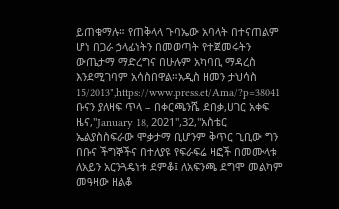ይጠቁማሉ። የጠቅላላ ጉባኤው አባላት በተናጠልም ሆነ በጋራ ኃላፊነትን በመወጣት የተጀመሩትን ውጤታማ ማድረግና በሁሉም አካባቢ ማዳረስ እንደሚገባም አሳስበዋል።አዲስ ዘመን ታህሳስ 15/2013",https://www.press.et/Ama/?p=38041
ቡናን ያለዛፍ ጥላ – በቀርጫንሼ ደበቃ,ሀገር አቀፍ ዜና,"January 18, 2021",32,"አስቴር ኤልያስስፍራው ሞቃታማ ቢሆንም ቅጥር ጊቢው ግን በቡና ችግኞችና በተለያዩ የፍራፍሬ ዛፎች በመሙላቱ ለአይን አርንጓዴነቱ ደምቆ፤ ለአፍንጫ ደግሞ መልካም መዓዛው ዘልቆ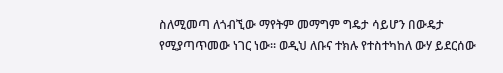ስለሚመጣ ለጎብኚው ማየትም መማግም ግዴታ ሳይሆን በውዴታ የሚያጣጥመው ነገር ነው። ወዲህ ለቡና ተክሉ የተስተካከለ ውሃ ይደርሰው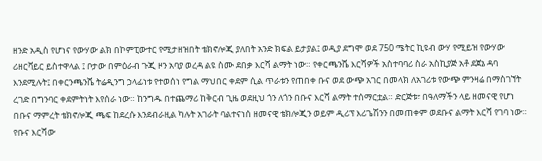ዘንድ አዲስ የሆነና የውሃው ልክ በኮምፒውተር የሚታዘዝበት ቴክኖሎጂ ያለበት አንድ ክፍል ይታያል፤ ወዲያ ደግሞ ወደ 750 ሜትር ኪዩብ ውሃ የሚይዝ የውሃው ሪዘርቫይር ይስተዋላል ፤ ቦታው በምዕራብ ጉጂ ዞን አባያ ወረዳ ልዩ ስሙ ደበቃ እርሻ ልማት ነው። የቀርጫንሼ እርሻዎች አስተባባሪ ስራ አስኪያጅ አቶ ደጀኔ ዳባ እንደሚሉት፤ በቀርንጫንሼ ትሬዲንግ ኃላፊነቱ የተወሰነ የግል ማህበር ቀደም ሲል ጥራቱን የጠበቀ ቡና ወደ ውጭ አገር በመላክ ለአገሪቱ የውጭ ምንዛሬ በማስገኘት ረገድ በግንባር ቀደምትነት እየሰራ ነው። ከንግዱ በተጨማሪ ከቅርብ ጊዜ ወደዚህ ጎን ለጎን በቡና እርሻ ልማት ተሰማርቷል። ድርጅቱ፣ በዓለማችን ላይ ዘመናዊ የሆነ በቡና ማምረት ቴክኖሎጂ ጫፍ ከደረሱ እንደብራዚል ካሉት አገራት ባልተናነሰ ዘመናዊ ቴክሎጂን ወይም ዲሪፕ እሪጌሽንን በመጠቀም ወደቡና ልማት እርሻ የገባ ነው። የቡና እርሻው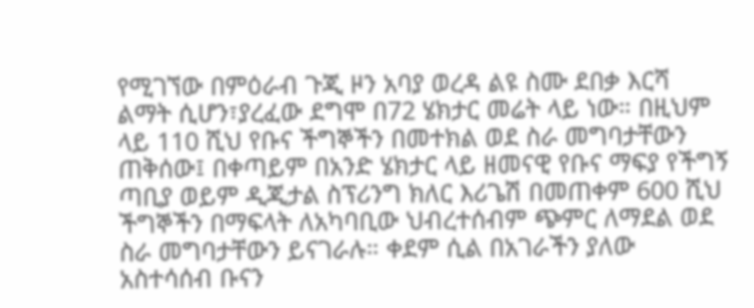የሚገኘው በምዕራብ ጉጂ ዞን አባያ ወረዳ ልዩ ስሙ ደበቃ እርሻ ልማት ሲሆን፣ያረፈው ደግሞ በ72 ሄክታር መሬት ላይ ነው። በዚህም ላይ 110 ሺህ የቡና ችግኞችን በመተክል ወደ ስራ መግባታቸውን ጠቅሰው፤ በቀጣይም በአንድ ሄክታር ላይ ዘመናዊ የቡና ማፍያ የችግኝ ጣቢያ ወይም ዲጂታል ስፕሪንግ ክለር እሪጌሽ በመጠቀም 600 ሺህ ችግኞችን በማፍላት ለአካባቢው ህብረተሰብም ጭምር ለማደል ወደ ስራ መግባታቸውን ይናገራሉ። ቀደም ሲል በአገራችን ያለው አስተሳሰብ ቡናን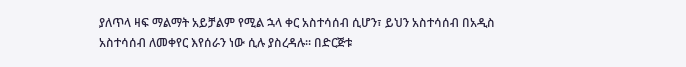ያለጥላ ዛፍ ማልማት አይቻልም የሚል ኋላ ቀር አስተሳሰብ ሲሆን፣ ይህን አስተሳሰብ በአዲስ አስተሳሰብ ለመቀየር እየሰራን ነው ሲሉ ያስረዳሉ። በድርጅቱ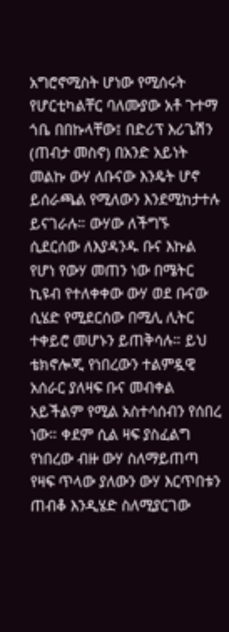አግሮኖሚስት ሆነው የሚሰሩት የሆርቲካልቸር ባለሙያው አቶ ጉተማ ጎቤ በበኩላቸው፤ በድሪፕ እሪጌሽን (ጠብታ መስኖ) በአንድ አይነት መልኩ ውሃ ለቡናው እንዴት ሆኖ ይሰራጫል የሚለውን እንደሚከታተሉ ይናገራሉ። ውሃው ለችግኙ ሲደርሰው ለእያዳንዱ ቡና እኩል የሆነ የውሃ መጠን ነው በሜትር ኪዩብ የተለቀቀው ውሃ ወደ ቡናው ሲሄድ የሚደርሰው በሚሊ ሊትር ተቀይሮ መሆኑን ይጠቅሳሉ። ይህ ቴክኖሎጂ የነበረውን ተልምዷዊ አሰራር ያለዛፍ ቡና መብቀል አይችልም የሚል አስተሳሰብን የሰበረ ነው። ቀደም ሲል ዛፍ ያስፈልግ የነበረው ብዙ ውሃ ስለማይጠጣ የዛፍ ጥላው ያለውን ውሃ እርጥበቱን ጠብቆ እንዲሄድ ስለሚያርገው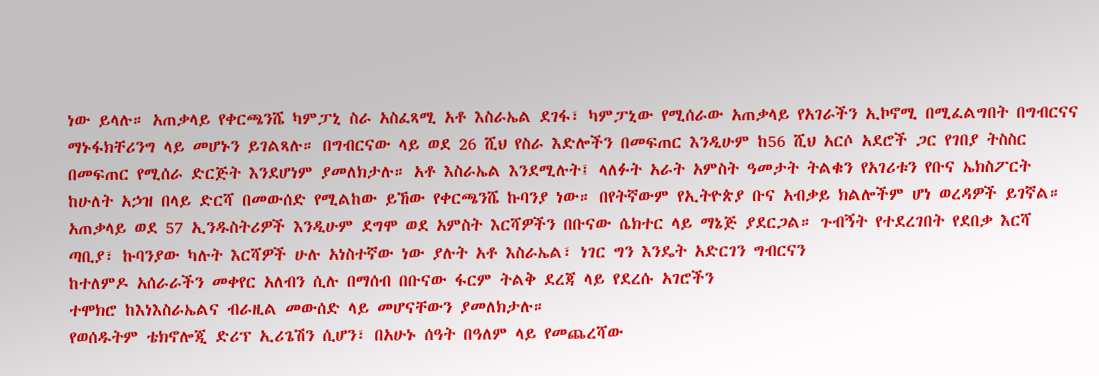ነው ይላሉ። አጠቃላይ የቀርጫንሼ ካምፓኒ ስራ አስፈጻሚ አቶ እስራኤል ደገፋ፣ ካምፓኒው የሚሰራው አጠቃላይ የአገራችን ኢኮኖሚ በሚፈልግበት በግብርናና ማኑፋክቸሪንግ ላይ መሆኑን ይገልጻሉ። በግብርናው ላይ ወደ 26 ሺህ የስራ እድሎችን በመፍጠር እንዲሁም ከ56 ሺህ አርሶ አደሮች ጋር የገበያ ትስስር በመፍጠር የሚሰራ ድርጅት እንደሆነም ያመለክታሉ። አቶ እስራኤል እንደሚሉት፤ ላለፉት አራት አምስት ዓመታት ትልቁን የአገሪቱን የቡና ኤክስፖርት ከሁለት አኃዝ በላይ ድርሻ በመውሰድ የሚልከው ይኸው የቀርጫንሼ ኩባንያ ነው። በየትኛውም የኢትዮጵያ ቡና አብቃይ ክልሎችም ሆነ ወረዳዎች ይገኛል። አጠቃላይ ወደ 57 ኢንዱስትሪዎች እንዲሁም ደግሞ ወደ አምስት እርሻዎችን በቡናው ሴክተር ላይ ማኔጅ ያደርጋል። ጉብኝት የተደረገበት የደበቃ እርሻ ጣቢያ፣ ኩባንያው ካሉት እርሻዎች ሁሉ አነስተኛው ነው ያሉት አቶ እስራኤል፣ ነገር ግን እንዴት አድርገን ግብርናን
ከተለምዶ አሰራራችን መቀየር አለብን ሲሉ በማሰብ በቡናው ፋርም ትልቅ ደረጃ ላይ የደረሱ አገሮችን
ተሞክሮ ከእነእስራኤልና ብራዚል መውሰድ ላይ መሆናቸውን ያመለክታሉ።
የወሰዱትም ቴክኖሎጂ ድሪፕ ኢሪጌሽን ሲሆን፣ በአሁኑ ሰዓት በዓለም ላይ የመጨረሻው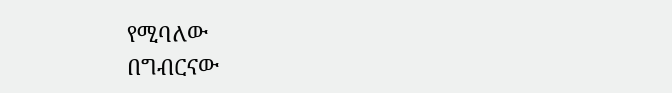የሚባለው
በግብርናው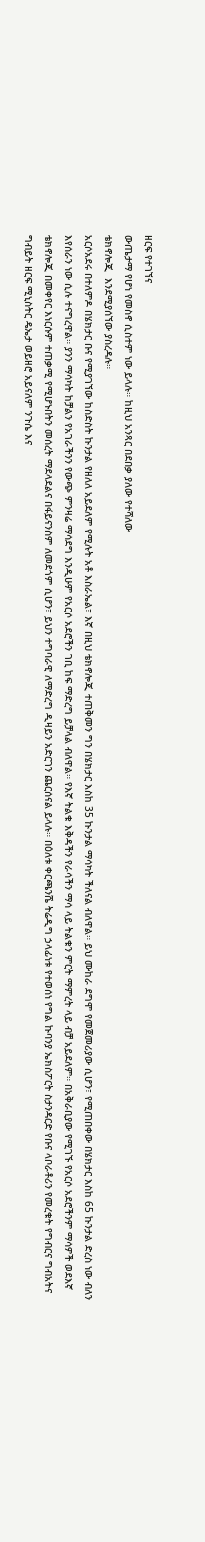ዘርፍ የተገኘና
ውጤታማ የሆነ የመስኖ ሲስተም ነው ይላሉ። ከዚህ አንጻር በደበቃ ያለው የተሻለው
ቴክኖሎጂ  እንደሚያሰኘው ያስረዳሉ።
አርሶአደሩ በተለምዶ በሄክታር ቡና የሚያገኘው ከስድስት ኩንታል የዘለለ አይደለም የሚሉት አቶ እስራኤል፣ እኛ በዚህ ቴክኖሎጂ ተጠቅመን ግን በሄክታር እስከ 35 ኩንታል ማሳካት ችለናል ብለዋል። ይህ ሙከራ ደግሞ የመጀመሪያው ሲሆን፣ የሚጠበቀው በሄክታር እስከ 65 ኩንታል ድረስ ነው ብለን እየሰራን ነው ሲሉ ተናግረዋል። ያንን ማሳካት ከቻልን የአገራችንን የውጭ ምንዛሬ ማሳደግ እንዲሁም የአርሶ አደሮችን ገቢ ከፍ ማድረግ ይቻላል ብለዋል። የእኛ ትልቁ እቅዳችን የራሳችን ማሳ ላይ ትልቁን ምርት ማምረት ላይ ብቻ አይደለም። በአቅራቢያው የሚገኙ የአርሶ አደሮችንም ማሳዎች ወደእኛ ቴክኖሎጂ በመቀየር እነርሱም ተጠቃሚ የሚሆኑበትን መሰረት ማደላደልና በፋይናንስም ለመደጎም ሲሆን፣ ይህን ተግባራዊ ለማድረግ ዲዛይን አድርገን ጨርሰናል ይላሉ። በዕለቱ ቀርጫንሼ ትሬዲግ ኃላፊነቱ የተወሰነ የግል ኩባንያ ኤክስፖርት ስታንዳርድ የቡና ላቦራቶሪን የመረቁት የግብርና ግብአትና ግብይት ዘርፍ ሚኒስትር ዴኤታ ወይዘሮ አይናለም ንጉሴ እና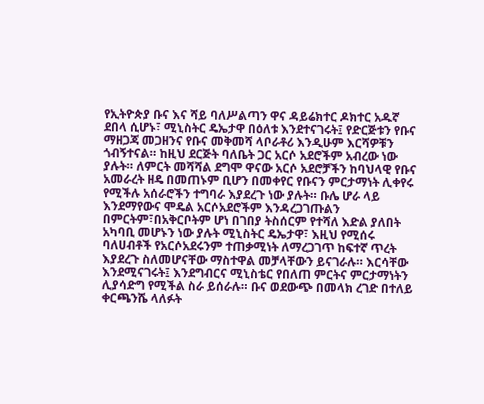የኢትዮጵያ ቡና እና ሻይ ባለሥልጣን ዋና ዳይሬክተር ዶክተር አዱኛ ደበላ ሲሆኑ፣ ሚኒስትር ዴኤታዋ በዕለቱ እንደተናገሩት፤ የድርጅቱን የቡና ማዘጋጃ መጋዘንና የቡና መቅመሻ ላቦራቶሪ እንዲሁም እርሻዎቹን ጎብኝተናል። ከዚህ ደርጅት ባለቤት ጋር አርሶ አደሮችም አብረው ነው ያሉት። ለምርት መሻሻል ደግሞ ዋናው አርሶ አደሮቻችን ከባህላዊ የቡና አመራረት ዘዴ በመጠኑም ቢሆን በመቀየር የቡናን ምርታማነት ሊቀየሩ የሚችሉ አሰራሮችን ተግባራ እያደረጉ ነው ያሉት። ቡሌ ሆራ ላይ እንደማየውና ሞዴል አርሶአደሮችም እንዳረጋገጡልን በምርትም፣በአቅርቦትም ሆነ በገበያ ትስሰርም የተሻለ እድል ያለበት አካባቢ መሆኑን ነው ያሉት ሚኒስትር ዴኤታዋ፣ እዚህ የሚሰሩ ባለሀብቶች የአርሶአደሩንም ተጠቃሚነት ለማረጋገጥ ከፍተኛ ጥረት እያደረጉ ስለመሆናቸው ማስተዋል መቻላቸውን ይናገራሉ። እርሳቸው እንደሚናገሩት፤ እንደግብርና ሚኒስቴር የበለጠ ምርትና ምርታማነትን ሊያሳድግ የሚችል ስራ ይሰራሉ። ቡና ወደውጭ በመላክ ረገድ በተለይ ቀርጫንሼ ላለፉት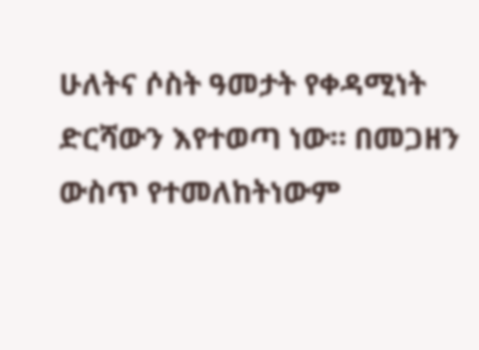ሁለትና ሶስት ዓመታት የቀዳሚነት ድርሻውን እየተወጣ ነው። በመጋዘን ውስጥ የተመለከትነውም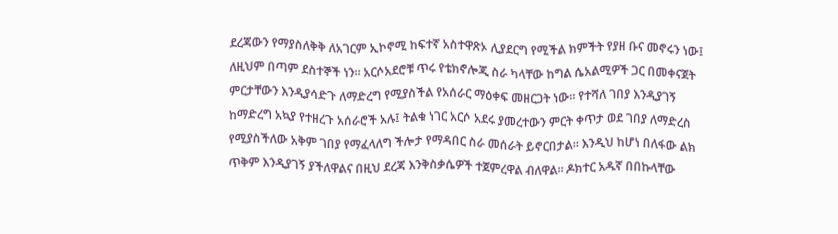ደረጃውን የማያስለቅቅ ለአገርም ኢኮኖሚ ከፍተኛ አስተዋጽኦ ሊያደርግ የሚችል ክምችት የያዘ ቡና መኖሩን ነው፤ ለዚህም በጣም ደስተኞች ነን። አርሶአደሮቹ ጥሩ የቴክኖሎጂ ስራ ካላቸው ከግል ሴአልሚዎች ጋር በመቀናጀት ምርታቸውን እንዲያሳድጉ ለማድረግ የሚያስችል የአሰራር ማዕቀፍ መዘርጋት ነው። የተሻለ ገበያ እንዲያገኝ ከማድረግ አኳያ የተዘረጉ አሰራሮች አሉ፤ ትልቁ ነገር አርሶ አደሩ ያመረተውን ምርት ቀጥታ ወደ ገበያ ለማድረስ የሚያስችለው አቅም ገበያ የማፈላለግ ችሎታ የማዳበር ስራ መሰራት ይኖርበታል። እንዲህ ከሆነ በለፋው ልክ ጥቅም እንዲያገኝ ያችለዋልና በዚህ ደረጃ እንቅስቃሴዎች ተጀምረዋል ብለዋል። ዶክተር አዱኛ በበኩላቸው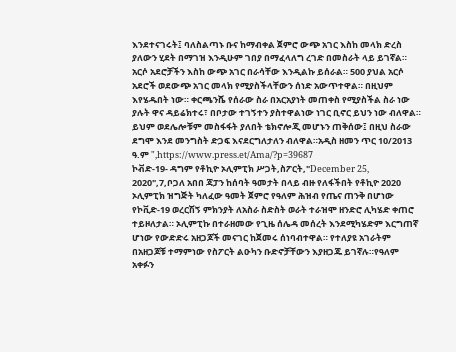እንደተናገሩት፤ ባለስልጣኑ ቡና ከማብቀል ጀምሮ ውጭ አገር እስከ መላክ ድረስ ያለውን ሂደት በማገዝ እንዲሁም ገበያ በማፈላለግ ረገድ በመስራት ላይ ይገኛል። አርሶ አደሮቻችን እስከ ውጭ አገር በራሳቸው እንዲልኩ ይሰራል። 500 ያህል አርሶ አደሮች ወደውጭ አገር መላክ የሚያስችላቸውን ሰነድ አውጥተዋል። በዚህም እየሄዱበት ነው። ቀርጫንሼ የሰራው ስራ በአርአያነት መጠቀስ የሚያስችል ስራ ነው ያሉት ዋና ዳይሬክተሩ፣ በቦታው ተገኝተን ያስተዋልነው ነገር ቢኖር ይህን ነው ብለዋል። ይህም ወደሌሎቹም መስፋፋት ያለበት ቴክኖሎጂ መሆኑን ጠቅሰው፤ በዚህ ስራው ደግሞ እንደ መንግስት ድጋፍ እናደርግለታለን ብለዋል።አዲስ ዘመን ጥር 10/2013 ዓ.ም ",https://www.press.et/Ama/?p=39687
ኮቭድ-19- ዳግም የቶኪዮ ኦሊምፒክ ሥጋት,ስፖርት,"December 25, 2020",7,ቦጋለ አበበ ጃፓን ከሰባት ዓመታት በላይ ብዙ የለፋችበት የቶኪዮ 2020 ኦሊምፒክ ዝግጅት ካለፈው ዓመት ጀምሮ የዓለም ሕዝብ የጤና ጠንቅ በሆነው የኮቪድ-19 ወረርሽኝ ምክንያት ለአስራ ስድስት ወራት ተራዝሞ ዘንድሮ ሊካሄድ ቀጠሮ ተይዞለታል። ኦሊምፒኩ በተራዘመው የጊዜ ሰሌዳ መሰረት እንደሚካሄድም እርግጠኛ ሆነው የውድድሩ አዘጋጆች መናገር ከጀመሩ ሰነባብተዋል። የተለያዩ አገራትም በአዘጋጆቹ ተማምነው የስፖርት ልዑካን ቡድኖቻቸውን እያዘጋጁ ይገኛሉ።የዓለም አቀፉን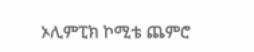ኦሊምፒክ ኮሚቴ ጨምሮ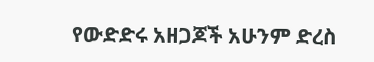የውድድሩ አዘጋጆች አሁንም ድረስ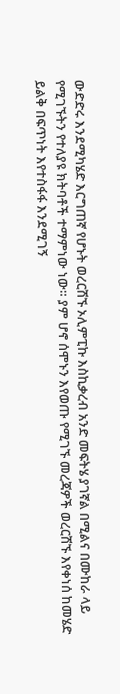ውድድሩ እንደሚካሄድ እርግጠኛ የሆኑት ወረርሽኙ ኦሊምፒኩ እስኪቃረብ አንድ መፍትሄ ያገኛል በሚልና በሙከራ ላይ የሚገኙትን የተለያዩ ክትባቶች ተማምነው ነው። ያም ሆኖ ሰሞኑን እየወጡ የሚገኙ መረጃዎች ወረርሽኙ እየቀነሰ ከመሄድ ይልቅ በፍጥነት እየተስፋፋ እንደሚገኝ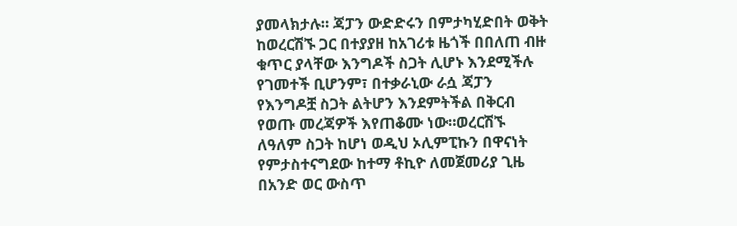ያመላክታሉ። ጃፓን ውድድሩን በምታካሂድበት ወቅት ከወረርሽኙ ጋር በተያያዘ ከአገሪቱ ዜጎች በበለጠ ብዙ ቁጥር ያላቸው እንግዶች ስጋት ሊሆኑ እንደሚችሉ የገመተች ቢሆንም፣ በተቃራኒው ራሷ ጃፓን የእንግዶቿ ስጋት ልትሆን እንደምትችል በቅርብ የወጡ መረጃዎች እየጠቆሙ ነው።ወረርሽኙ ለዓለም ስጋት ከሆነ ወዲህ ኦሊምፒኩን በዋናነት የምታስተናግደው ከተማ ቶኪዮ ለመጀመሪያ ጊዜ በአንድ ወር ውስጥ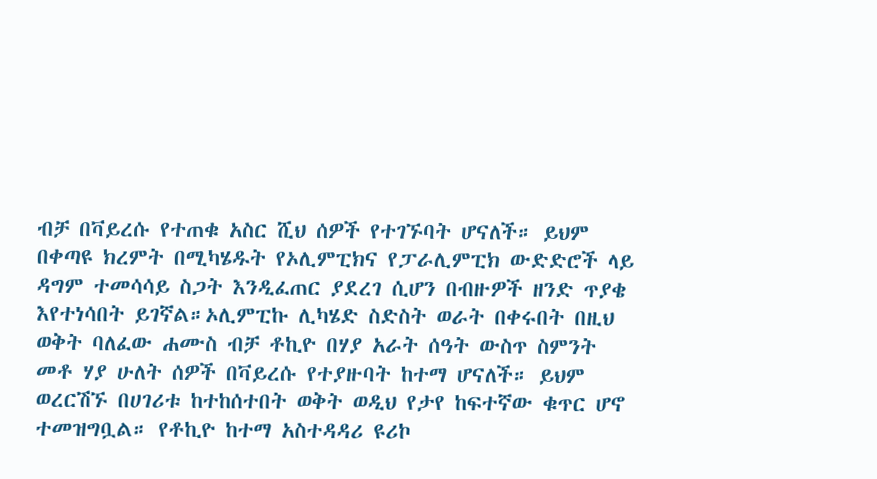ብቻ በቫይረሱ የተጠቁ አስር ሺህ ሰዎች የተገኙባት ሆናለች። ይህም በቀጣዩ ክረምት በሚካሄዱት የኦሊምፒክና የፓራሊምፒክ ውድድሮች ላይ ዳግም ተመሳሳይ ስጋት እንዲፈጠር ያደረገ ሲሆን በብዙዎች ዘንድ ጥያቄ እየተነሳበት ይገኛል።ኦሊምፒኩ ሊካሄድ ስድስት ወራት በቀሩበት በዚህ ወቅት ባለፈው ሐሙስ ብቻ ቶኪዮ በሃያ አራት ሰዓት ውስጥ ስምንት መቶ ሃያ ሁለት ሰዎች በቫይረሱ የተያዙባት ከተማ ሆናለች። ይህም ወረርሽኙ በሀገሪቱ ከተከሰተበት ወቅት ወዲህ የታየ ከፍተኛው ቁጥር ሆኖ ተመዝግቧል። የቶኪዮ ከተማ አስተዳዳሪ ዩሪኮ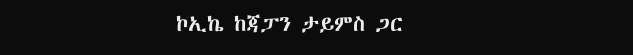ኮኢኬ ከጃፓን ታይምስ ጋር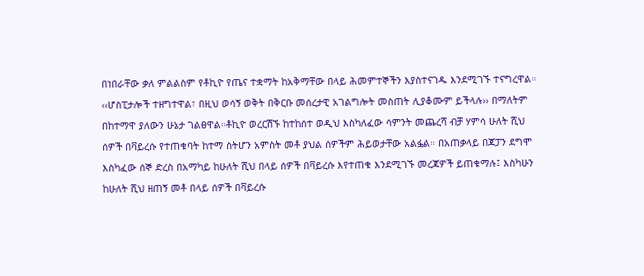በነበራቸው ቃለ ምልልስም የቶኪዮ የጤና ተቋማት ከአቅማቸው በላይ ሕመምተኞችን እያስተናገዱ እንደሚገኙ ተናግረዋል። ‹‹ሆስፒታሎች ተዘግተዋል፣ በዚህ ወሳኝ ወቅት በቅርቡ መሰረታዊ አገልግሎት መስጠት ሊያቆሙም ይችላሉ›› በማለትም በከተማዋ ያለውን ሁኔታ ገልፀዋል።ቶኪዮ ወረርሽኙ ከተከሰተ ወዲህ እስካለፈው ሳምንት መጨረሻ ብቻ ሃምሳ ሁለት ሺህ ሰዎች በቫይረሱ የተጠቁባት ከተማ ስትሆን አምስት መቶ ያህል ሰዎችም ሕይወታቸው አልፏል። በአጠቃላይ በጃፓን ደግሞ እስካፈው ሰኞ ድረስ በአማካይ ከሁለት ሺህ በላይ ሰዎች በቫይረሱ እየተጠቁ እንደሚገኙ መረጃዎች ይጠቁማሉ፤ እስካሁን ከሁለት ሺህ ዘጠኝ መቶ በላይ ሰዎች በቫይረሱ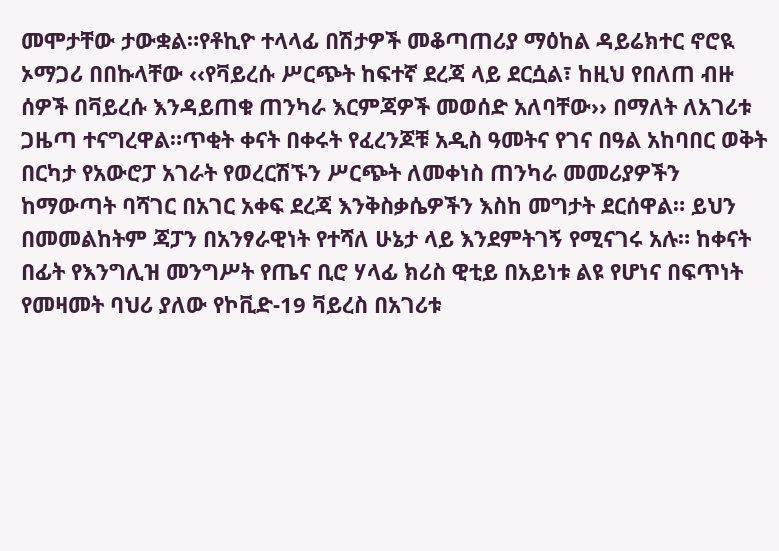መሞታቸው ታውቋል።የቶኪዮ ተላላፊ በሽታዎች መቆጣጠሪያ ማዕከል ዳይሬክተር ኖሮዪ ኦማጋሪ በበኩላቸው ‹‹የቫይረሱ ሥርጭት ከፍተኛ ደረጃ ላይ ደርሷል፣ ከዚህ የበለጠ ብዙ ሰዎች በቫይረሱ እንዳይጠቁ ጠንካራ እርምጃዎች መወሰድ አለባቸው›› በማለት ለአገሪቱ ጋዜጣ ተናግረዋል።ጥቂት ቀናት በቀሩት የፈረንጆቹ አዲስ ዓመትና የገና በዓል አከባበር ወቅት በርካታ የአውሮፓ አገራት የወረርሽኙን ሥርጭት ለመቀነስ ጠንካራ መመሪያዎችን ከማውጣት ባሻገር በአገር አቀፍ ደረጃ እንቅስቃሴዎችን እስከ መግታት ደርሰዋል። ይህን በመመልከትም ጃፓን በአንፃራዊነት የተሻለ ሁኔታ ላይ እንደምትገኝ የሚናገሩ አሉ። ከቀናት በፊት የእንግሊዝ መንግሥት የጤና ቢሮ ሃላፊ ክሪስ ዊቲይ በአይነቱ ልዩ የሆነና በፍጥነት የመዛመት ባህሪ ያለው የኮቪድ-19 ቫይረስ በአገሪቱ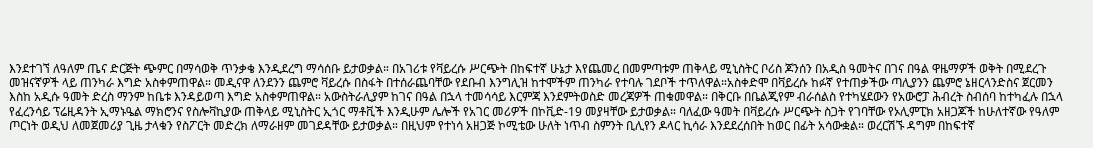እንደተገኘ ለዓለም ጤና ድርጅት ጭምር በማሳወቅ ጥንቃቄ እንዲደረግ ማሳሰቡ ይታወቃል። በአገሪቱ የቫይረሱ ሥርጭት በከፍተኛ ሁኔታ እየጨመረ በመምጣቱም ጠቅላይ ሚኒስትር ቦሪስ ጆንሰን በአዲስ ዓመትና በገና በዓል ዋዜማዎች ወቅት በሚደረጉ መዝናኛዎች ላይ ጠንካራ እግድ አስቀምጠዋል። መዲናዋ ለንደንን ጨምሮ ቫይረሱ በስፋት በተሰራጨባቸው የደቡብ እንግሊዝ ከተሞችም ጠንካራ የተባሉ ገደቦች ተጥለዋል።አስቀድሞ በቫይረሱ ከፉኛ የተጠቃችው ጣሊያንን ጨምሮ ኔዘርላንድስና ጀርመን እስከ አዲሱ ዓመት ድረስ ማንም ከቤቱ እንዳይወጣ እግድ አስቀምጠዋል። አውስትራሊያም ከገና በዓል በኋላ ተመሳሳይ እርምጃ እንደምትወስድ መረጃዎች ጠቁመዋል። በቅርቡ በቤልጂየም ብራሰልስ የተካሄደውን የአውሮፓ ሕብረት ስብሰባ ከተካፈሉ በኋላ የፈረንሳይ ፕሬዚዳንት ኢማኑዔል ማክሮንና የስሎቫኪያው ጠቅላይ ሚኒስትር ኢጎር ማቶቪች እንዲሁም ሌሎች የአገር መሪዎች በኮቪድ-19 መያዛቸው ይታወቃል። ባለፈው ዓመት በቫይረሱ ሥርጭት ስጋት የገባቸው የኦሊምፒክ አዘጋጆች ከሁለተኛው የዓለም ጦርነት ወዲህ ለመጀመሪያ ጊዜ ታላቁን የስፖርት መድረክ ለማራዘም መገደዳቸው ይታወቃል። በዚህም የተነሳ አዘጋጅ ኮሚቴው ሁለት ነጥብ ስምንት ቢሊየን ዶላር ኪሳራ እንደደረሰበት ከወር በፊት አሳውቋል። ወረርሽኙ ዳግም በከፍተኛ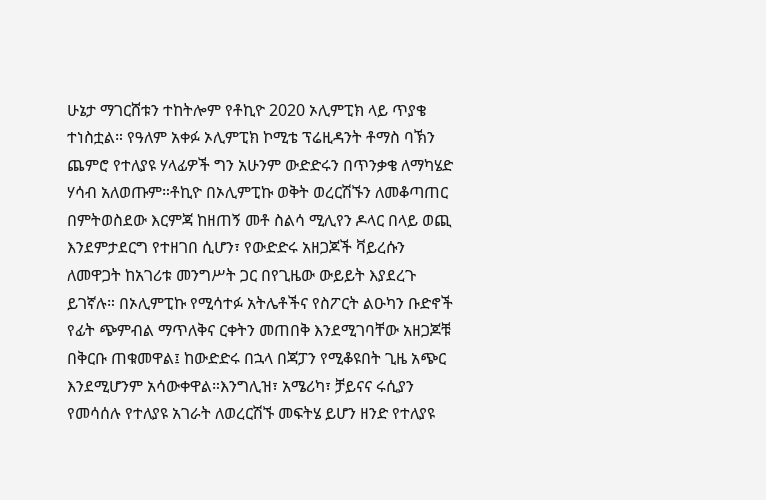ሁኔታ ማገርሸቱን ተከትሎም የቶኪዮ 2020 ኦሊምፒክ ላይ ጥያቄ ተነስቷል። የዓለም አቀፉ ኦሊምፒክ ኮሚቴ ፕሬዚዳንት ቶማስ ባኽን ጨምሮ የተለያዩ ሃላፊዎች ግን አሁንም ውድድሩን በጥንቃቄ ለማካሄድ ሃሳብ አለወጡም።ቶኪዮ በኦሊምፒኩ ወቅት ወረርሽኙን ለመቆጣጠር በምትወስደው እርምጃ ከዘጠኝ መቶ ስልሳ ሚሊየን ዶላር በላይ ወጪ እንደምታደርግ የተዘገበ ሲሆን፣ የውድድሩ አዘጋጆች ቫይረሱን ለመዋጋት ከአገሪቱ መንግሥት ጋር በየጊዜው ውይይት እያደረጉ ይገኛሉ። በኦሊምፒኩ የሚሳተፉ አትሌቶችና የስፖርት ልዑካን ቡድኖች የፊት ጭምብል ማጥለቅና ርቀትን መጠበቅ እንደሚገባቸው አዘጋጆቹ በቅርቡ ጠቁመዋል፤ ከውድድሩ በኋላ በጃፓን የሚቆዩበት ጊዜ አጭር እንደሚሆንም አሳውቀዋል።እንግሊዝ፣ አሜሪካ፣ ቻይናና ሩሲያን የመሳሰሉ የተለያዩ አገራት ለወረርሽኙ መፍትሄ ይሆን ዘንድ የተለያዩ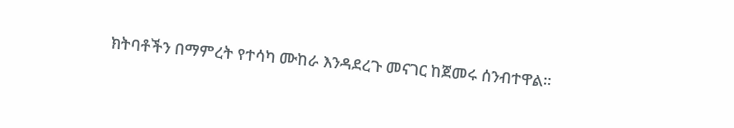ክትባቶችን በማምረት የተሳካ ሙከራ እንዳደረጉ መናገር ከጀመሩ ሰንብተዋል።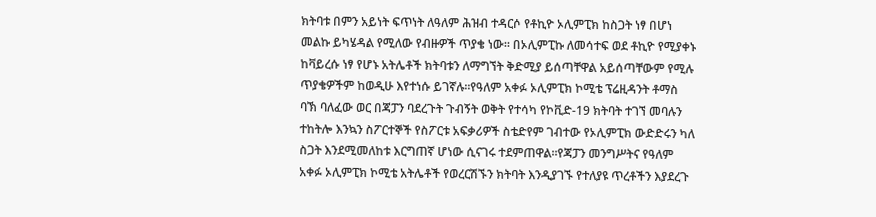ክትባቱ በምን አይነት ፍጥነት ለዓለም ሕዝብ ተዳርሶ የቶኪዮ ኦሊምፒክ ከስጋት ነፃ በሆነ መልኩ ይካሄዳል የሚለው የብዙዎች ጥያቄ ነው። በኦሊምፒኩ ለመሳተፍ ወደ ቶኪዮ የሚያቀኑ ከቫይረሱ ነፃ የሆኑ አትሌቶች ክትባቱን ለማግኘት ቅድሚያ ይሰጣቸዋል አይሰጣቸውም የሚሉ ጥያቄዎችም ከወዲሁ እየተነሱ ይገኛሉ።የዓለም አቀፉ ኦሊምፒክ ኮሚቴ ፕሬዚዳንት ቶማስ ባኽ ባለፈው ወር በጃፓን ባደረጉት ጉብኝት ወቅት የተሳካ የኮቪድ-19 ክትባት ተገኘ መባሉን ተከትሎ እንኳን ስፖርተኞች የስፖርቱ አፍቃሪዎች ስቴድየም ገብተው የኦሊምፒክ ውድድሩን ካለ ስጋት እንደሚመለከቱ እርግጠኛ ሆነው ሲናገሩ ተደምጠዋል።የጃፓን መንግሥትና የዓለም አቀፉ ኦሊምፒክ ኮሚቴ አትሌቶች የወረርሽኙን ክትባት እንዲያገኙ የተለያዩ ጥረቶችን እያደረጉ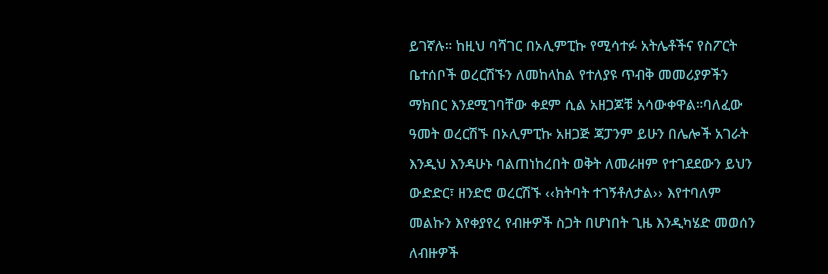ይገኛሉ። ከዚህ ባሻገር በኦሊምፒኩ የሚሳተፉ አትሌቶችና የስፖርት ቤተሰቦች ወረርሽኙን ለመከላከል የተለያዩ ጥብቅ መመሪያዎችን ማክበር እንደሚገባቸው ቀደም ሲል አዘጋጆቹ አሳውቀዋል።ባለፈው ዓመት ወረርሽኙ በኦሊምፒኩ አዘጋጅ ጃፓንም ይሁን በሌሎች አገራት እንዲህ እንዳሁኑ ባልጠነከረበት ወቅት ለመራዘም የተገደደውን ይህን ውድድር፣ ዘንድሮ ወረርሽኙ ‹‹ክትባት ተገኝቶለታል›› እየተባለም መልኩን እየቀያየረ የብዙዎች ስጋት በሆነበት ጊዜ እንዲካሄድ መወሰን ለብዙዎች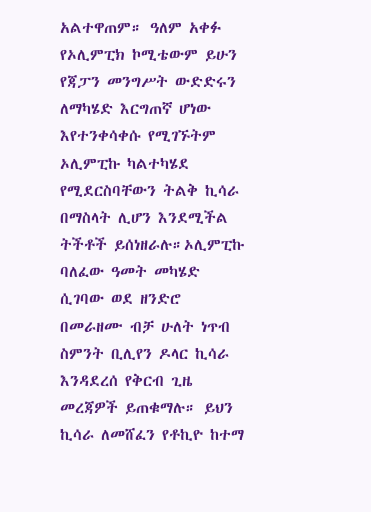አልተዋጠም። ዓለም አቀፉ የኦሊምፒክ ኮሚቴውም ይሁን የጃፓን መንግሥት ውድድሩን ለማካሄድ እርግጠኛ ሆነው እየተንቀሳቀሱ የሚገኙትም ኦሊምፒኩ ካልተካሄደ የሚደርስባቸውን ትልቅ ኪሳራ በማስላት ሊሆን እንደሚችል ትችቶች ይሰነዘራሉ።ኦሊምፒኩ ባለፈው ዓመት መካሄድ ሲገባው ወደ ዘንድሮ በመራዘሙ ብቻ ሁለት ነጥብ ስምንት ቢሊየን ዶላር ኪሳራ እንዳደረሰ የቅርብ ጊዜ መረጃዎች ይጠቁማሉ። ይህን ኪሳራ ለመሸፈን የቶኪዮ ከተማ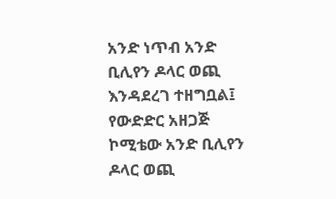አንድ ነጥብ አንድ ቢሊየን ዶላር ወጪ እንዳደረገ ተዘግቧል፤ የውድድር አዘጋጅ ኮሚቴው አንድ ቢሊየን ዶላር ወጪ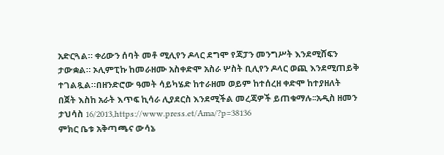አድርጓል። ቀሪውን ሰባት መቶ ሚሊየን ዶላር ደግሞ የጃፓን መንግሥት እንደሚሸፍን ታውቋል። ኦሊምፒኩ ከመራዘሙ አስቀድሞ አስራ ሦስት ቢሊየን ዶላር ወጪ እንደሚጠይቅ ተገልጿል።በዘንድሮው ዓመት ሳይካሄድ ከተራዘመ ወይም ከተሰረዘ ቀድሞ ከተያዘለት በጀት እስከ አራት እጥፍ ኪሳራ ሊያደርስ እንደሚችል መረጃዎች ይጠቁማሉ፡፡አዲስ ዘመን ታህሳስ 16/2013,https://www.press.et/Ama/?p=38136
ምክር ቤቱ አቅጣጫና ውሳኔ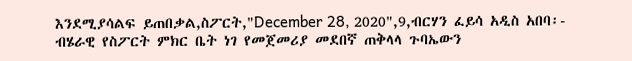እንደሚያሳልፍ ይጠበቃል,ስፖርት,"December 28, 2020",9,ብርሃን ፈይሳ አዲስ አበባ፡- ብሄራዊ የስፖርት ምክር ቤት ነገ የመጀመሪያ መደበኛ ጠቅላላ ጉባኤውን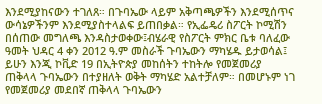እንደሚያከናውን ተገለጸ። በጉባኤው ላይም አቅጣጫዎችን እንደሚሰጥና ውሳኔዎችንም እንደሚያስተላልፍ ይጠበቃል። የኢፌዴሪ ስፖርት ኮሚሽን በሰጠው መግለጫ እንዳስታወቀው፤ብሄራዊ የስፖርት ምክር ቤቱ ባለፈው ዓመት ህዳር 4 ቀን 2012 ዓ.ም መስራች ጉባኤውን ማካሄዱ ይታወሳል፤ ይሁን እንጂ ኮቪድ 19 በኢትዮጵያ መከሰትን ተከትሎ የመጀመሪያ ጠቅላላ ጉባኤውን በተያዘለት ወቅት ማካሄድ አልተቻለም። በመሆኑም ነገ የመጀመሪያ መደበኛ ጠቅላላ ጉባኤውን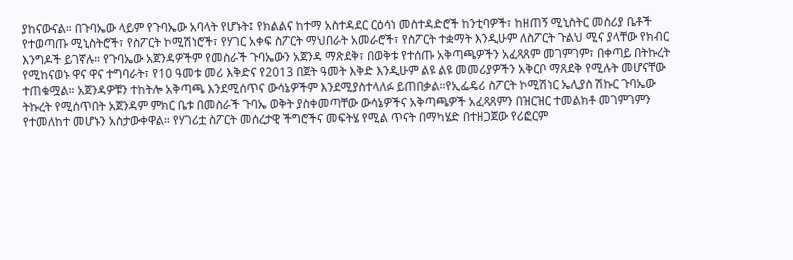ያከናውናል። በጉባኤው ላይም የጉባኤው አባላት የሆኑት፤ የክልልና ከተማ አስተዳደር ርዕሳነ መስተዳድሮች ከንቲባዎች፣ ከዘጠኝ ሚኒስትር መስሪያ ቤቶች የተወጣጡ ሚኒስትሮች፣ የስፖርት ኮሚሽነሮች፣ የሃገር አቀፍ ስፖርት ማህበራት አመራሮች፣ የስፖርት ተቋማት እንዲሁም ለስፖርት ጉልህ ሚና ያላቸው የክብር እንግዶች ይገኛሉ። የጉባኤው አጀንዳዎችም የመስራች ጉባኤውን አጀንዳ ማጽደቅ፣ በወቅቱ የተሰጡ አቅጣጫዎችን አፈጻጸም መገምገም፣ በቀጣይ በትኩረት የሚከናወኑ ዋና ዋና ተግባራት፣ የ10 ዓመቱ መሪ እቅድና የ2013 በጀት ዓመት እቅድ እንዲሁም ልዩ ልዩ መመሪያዎችን አቅርቦ ማጸደቅ የሚሉት መሆናቸው ተጠቁሟል። አጀንዳዎቹን ተከትሎ አቅጣጫ እንደሚሰጥና ውሳኔዎችም እንደሚያስተላለፉ ይጠበቃል።የኢፌዴሪ ስፖርት ኮሚሽነር ኤሊያስ ሽኩር ጉባኤው ትኩረት የሚሰጥበት አጀንዳም ምክር ቤቱ በመስራች ጉባኤ ወቅት ያስቀመጣቸው ውሳኔዎችና አቅጣጫዎች አፈጻጸምን በዝርዝር ተመልክቶ መገምገምን የተመለከተ መሆኑን አስታውቀዋል። የሃገሪቷ ስፖርት መሰረታዊ ችግሮችና መፍትሄ የሚል ጥናት በማካሄድ በተዘጋጀው የሪፎርም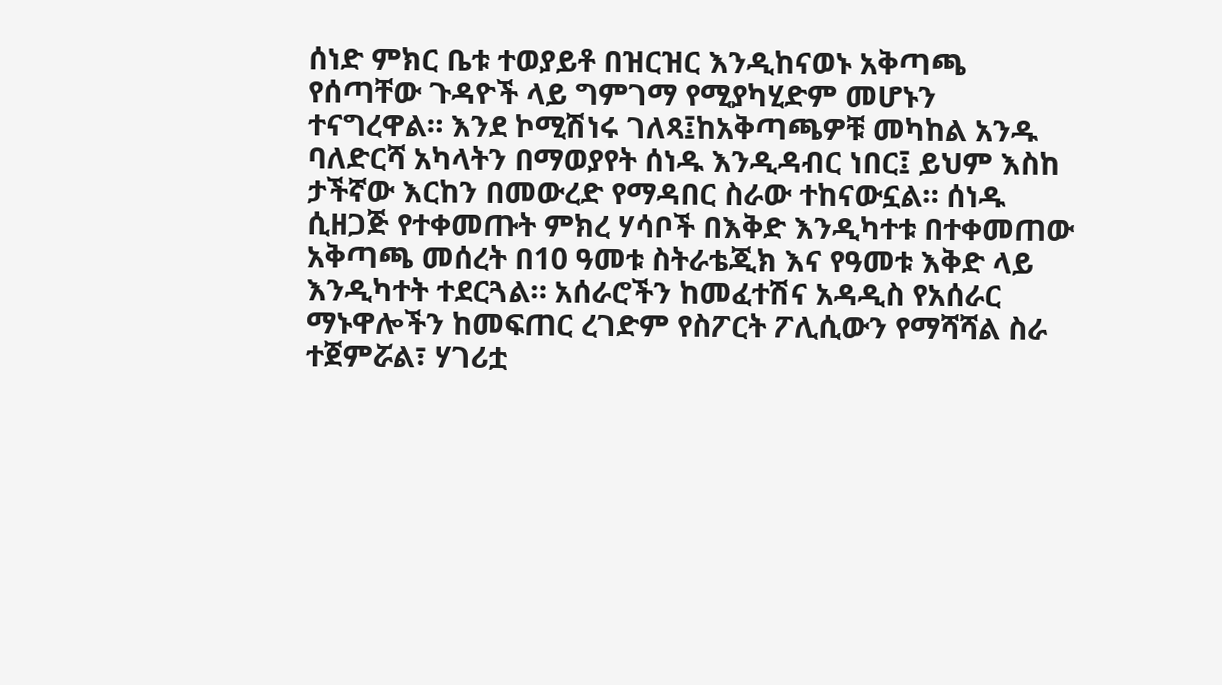ሰነድ ምክር ቤቱ ተወያይቶ በዝርዝር እንዲከናወኑ አቅጣጫ የሰጣቸው ጉዳዮች ላይ ግምገማ የሚያካሂድም መሆኑን ተናግረዋል። እንደ ኮሚሽነሩ ገለጻ፤ከአቅጣጫዎቹ መካከል አንዱ ባለድርሻ አካላትን በማወያየት ሰነዱ እንዲዳብር ነበር፤ ይህም እስከ ታችኛው እርከን በመውረድ የማዳበር ስራው ተከናውኗል። ሰነዱ ሲዘጋጅ የተቀመጡት ምክረ ሃሳቦች በእቅድ እንዲካተቱ በተቀመጠው አቅጣጫ መሰረት በ10 ዓመቱ ስትራቴጂክ እና የዓመቱ እቅድ ላይ እንዲካተት ተደርጓል። አሰራሮችን ከመፈተሽና አዳዲስ የአሰራር ማኑዋሎችን ከመፍጠር ረገድም የስፖርት ፖሊሲውን የማሻሻል ስራ ተጀምሯል፣ ሃገሪቷ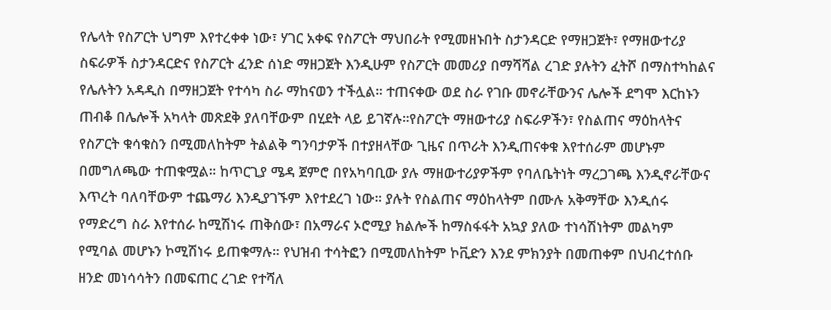የሌላት የስፖርት ህግም እየተረቀቀ ነው፣ ሃገር አቀፍ የስፖርት ማህበራት የሚመዘኑበት ስታንዳርድ የማዘጋጀት፣ የማዘውተሪያ ስፍራዎች ስታንዳርድና የስፖርት ፈንድ ሰነድ ማዘጋጀት እንዲሁም የስፖርት መመሪያ በማሻሻል ረገድ ያሉትን ፈትሾ በማስተካከልና የሌሉትን አዳዲስ በማዘጋጀት የተሳካ ስራ ማከናወን ተችሏል። ተጠናቀው ወደ ስራ የገቡ መኖራቸውንና ሌሎች ደግሞ እርከኑን ጠብቆ በሌሎች አካላት መጽደቅ ያለባቸውም በሂደት ላይ ይገኛሉ።የስፖርት ማዘውተሪያ ስፍራዎችን፣ የስልጠና ማዕከላትና የስፖርት ቁሳቁስን በሚመለከትም ትልልቅ ግንባታዎች በተያዘላቸው ጊዜና በጥራት እንዲጠናቀቁ እየተሰራም መሆኑም በመግለጫው ተጠቁሟል። ከጥርጊያ ሜዳ ጀምሮ በየአካባቢው ያሉ ማዘውተሪያዎችም የባለቤትነት ማረጋገጫ እንዲኖራቸውና እጥረት ባለባቸውም ተጨማሪ እንዲያገኙም እየተደረገ ነው። ያሉት የስልጠና ማዕከላትም በሙሉ አቅማቸው እንዲሰሩ የማድረግ ስራ እየተሰራ ከሚሽነሩ ጠቅሰው፣ በአማራና ኦሮሚያ ክልሎች ከማስፋፋት አኳያ ያለው ተነሳሽነትም መልካም የሚባል መሆኑን ኮሚሽነሩ ይጠቁማሉ። የህዝብ ተሳትፎን በሚመለከትም ኮቪድን እንደ ምክንያት በመጠቀም በህብረተሰቡ ዘንድ መነሳሳትን በመፍጠር ረገድ የተሻለ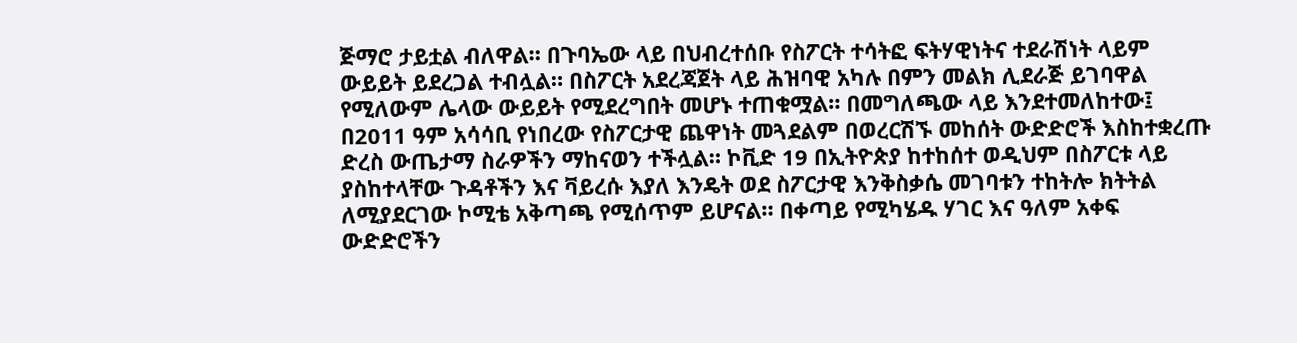ጅማሮ ታይቷል ብለዋል። በጉባኤው ላይ በህብረተሰቡ የስፖርት ተሳትፎ ፍትሃዊነትና ተደራሽነት ላይም ውይይት ይደረጋል ተብሏል። በስፖርት አደረጃጀት ላይ ሕዝባዊ አካሉ በምን መልክ ሊደራጅ ይገባዋል የሚለውም ሌላው ውይይት የሚደረግበት መሆኑ ተጠቁሟል። በመግለጫው ላይ እንደተመለከተው፤ በ2011 ዓም አሳሳቢ የነበረው የስፖርታዊ ጨዋነት መጓደልም በወረርሽኙ መከሰት ውድድሮች እስከተቋረጡ ድረስ ውጤታማ ስራዎችን ማከናወን ተችሏል። ኮቪድ 19 በኢትዮጵያ ከተከሰተ ወዲህም በስፖርቱ ላይ ያስከተላቸው ጉዳቶችን እና ቫይረሱ እያለ እንዴት ወደ ስፖርታዊ እንቅስቃሴ መገባቱን ተከትሎ ክትትል ለሚያደርገው ኮሚቴ አቅጣጫ የሚሰጥም ይሆናል። በቀጣይ የሚካሄዱ ሃገር እና ዓለም አቀፍ ውድድሮችን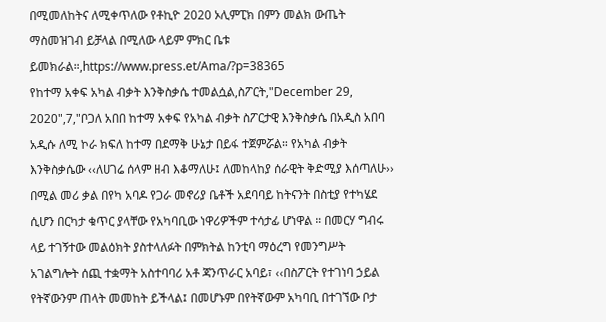በሚመለከትና ለሚቀጥለው የቶኪዮ 2020 ኦሊምፒክ በምን መልክ ውጤት ማስመዝገብ ይቻላል በሚለው ላይም ምክር ቤቱ ይመክራል።,https://www.press.et/Ama/?p=38365
የከተማ አቀፍ አካል ብቃት እንቅስቃሴ ተመልሷል,ስፖርት,"December 29, 2020",7,"ቦጋለ አበበ ከተማ አቀፍ የአካል ብቃት ስፖርታዊ እንቅስቃሴ በአዲስ አበባ አዲሱ ለሚ ኮራ ክፍለ ከተማ በደማቅ ሁኔታ በይፋ ተጀምሯል። የአካል ብቃት እንቅስቃሴው ‹‹ለሀገሬ ሰላም ዘብ እቆማለሁ፤ ለመከላከያ ሰራዊት ቅድሚያ እሰጣለሁ›› በሚል መሪ ቃል በየካ አባዶ የጋራ መኖሪያ ቤቶች አደባባይ ከትናንት በስቲያ የተካሄደ ሲሆን በርካታ ቁጥር ያላቸው የአካባቢው ነዋሪዎችም ተሳታፊ ሆነዋል ። በመርሃ ግብሩ ላይ ተገኝተው መልዕክት ያስተላለፉት በምክትል ከንቲባ ማዕረግ የመንግሥት አገልግሎት ሰጪ ተቋማት አስተባባሪ አቶ ጃንጥራር አባይ፣ ‹‹በስፖርት የተገነባ ኃይል የትኛውንም ጠላት መመከት ይችላል፤ በመሆኑም በየትኛውም አካባቢ በተገኘው ቦታ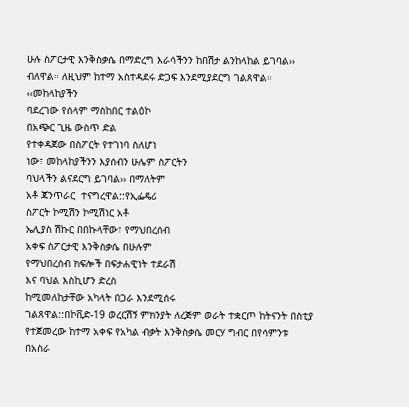ሁሉ ስፖርታዊ እንቅስቃሴ በማድረግ እራሳችንን ከበሽታ ልንከላከል ይገባል›› ብለዋል። ለዚህም ከተማ አስተዳደሩ ድጋፍ እንደሚያደርግ ገልጸዋል። ‹‹መከላከያችን
ባደረገው የሰላም ማስከበር ተልዕኮ
በአጭር ጊዜ ውስጥ ድል
የተቀዳጀው በስፖርት የተገነባ ስለሆነ
ነው፣ መከላከያችንን እያሰብን ሁሌም ስፖርትን
ባህላችን ልናደርግ ይገባል›› በማለትም
አቶ ጃንጥራር  ተናግረዋል::የኢፌዴሪ
ስፖርት ኮሚሽን ኮሚሽነር አቶ
ኤሊያስ ሽኩር በበኩላቸው፣ የማህበረሰብ
አቀፍ ስፖርታዊ እንቅስቃሴ በሁሉም
የማህበረሰብ ክፍሎች በፍታሐዊነት ተደራሽ
እና ባህል እስኪሆን ድረስ
ከሚመለከታቸው አካላት በጋራ እንደሚሰሩ
ገልጸዋል::በኮቪድ-19 ወረርሽኝ ምክንያት ለረጅም ወራት ተቋርጦ ከትናንት በስቲያ የተጀመረው ከተማ አቀፍ የአካል ብቃት እንቅስቃሴ መርሃ ግብር በየሳምንቱ በአስራ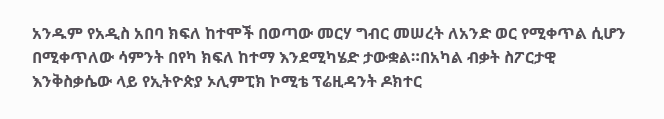አንዱም የአዲስ አበባ ክፍለ ከተሞች በወጣው መርሃ ግብር መሠረት ለአንድ ወር የሚቀጥል ሲሆን በሚቀጥለው ሳምንት በየካ ክፍለ ከተማ እንደሚካሄድ ታውቋል።በአካል ብቃት ስፖርታዊ እንቅስቃሴው ላይ የኢትዮጵያ ኦሊምፒክ ኮሚቴ ፕሬዚዳንት ዶክተር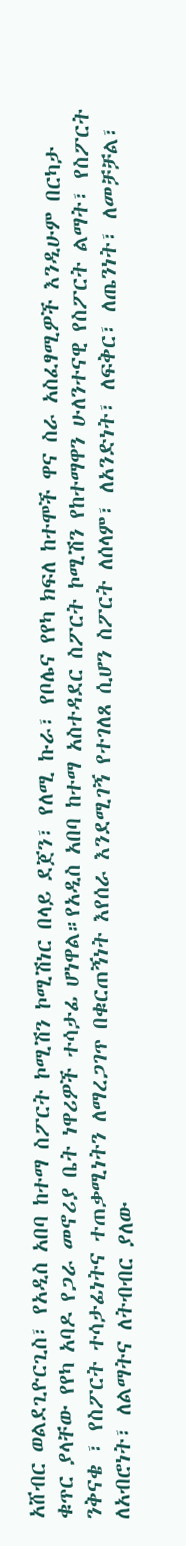አሸብር ወልደጊዮርጊስ፣ የአዲስ አበባ ከተማ ስፖርት ኮሚሽን ኮሚሽነር በላይ ደጀን፣ የለሚ ኩራ፣ የቦሌና የየካ ክፍለ ከተሞች ዋና ስራ አስፈፃሚዎች እንዲሁም በርካታ ቁጥር ያላቸው የየካ አባዶ የጋራ መኖሪያ ቤት ነዋሪዎች ተሳታፊ ሆነዋል።የአዲስ አበባ ከተማ አስተዳደር ስፖርት ኮሚሽን የከተማዋን ሁለንተናዊ የስፖርት ልማት፣ የስፖርት ንቅናቄ ፣ የስፖርት ተሳታፊነትና ተጠቃሚነትን ለማረጋገጥ በቁርጠኝነት እየሰራ እንደሚገኝ የተገለጸ ሲሆን ስፖርት ለሰላም፣ ለአንድነት፣ ለፍቅር፣ ለጤንነት፣ ለመቻቻል፣ ለአብሮነት፣ ለልማትና ለትብብር ያለው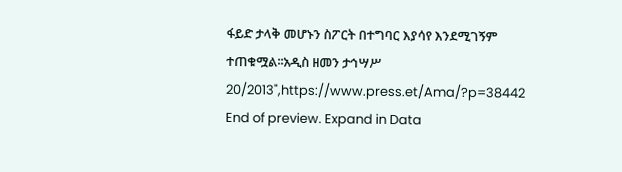ፋይድ ታላቅ መሆኑን ስፖርት በተግባር እያሳየ እንደሚገኝም ተጠቁሟል፡፡አዲስ ዘመን ታኅሣሥ 20/2013",https://www.press.et/Ama/?p=38442
End of preview. Expand in Data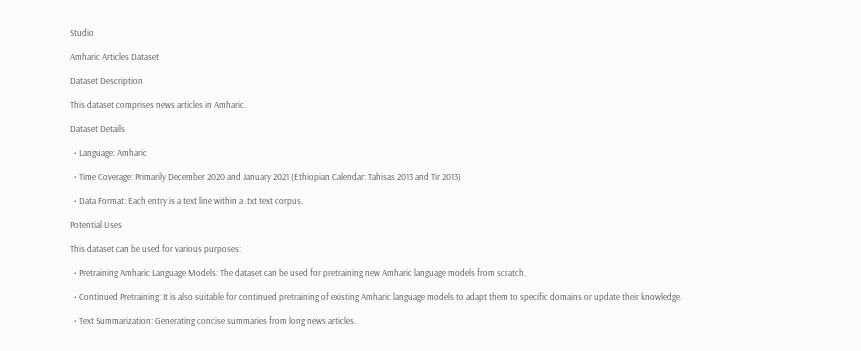Studio

Amharic Articles Dataset

Dataset Description

This dataset comprises news articles in Amharic.

Dataset Details

  • Language: Amharic

  • Time Coverage: Primarily December 2020 and January 2021 (Ethiopian Calendar: Tahisas 2013 and Tir 2013)

  • Data Format: Each entry is a text line within a .txt text corpus.

Potential Uses

This dataset can be used for various purposes:

  • Pretraining Amharic Language Models: The dataset can be used for pretraining new Amharic language models from scratch.

  • Continued Pretraining: It is also suitable for continued pretraining of existing Amharic language models to adapt them to specific domains or update their knowledge.

  • Text Summarization: Generating concise summaries from long news articles.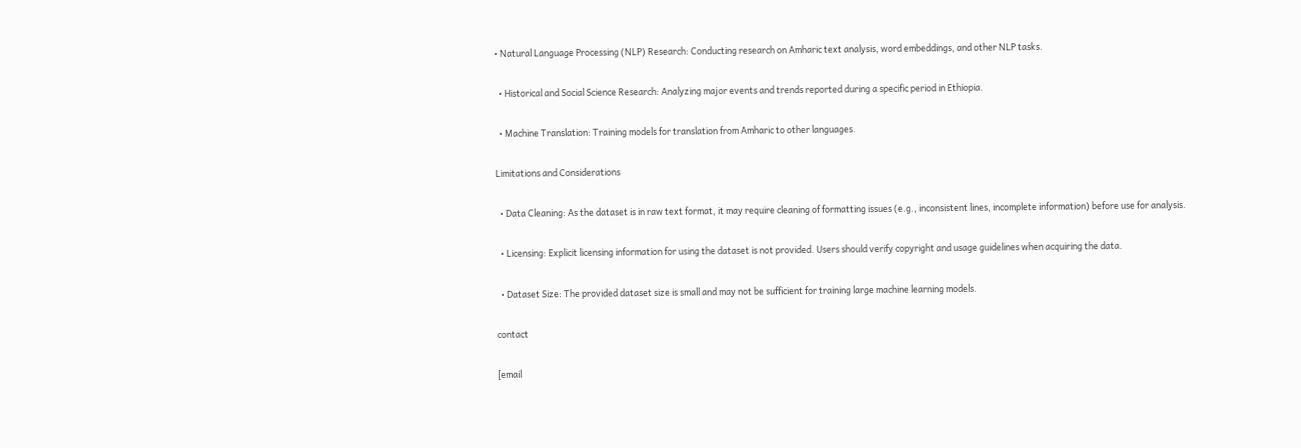• Natural Language Processing (NLP) Research: Conducting research on Amharic text analysis, word embeddings, and other NLP tasks.

  • Historical and Social Science Research: Analyzing major events and trends reported during a specific period in Ethiopia.

  • Machine Translation: Training models for translation from Amharic to other languages.

Limitations and Considerations

  • Data Cleaning: As the dataset is in raw text format, it may require cleaning of formatting issues (e.g., inconsistent lines, incomplete information) before use for analysis.

  • Licensing: Explicit licensing information for using the dataset is not provided. Users should verify copyright and usage guidelines when acquiring the data.

  • Dataset Size: The provided dataset size is small and may not be sufficient for training large machine learning models.

contact

[email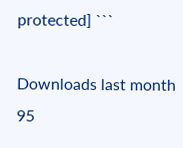protected] ```

Downloads last month
95